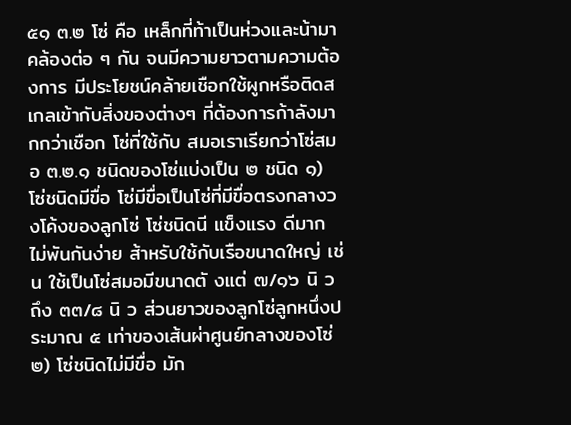๕๑ ๓.๒ โซ่ คือ เหล็กที่ท้าเป็นห่วงและน้ามาคล้องต่อ ๆ กัน จนมีความยาวตามความต้องการ มีประโยชน์คล้ายเชือกใช้ผูกหรือติดสเกลเข้ากับสิ่งของต่างๆ ที่ต้องการก้าลังมากกว่าเชือก โซ่ที่ใช้กับ สมอเราเรียกว่าโซ่สมอ ๓.๒.๑ ชนิดของโซ่แบ่งเป็น ๒ ชนิด ๑) โซ่ชนิดมีขื่อ โซ่มีขื่อเป็นโซ่ที่มีขื่อตรงกลางวงโค้งของลูกโซ่ โซ่ชนิดนี แข็งแรง ดีมาก ไม่พันกันง่าย ส้าหรับใช้กับเรือขนาดใหญ่ เช่น ใช้เป็นโซ่สมอมีขนาดตั งแต่ ๗/๑๖ นิ ว ถึง ๓๓/๘ นิ ว ส่วนยาวของลูกโซ่ลูกหนึ่งประมาณ ๕ เท่าของเส้นผ่าศูนย์กลางของโซ่ ๒) โซ่ชนิดไม่มีขื่อ มัก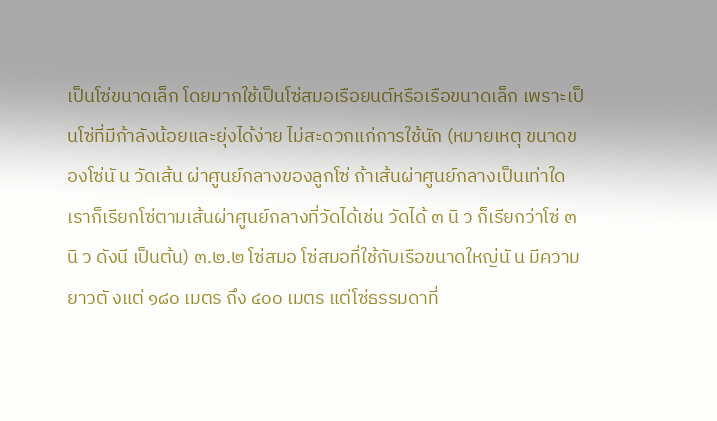เป็นโซ่ขนาดเล็ก โดยมากใช้เป็นโซ่สมอเรือยนต์หรือเรือขนาดเล็ก เพราะเป็นโซ่ที่มีก้าลังน้อยและยุ่งได้ง่าย ไม่สะดวกแก่การใช้นัก (หมายเหตุ ขนาดของโซ่นั น วัดเส้น ผ่าศูนย์กลางของลูกโซ่ ถ้าเส้นผ่าศูนย์กลางเป็นเท่าใด เราก็เรียกโซ่ตามเส้นผ่าศูนย์กลางที่วัดได้เช่น วัดได้ ๓ นิ ว ก็เรียกว่าโซ่ ๓ นิ ว ดังนี เป็นต้น) ๓.๒.๒ โซ่สมอ โซ่สมอที่ใช้กับเรือขนาดใหญ่นั น มีความยาวตั งแต่ ๑๘๐ เมตร ถึง ๔๐๐ เมตร แต่โซ่ธรรมดาที่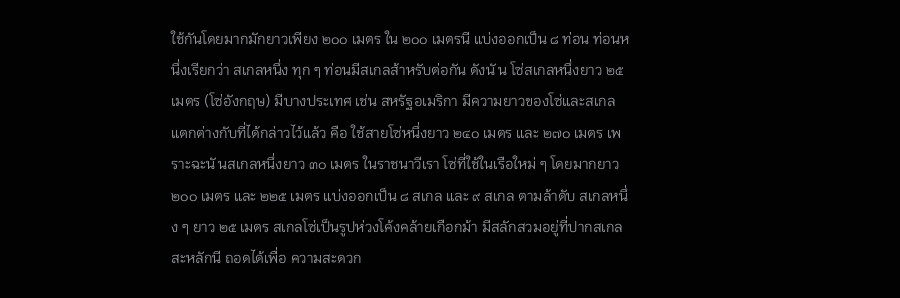ใช้กันโดยมากมักยาวเพียง ๒๐๐ เมตร ใน ๒๐๐ เมตรนี แบ่งออกเป็น ๘ ท่อน ท่อนหนึ่งเรียกว่า สเกลหนึ่ง ทุก ๆ ท่อนมีสเกลส้าหรับต่อกัน ดังนั น โซ่สเกลหนึ่งยาว ๒๕ เมตร (โซ่อังกฤษ) มีบางประเทศ เช่น สหรัฐอเมริกา มีความยาวของโซ่และสเกลแตกต่างกับที่ได้กล่าวไว้แล้ว คือ ใช้สายโซ่หนึ่งยาว ๒๔๐ เมตร และ ๒๗๐ เมตร เพราะฉะนั นสเกลหนึ่งยาว ๓๐ เมตร ในราชนาวีเรา โซ่ที่ใช้ในเรือใหม่ ๆ โดยมากยาว ๒๐๐ เมตร และ ๒๒๕ เมตร แบ่งออกเป็น ๘ สเกล และ ๙ สเกล ตามล้าดับ สเกลหนึ่ง ๆ ยาว ๒๕ เมตร สเกลโซ่เป็นรูปห่วงโค้งคล้ายเกือกม้า มีสลักสวมอยู่ที่ปากสเกล สะหลักนี ถอดได้เพื่อ ความสะดวก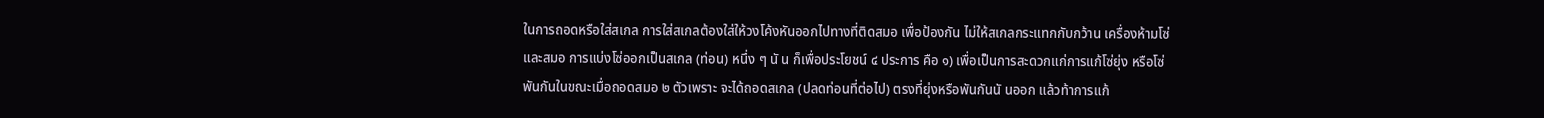ในการถอดหรือใส่สเกล การใส่สเกลต้องใส่ให้วงโค้งหันออกไปทางที่ติดสมอ เพื่อป้องกัน ไม่ให้สเกลกระแทกกับกว้าน เครื่องห้ามโซ่ และสมอ การแบ่งโซ่ออกเป็นสเกล (ท่อน) หนึ่ง ๆ นั น ก็เพื่อประโยชน์ ๔ ประการ คือ ๑) เพื่อเป็นการสะดวกแก่การแก้โซ่ยุ่ง หรือโซ่พันกันในขณะเมื่อถอดสมอ ๒ ตัวเพราะ จะได้ถอดสเกล (ปลดท่อนที่ต่อไป) ตรงที่ยุ่งหรือพันกันนั นออก แล้วท้าการแก้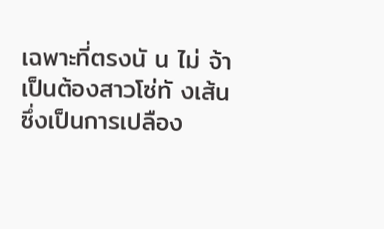เฉพาะที่ตรงนั น ไม่ จ้าเป็นต้องสาวโซ่ทั งเส้น ซึ่งเป็นการเปลือง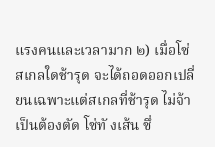แรงคนและเวลามาก ๒) เมื่อโซ่สเกลใดช้ารุด จะได้ถอดออกเปลี่ยนเฉพาะแต่สเกลที่ช้ารุด ไม่จ้าเป็นต้องตัด โซ่ทั งเส้น ซึ่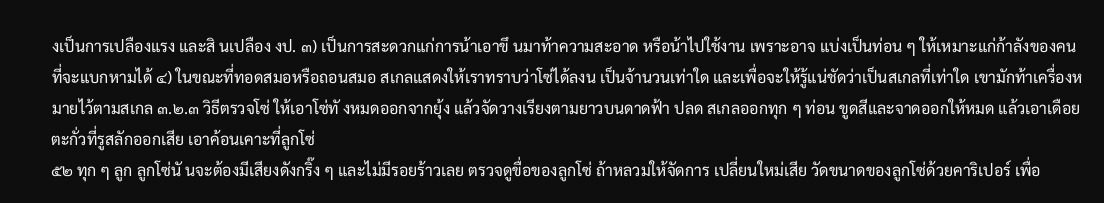งเป็นการเปลืองแรง และสิ นเปลือง งป. ๓) เป็นการสะดวกแก่การน้าเอาขึ นมาท้าความสะอาด หรือน้าไปใช้งาน เพราะอาจ แบ่งเป็นท่อน ๆ ให้เหมาะแก่ก้าลังของคนที่จะแบกหามได้ ๔) ในขณะที่ทอดสมอหรือถอนสมอ สเกลแสดงให้เราทราบว่าโซ่ได้ลงน เป็นจ้านวนเท่าใด และเพื่อจะให้รู้แน่ชัดว่าเป็นสเกลที่เท่าใด เขามักท้าเครื่องหมายไว้ตามสเกล ๓.๒.๓ วิธีตรวจโซ่ ให้เอาโซ่ทั งหมดออกจากยุ้ง แล้วจัดวางเรียงตามยาวบนดาดฟ้า ปลด สเกลออกทุก ๆ ท่อน ขูดสีและจาดออกให้หมด แล้วเอาเดือยตะกั่วที่รูสลักออกเสีย เอาค้อนเคาะที่ลูกโซ่
๕๒ ทุก ๆ ลูก ลูกโซ่นั นจะต้องมีเสียงดังกริ๊ง ๆ และไม่มีรอยร้าวเลย ตรวจดูขื่อของลูกโซ่ ถ้าหลวมให้จัดการ เปลี่ยนใหม่เสีย วัดขนาดของลูกโซ่ด้วยคาริเปอร์ เพื่อ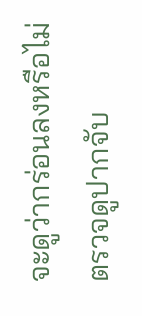จะดูว่ากร่อนลงหรือไม่ ตรวจดูปากจับ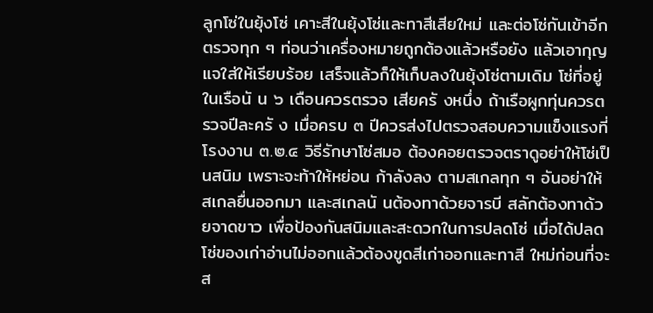ลูกโซ่ในยุ้งโซ่ เคาะสีในยุ้งโซ่และทาสีเสียใหม่ และต่อโซ่กันเข้าอีกตรวจทุก ๆ ท่อนว่าเครื่องหมายถูกต้องแล้วหรือยัง แล้วเอากุญแจใส่ให้เรียบร้อย เสร็จแล้วก็ให้เก็บลงในยุ้งโซ่ตามเดิม โซ่ที่อยู่ในเรือนั น ๖ เดือนควรตรวจ เสียครั งหนึ่ง ถ้าเรือผูกทุ่นควรตรวจปีละครั ง เมื่อครบ ๓ ปีควรส่งไปตรวจสอบความแข็งแรงที่โรงงาน ๓.๒.๔ วิธีรักษาโซ่สมอ ต้องคอยตรวจตราดูอย่าให้โซ่เป็นสนิม เพราะจะท้าให้หย่อน ก้าลังลง ตามสเกลทุก ๆ อันอย่าให้สเกลยื่นออกมา และสเกลนั นต้องทาด้วยจารบี สลักต้องทาด้วยจาดขาว เพื่อป้องกันสนิมและสะดวกในการปลดโซ่ เมื่อได้ปลดโซ่ของเก่าอ่านไม่ออกแล้วต้องขูดสีเก่าออกและทาสี ใหม่ก่อนที่จะส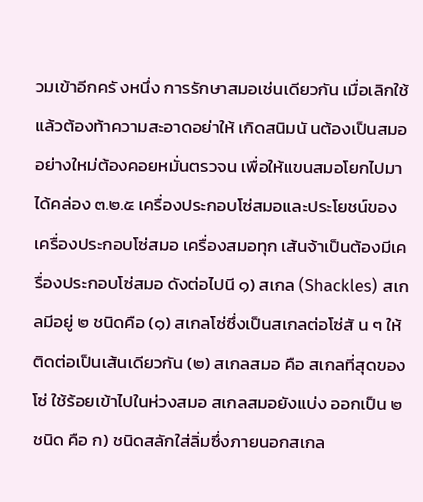วมเข้าอีกครั งหนึ่ง การรักษาสมอเช่นเดียวกัน เมื่อเลิกใช้แล้วต้องท้าความสะอาดอย่าให้ เกิดสนิมนั นต้องเป็นสมออย่างใหม่ต้องคอยหมั่นตรวจน เพื่อให้แขนสมอโยกไปมาได้คล่อง ๓.๒.๕ เครื่องประกอบโซ่สมอและประโยชน์ของเครื่องประกอบโซ่สมอ เครื่องสมอทุก เส้นจ้าเป็นต้องมีเครื่องประกอบโซ่สมอ ดังต่อไปนี ๑) สเกล (Shackles) สเกลมีอยู่ ๒ ชนิดคือ (๑) สเกลโซ่ซึ่งเป็นสเกลต่อโซ่สั น ๆ ให้ติดต่อเป็นเส้นเดียวกัน (๒) สเกลสมอ คือ สเกลที่สุดของโซ่ ใช้ร้อยเข้าไปในห่วงสมอ สเกลสมอยังแบ่ง ออกเป็น ๒ ชนิด คือ ก) ชนิดสลักใส่ลิ่มซึ่งภายนอกสเกล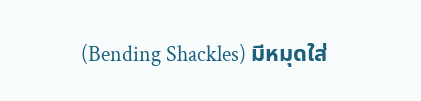(Bending Shackles) มีหมุดใส่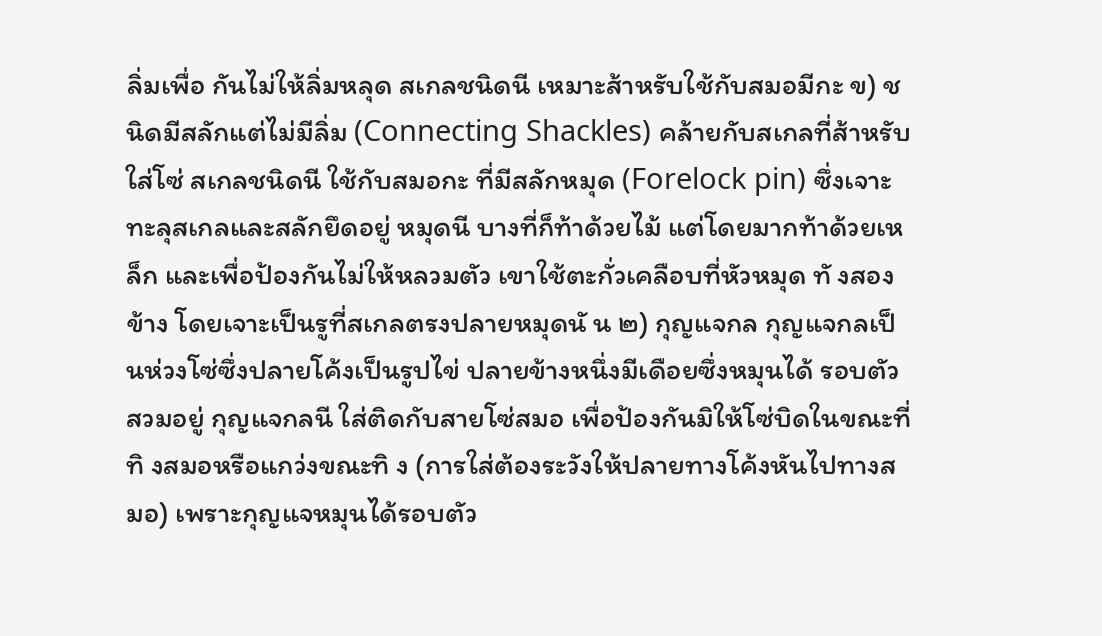ลิ่มเพื่อ กันไม่ให้ลิ่มหลุด สเกลชนิดนี เหมาะส้าหรับใช้กับสมอมีกะ ข) ชนิดมีสลักแต่ไม่มีลิ่ม (Connecting Shackles) คล้ายกับสเกลที่ส้าหรับ ใส่โซ่ สเกลชนิดนี ใช้กับสมอกะ ที่มีสลักหมุด (Forelock pin) ซึ่งเจาะทะลุสเกลและสลักยึดอยู่ หมุดนี บางที่ก็ท้าด้วยไม้ แต่โดยมากท้าด้วยเหล็ก และเพื่อป้องกันไม่ให้หลวมตัว เขาใช้ตะกั่วเคลือบที่หัวหมุด ทั งสองข้าง โดยเจาะเป็นรูที่สเกลตรงปลายหมุดนั น ๒) กุญแจกล กุญแจกลเป็นห่วงโซ่ซึ่งปลายโค้งเป็นรูปไข่ ปลายข้างหนึ่งมีเดือยซึ่งหมุนได้ รอบตัวสวมอยู่ กุญแจกลนี ใส่ติดกับสายโซ่สมอ เพื่อป้องกันมิให้โซ่บิดในขณะที่ทิ งสมอหรือแกว่งขณะทิ ง (การใส่ต้องระวังให้ปลายทางโค้งหันไปทางสมอ) เพราะกุญแจหมุนได้รอบตัว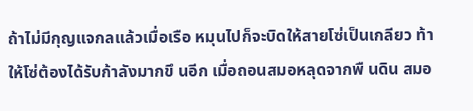ถ้าไม่มีกุญแจกลแล้วเมื่อเรือ หมุนไปก็จะบิดให้สายโซ่เป็นเกลียว ท้าให้โซ่ต้องได้รับก้าลังมากขึ นอีก เมื่อถอนสมอหลุดจากพื นดิน สมอ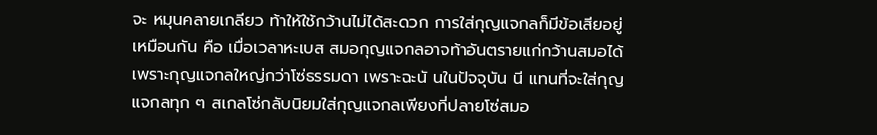จะ หมุนคลายเกลียว ท้าให้ใช้กว้านไม่ได้สะดวก การใส่กุญแจกลก็มีข้อเสียอยู่เหมือนกัน คือ เมื่อเวลาหะเบส สมอกุญแจกลอาจท้าอันตรายแก่กว้านสมอได้ เพราะกุญแจกลใหญ่กว่าโซ่ธรรมดา เพราะฉะนั นในปัจจุบัน นี แทนที่จะใส่กุญแจกลทุก ๆ สเกลโซ่กลับนิยมใส่กุญแจกลเพียงที่ปลายโซ่สมอ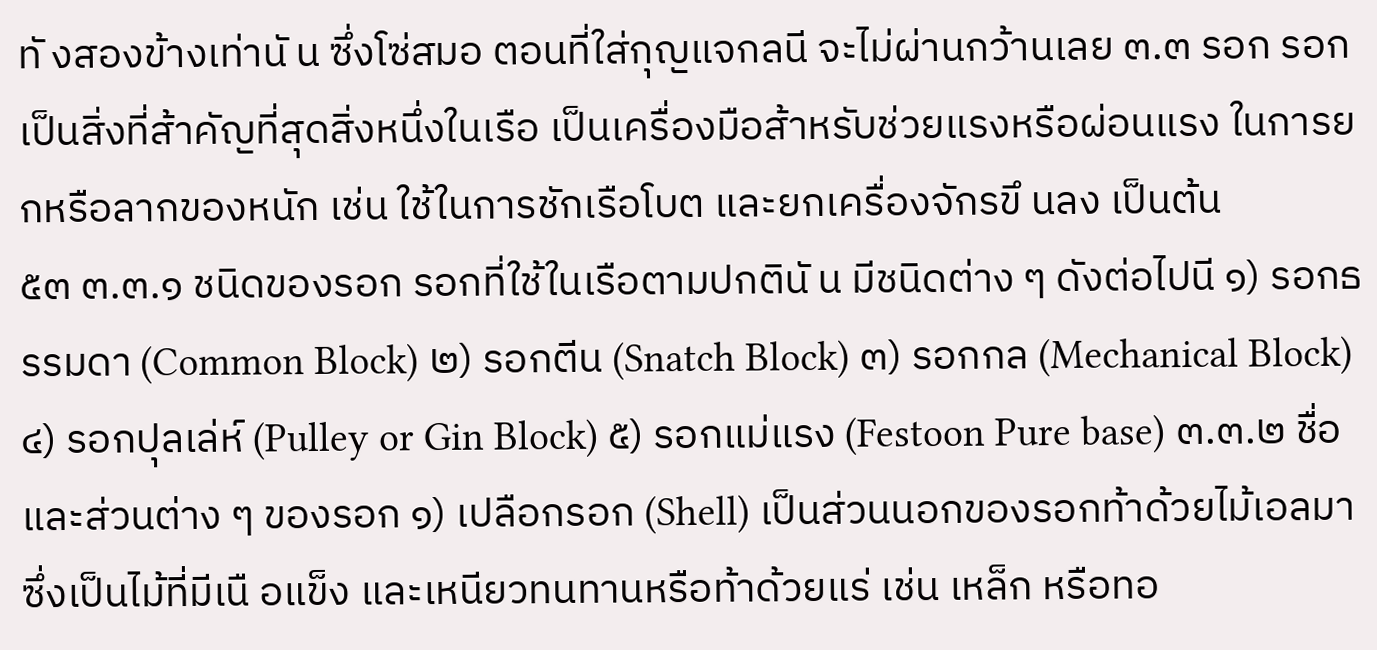ทั งสองข้างเท่านั น ซึ่งโซ่สมอ ตอนที่ใส่กุญแจกลนี จะไม่ผ่านกว้านเลย ๓.๓ รอก รอกเป็นสิ่งที่ส้าคัญที่สุดสิ่งหนึ่งในเรือ เป็นเครื่องมือส้าหรับช่วยแรงหรือผ่อนแรง ในการยกหรือลากของหนัก เช่น ใช้ในการชักเรือโบต และยกเครื่องจักรขึ นลง เป็นต้น
๕๓ ๓.๓.๑ ชนิดของรอก รอกที่ใช้ในเรือตามปกตินั น มีชนิดต่าง ๆ ดังต่อไปนี ๑) รอกธรรมดา (Common Block) ๒) รอกตีน (Snatch Block) ๓) รอกกล (Mechanical Block) ๔) รอกปุลเล่ห์ (Pulley or Gin Block) ๕) รอกแม่แรง (Festoon Pure base) ๓.๓.๒ ชื่อและส่วนต่าง ๆ ของรอก ๑) เปลือกรอก (Shell) เป็นส่วนนอกของรอกท้าด้วยไม้เอลมา ซึ่งเป็นไม้ที่มีเนื อแข็ง และเหนียวทนทานหรือท้าด้วยแร่ เช่น เหล็ก หรือทอ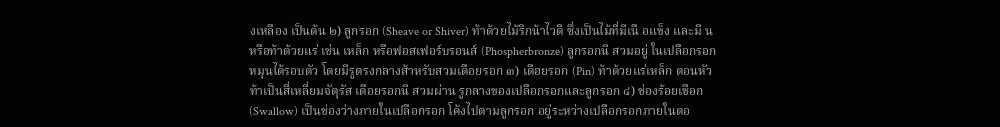งเหลือง เป็นต้น ๒) ลูกรอก (Sheave or Shiver) ท้าด้วยไม้ริกน้าไวดี ซึ่งเป็นไม้ที่มีเนื อแข็ง และมี น หรือท้าด้วยแร่ เช่น เหล็ก หรือฟอสเฟอร์บรอนส์ (Phospherbronze) ลูกรอกนี สวมอยู่ ในเปลือกรอกหมุนได้รอบตัว โดยมีรูตรงกลางส้าหรับสวมเดือยรอก ๓) เดือยรอก (Pin) ท้าด้วยแร่เหล็ก ตอนหัวท้าเป็นสี่เหลี่ยมจัตุรัส เดือยรอกนี สวมผ่าน รูกลางของเปลือกรอกและลูกรอก ๔) ช่องร้อยเชือก (Swallow) เป็นช่องว่างภายในเปลือกรอก โค้งไปตามลูกรอก อยู่ระหว่างเปลือกรอกภายในตอ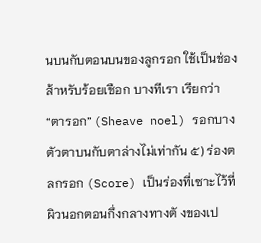นบนกับตอนบนของลูกรอก ใช้เป็นช่องส้าหรับร้อยเชือก บางทีเรา เรียกว่า “ตารอก” (Sheave noel) รอกบางตัวตาบนกับตาล่างไม่เท่ากัน ๕) ร่องตลกรอก (Score) เป็นร่องที่เซาะไว้ที่ผิวนอกตอนกึ่งกลางทางตั งของเป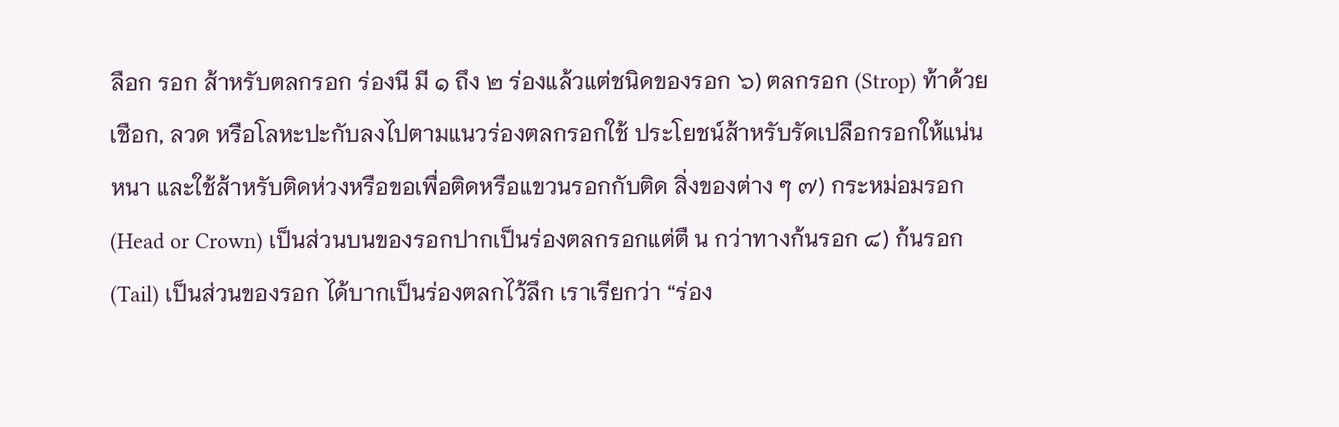ลือก รอก ส้าหรับตลกรอก ร่องนี มี ๑ ถึง ๒ ร่องแล้วแต่ชนิดของรอก ๖) ตลกรอก (Strop) ท้าด้วยเชือก, ลวด หรือโลหะปะกับลงไปตามแนวร่องตลกรอกใช้ ประโยชน์ส้าหรับรัดเปลือกรอกให้แน่นหนา และใช้ส้าหรับติดห่วงหรือขอเพื่อติดหรือแขวนรอกกับติด สิ่งของต่าง ๆ ๗) กระหม่อมรอก (Head or Crown) เป็นส่วนบนของรอกปากเป็นร่องตลกรอกแต่ตื น กว่าทางก้นรอก ๘) ก้นรอก (Tail) เป็นส่วนของรอก ได้บากเป็นร่องตลกไว้ลึก เราเรียกว่า “ร่อง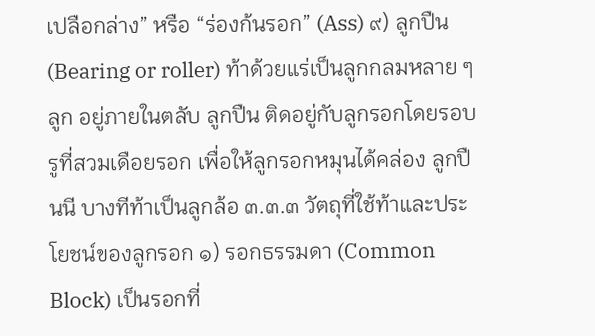เปลือกล่าง” หรือ “ร่องก้นรอก” (Ass) ๙) ลูกปืน (Bearing or roller) ท้าด้วยแร่เป็นลูกกลมหลาย ๆ ลูก อยู่ภายในตลับ ลูกปืน ติดอยู่กับลูกรอกโดยรอบรูที่สวมเดือยรอก เพื่อให้ลูกรอกหมุนได้คล่อง ลูกปืนนี บางทีท้าเป็นลูกล้อ ๓.๓.๓ วัตถุที่ใช้ท้าและประโยชน์ของลูกรอก ๑) รอกธรรมดา (Common Block) เป็นรอกที่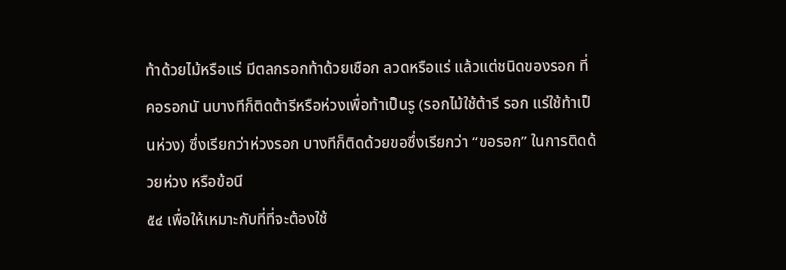ท้าด้วยไม้หรือแร่ มีตลกรอกท้าด้วยเชือก ลวดหรือแร่ แล้วแต่ชนิดของรอก ที่คอรอกนั นบางทีก็ติดต้ารีหรือห่วงเพื่อท้าเป็นรู (รอกไม้ใช้ต้ารี รอก แร่ใช้ท้าเป็นห่วง) ซึ่งเรียกว่าห่วงรอก บางทีก็ติดด้วยขอซึ่งเรียกว่า “ขอรอก” ในการติดด้วยห่วง หรือข้อนี
๕๔ เพื่อให้เหมาะกับที่ที่จะต้องใช้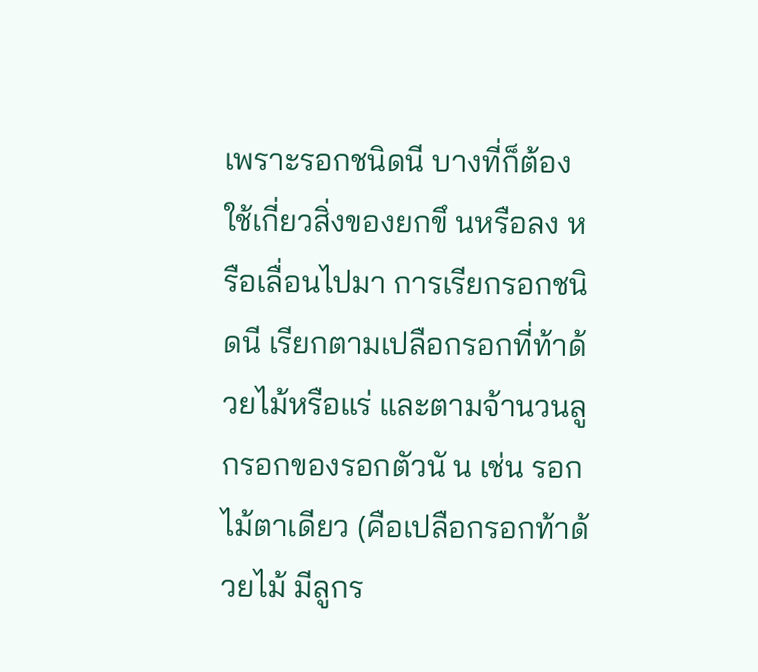เพราะรอกชนิดนี บางที่ก็ต้องใช้เกี่ยวสิ่งของยกขึ นหรือลง หรือเลื่อนไปมา การเรียกรอกชนิดนี เรียกตามเปลือกรอกที่ท้าด้วยไม้หรือแร่ และตามจ้านวนลูกรอกของรอกตัวนั น เช่น รอกไม้ตาเดียว (คือเปลือกรอกท้าด้วยไม้ มีลูกร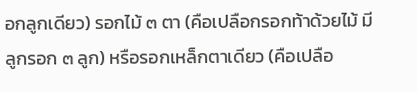อกลูกเดียว) รอกไม้ ๓ ตา (คือเปลือกรอกท้าด้วยไม้ มีลูกรอก ๓ ลูก) หรือรอกเหล็กตาเดียว (คือเปลือ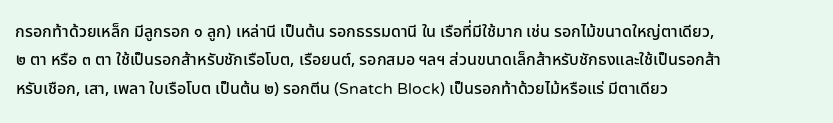กรอกท้าด้วยเหล็ก มีลูกรอก ๑ ลูก) เหล่านี เป็นต้น รอกธรรมดานี ใน เรือที่มีใช้มาก เช่น รอกไม้ขนาดใหญ่ตาเดียว, ๒ ตา หรือ ๓ ตา ใช้เป็นรอกส้าหรับชักเรือโบต, เรือยนต์, รอกสมอ ฯลฯ ส่วนขนาดเล็กส้าหรับชักธงและใช้เป็นรอกส้าหรับเชือก, เสา, เพลา ใบเรือโบต เป็นต้น ๒) รอกตีน (Snatch Block) เป็นรอกท้าด้วยไม้หรือแร่ มีตาเดียว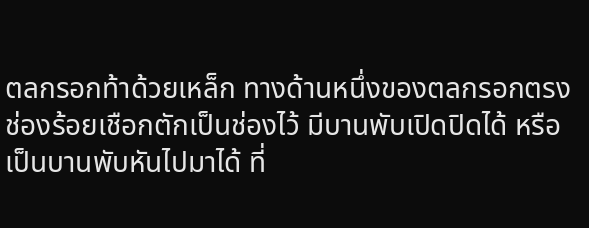ตลกรอกท้าด้วยเหล็ก ทางด้านหนึ่งของตลกรอกตรงช่องร้อยเชือกตักเป็นช่องไว้ มีบานพับเปิดปิดได้ หรือเป็นบานพับหันไปมาได้ ที่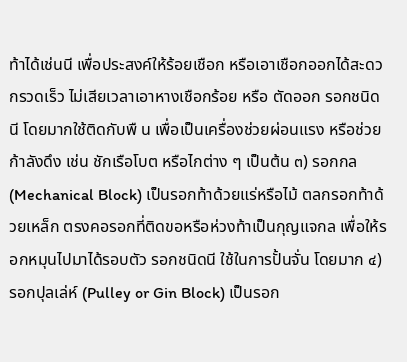ท้าได้เช่นนี เพื่อประสงค์ให้ร้อยเชือก หรือเอาเชือกออกได้สะดวกรวดเร็ว ไม่เสียเวลาเอาหางเชือกร้อย หรือ ตัดออก รอกชนิดนี โดยมากใช้ติดกับพื น เพื่อเป็นเครื่องช่วยผ่อนแรง หรือช่วยก้าลังดึง เช่น ชักเรือโบต หรือไกต่าง ๆ เป็นต้น ๓) รอกกล (Mechanical Block) เป็นรอกท้าด้วยแร่หรือไม้ ตลกรอกท้าด้วยเหล็ก ตรงคอรอกที่ติดขอหรือห่วงท้าเป็นกุญแจกล เพื่อให้รอกหมุนไปมาได้รอบตัว รอกชนิดนี ใช้ในการปั้นจั่น โดยมาก ๔) รอกปุลเล่ห์ (Pulley or Gin Block) เป็นรอก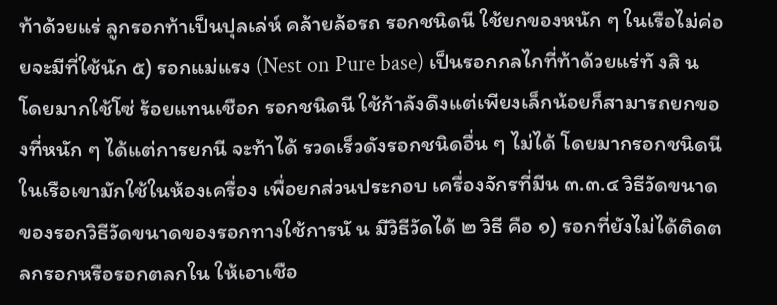ท้าด้วยแร่ ลูกรอกท้าเป็นปุลเล่ห์ คล้ายล้อรถ รอกชนิดนี ใช้ยกของหนัก ๆ ในเรือไม่ค่อยจะมีที่ใช้นัก ๕) รอกแม่แรง (Nest on Pure base) เป็นรอกกลไกที่ท้าด้วยแร่ทั งสิ น โดยมากใช้โซ่ ร้อยแทนเชือก รอกชนิดนี ใช้ก้าลังดึงแต่เพียงเล็กน้อยก็สามารถยกของที่หนัก ๆ ได้แต่การยกนี จะท้าได้ รวดเร็วดังรอกชนิดอื่น ๆ ไม่ได้ โดยมากรอกชนิดนี ในเรือเขามักใช้ในห้องเครื่อง เพื่อยกส่วนประกอบ เครื่องจักรที่มีน ๓.๓.๔ วิธีวัดขนาดของรอกวิธีวัดขนาดของรอกทางใช้การนั น มีวิธีวัดได้ ๒ วิธี คือ ๑) รอกที่ยังไม่ได้ติดตลกรอกหรือรอกตลกใน ให้เอาเชือ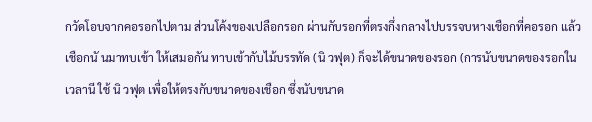กวัดโอบจากคอรอกไปตาม ส่วนโค้งของเปลือกรอก ผ่านกับรอกที่ตรงกึ่งกลางไปบรรจบหางเชือกที่คอรอก แล้วเชือกนั นมาทบเข้า ให้เสมอกัน ทาบเข้ากับไม้บรรทัด (นิ วฟุต) ก็จะได้ขนาดของรอก (การนับขนาดของรอกในเวลานี ใช้ นิ วฟุต เพื่อให้ตรงกับขนาดของเชือก ซึ่งนับขนาด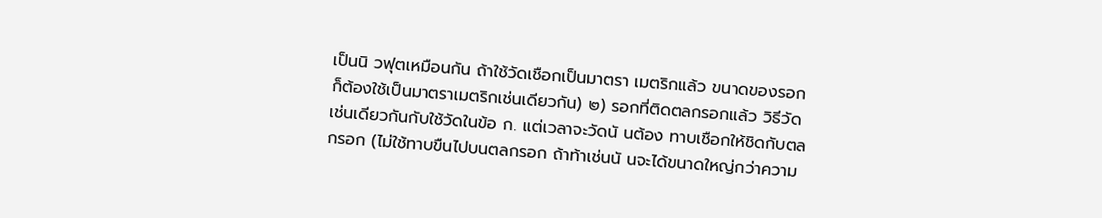เป็นนิ วฟุตเหมือนกัน ถ้าใช้วัดเชือกเป็นมาตรา เมตริกแล้ว ขนาดของรอกก็ต้องใช้เป็นมาตราเมตริกเช่นเดียวกัน) ๒) รอกที่ติดตลกรอกแล้ว วิธีวัดเช่นเดียวกันกับใช้วัดในข้อ ก. แต่เวลาจะวัดนั นต้อง ทาบเชือกให้ชิดกับตลกรอก (ไม่ใช้ทาบขืนไปบนตลกรอก ถ้าท้าเช่นนั นจะได้ขนาดใหญ่กว่าความ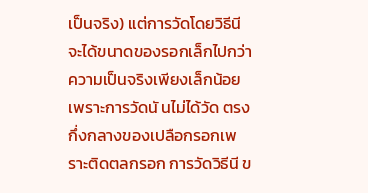เป็นจริง) แต่การวัดโดยวิธีนี จะได้ขนาดของรอกเล็กไปกว่าความเป็นจริงเพียงเล็กน้อย เพราะการวัดนั นไม่ได้วัด ตรงกึ่งกลางของเปลือกรอกเพราะติดตลกรอก การวัดวิธีนี ข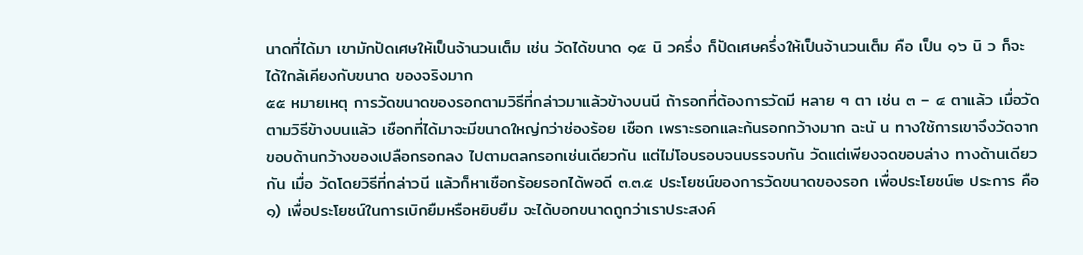นาดที่ได้มา เขามักปัดเศษให้เป็นจ้านวนเต็ม เช่น วัดได้ขนาด ๑๕ นิ วครึ่ง ก็ปัดเศษครึ่งให้เป็นจ้านวนเต็ม คือ เป็น ๑๖ นิ ว ก็จะได้ใกล้เคียงกับขนาด ของจริงมาก
๕๕ หมายเหตุ การวัดขนาดของรอกตามวิธีที่กล่าวมาแล้วข้างบนนี ถ้ารอกที่ต้องการวัดมี หลาย ๆ ตา เช่น ๓ – ๔ ตาแล้ว เมื่อวัดตามวิธีข้างบนแล้ว เชือกที่ได้มาจะมีขนาดใหญ่กว่าช่องร้อย เชือก เพราะรอกและก้นรอกกว้างมาก ฉะนั น ทางใช้การเขาจึงวัดจากขอบด้านกว้างของเปลือกรอกลง ไปตามตลกรอกเช่นเดียวกัน แต่ไม่โอบรอบจนบรรจบกัน วัดแต่เพียงจดขอบล่าง ทางด้านเดียวกัน เมื่อ วัดโดยวิธีที่กล่าวนี แล้วก็หาเชือกร้อยรอกได้พอดี ๓.๓.๕ ประโยชน์ของการวัดขนาดของรอก เพื่อประโยชน์๒ ประการ คือ ๑) เพื่อประโยชน์ในการเบิกยืมหรือหยิบยืม จะได้บอกขนาดถูกว่าเราประสงค์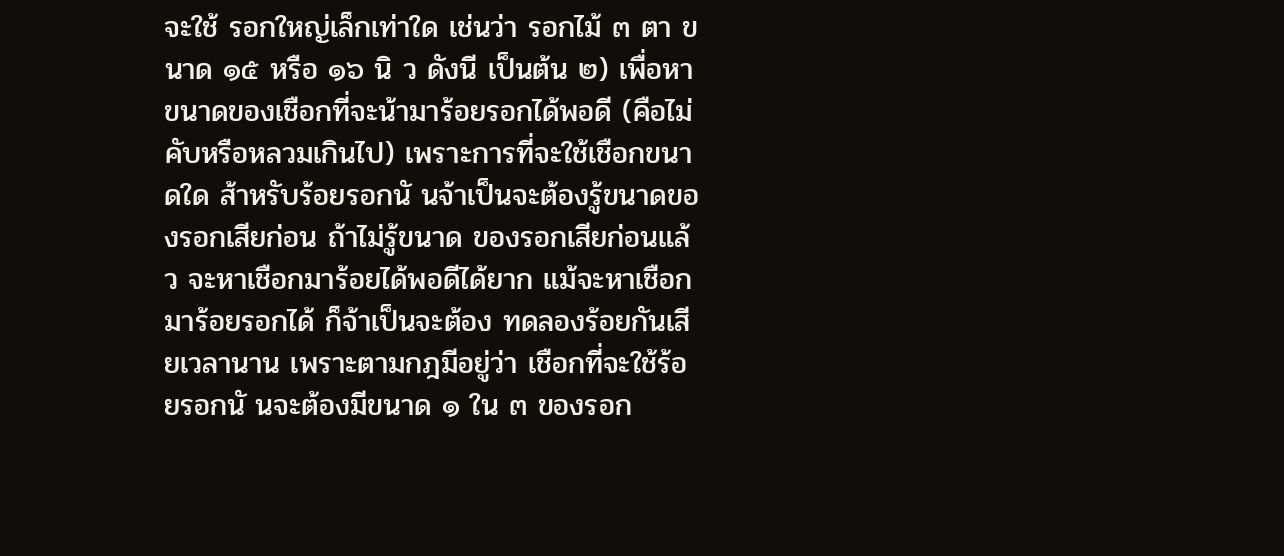จะใช้ รอกใหญ่เล็กเท่าใด เช่นว่า รอกไม้ ๓ ตา ขนาด ๑๕ หรือ ๑๖ นิ ว ดังนี เป็นต้น ๒) เพื่อหาขนาดของเชือกที่จะน้ามาร้อยรอกได้พอดี (คือไม่คับหรือหลวมเกินไป) เพราะการที่จะใช้เชือกขนาดใด ส้าหรับร้อยรอกนั นจ้าเป็นจะต้องรู้ขนาดของรอกเสียก่อน ถ้าไม่รู้ขนาด ของรอกเสียก่อนแล้ว จะหาเชือกมาร้อยได้พอดีได้ยาก แม้จะหาเชือกมาร้อยรอกได้ ก็จ้าเป็นจะต้อง ทดลองร้อยกันเสียเวลานาน เพราะตามกฎมีอยู่ว่า เชือกที่จะใช้ร้อยรอกนั นจะต้องมีขนาด ๑ ใน ๓ ของรอก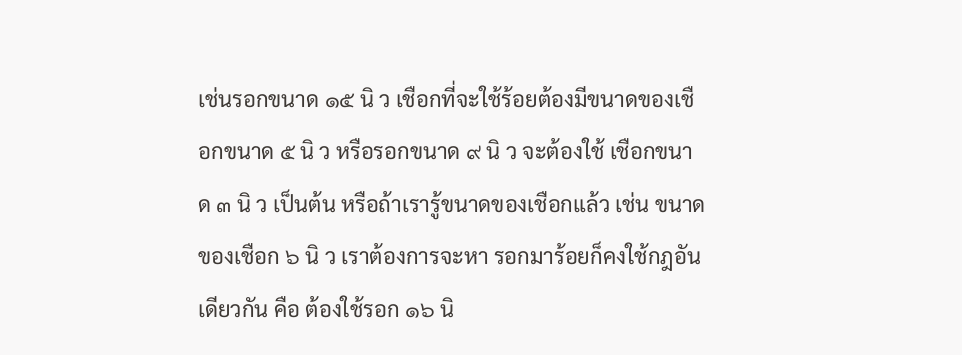เช่นรอกขนาด ๑๕ นิ ว เชือกที่จะใช้ร้อยต้องมีขนาดของเชือกขนาด ๕ นิ ว หรือรอกขนาด ๙ นิ ว จะต้องใช้ เชือกขนาด ๓ นิ ว เป็นต้น หรือถ้าเรารู้ขนาดของเชือกแล้ว เช่น ขนาดของเชือก ๖ นิ ว เราต้องการจะหา รอกมาร้อยก็คงใช้กฎอันเดียวกัน คือ ต้องใช้รอก ๑๖ นิ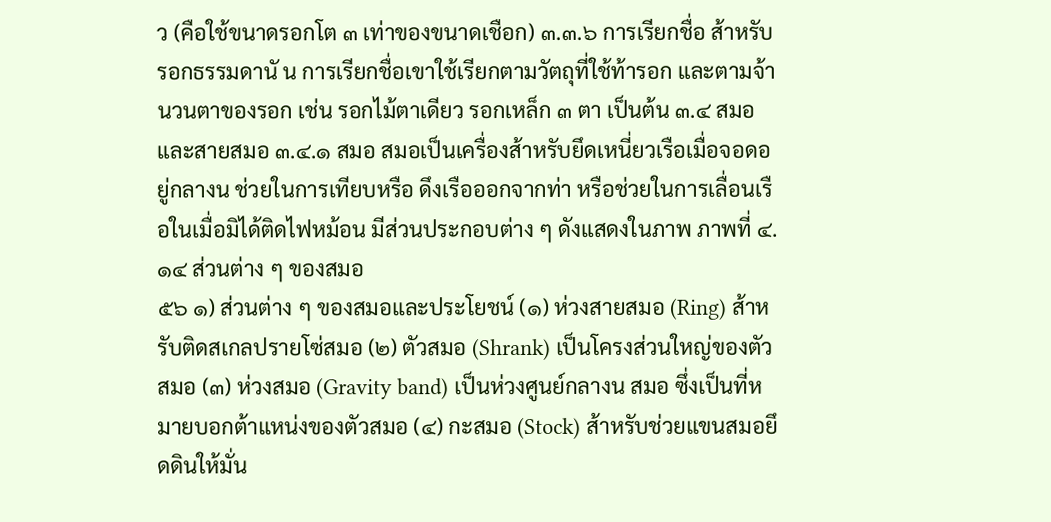ว (คือใช้ขนาดรอกโต ๓ เท่าของขนาดเชือก) ๓.๓.๖ การเรียกชื่อ ส้าหรับรอกธรรมดานั น การเรียกชื่อเขาใช้เรียกตามวัตถุที่ใช้ท้ารอก และตามจ้านวนตาของรอก เช่น รอกไม้ตาเดียว รอกเหล็ก ๓ ตา เป็นต้น ๓.๔ สมอและสายสมอ ๓.๔.๑ สมอ สมอเป็นเครื่องส้าหรับยึดเหนี่ยวเรือเมื่อจอดอยู่กลางน ช่วยในการเทียบหรือ ดึงเรือออกจากท่า หรือช่วยในการเลื่อนเรือในเมื่อมิได้ติดไฟหม้อน มีส่วนประกอบต่าง ๆ ดังแสดงในภาพ ภาพที่ ๔.๑๔ ส่วนต่าง ๆ ของสมอ
๕๖ ๑) ส่วนต่าง ๆ ของสมอและประโยชน์ (๑) ห่วงสายสมอ (Ring) ส้าหรับติดสเกลปรายโซ่สมอ (๒) ตัวสมอ (Shrank) เป็นโครงส่วนใหญ่ของตัวสมอ (๓) ห่วงสมอ (Gravity band) เป็นห่วงศูนย์กลางน สมอ ซึ่งเป็นที่หมายบอกต้าแหน่งของตัวสมอ (๔) กะสมอ (Stock) ส้าหรับช่วยแขนสมอยึดดินให้มั่น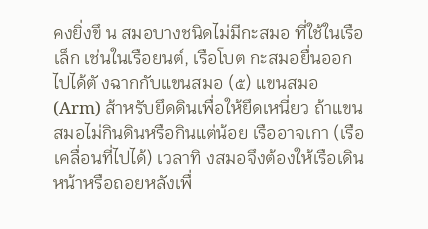คงยิ่งขึ น สมอบางชนิดไม่มีกะสมอ ที่ใช้ในเรือเล็ก เช่นในเรือยนต์, เรือโบต กะสมอยื่นออกไปได้ตั งฉากกับแขนสมอ (๕) แขนสมอ (Arm) ส้าหรับยึดดินเพื่อให้ยึดเหนี่ยว ถ้าแขนสมอไม่กินดินหรือกินแต่น้อย เรืออาจเกา (เรือเคลื่อนที่ไปได้) เวลาทิ งสมอจึงต้องให้เรือเดินหน้าหรือถอยหลังเพื่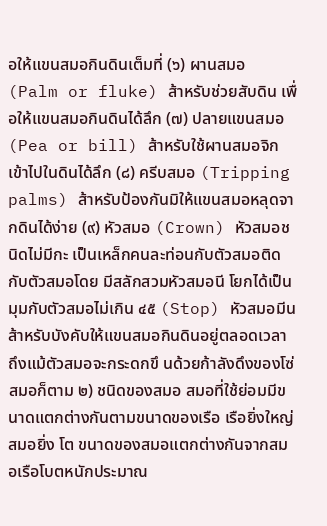อให้แขนสมอกินดินเต็มที่ (๖) ผานสมอ (Palm or fluke) ส้าหรับช่วยสับดิน เพื่อให้แขนสมอกินดินได้ลึก (๗) ปลายแขนสมอ (Pea or bill) ส้าหรับใช้ผานสมอจิกเข้าไปในดินได้ลึก (๘) ครีบสมอ (Tripping palms) ส้าหรับป้องกันมิให้แขนสมอหลุดจากดินได้ง่าย (๙) หัวสมอ (Crown) หัวสมอชนิดไม่มีกะ เป็นเหล็กคนละท่อนกับตัวสมอติดกับตัวสมอโดย มีสลักสวมหัวสมอนี โยกได้เป็นมุมกับตัวสมอไม่เกิน ๔๕ (Stop) หัวสมอมีน ส้าหรับบังคับให้แขนสมอกินดินอยู่ตลอดเวลา ถึงแม้ตัวสมอจะกระดกขึ นด้วยก้าลังดึงของโซ่สมอก็ตาม ๒) ชนิดของสมอ สมอที่ใช้ย่อมมีขนาดแตกต่างกันตามขนาดของเรือ เรือยิ่งใหญ่สมอยิ่ง โต ขนาดของสมอแตกต่างกันจากสมอเรือโบตหนักประมาณ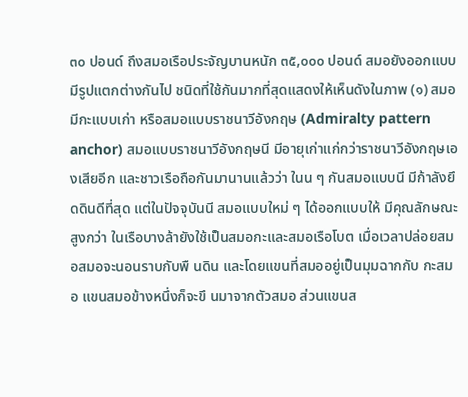๓๐ ปอนด์ ถึงสมอเรือประจัญบานหนัก ๓๕,๐๐๐ ปอนด์ สมอยังออกแบบมีรูปแตกต่างกันไป ชนิดที่ใช้กันมากที่สุดแสดงให้เห็นดังในภาพ (๑) สมอมีกะแบบเก่า หรือสมอแบบราชนาวีอังกฤษ (Admiralty pattern anchor) สมอแบบราชนาวีอังกฤษนี มีอายุเก่าแก่กว่าราชนาวีอังกฤษเองเสียอีก และชาวเรือถือกันมานานแล้วว่า ในน ๆ กันสมอแบบนี มีก้าลังยึดดินดีที่สุด แต่ในปัจจุบันนี สมอแบบใหม่ ๆ ได้ออกแบบให้ มีคุณลักษณะสูงกว่า ในเรือบางล้ายังใช้เป็นสมอกะและสมอเรือโบต เมื่อเวลาปล่อยสมอสมอจะนอนราบกับพื นดิน และโดยแขนที่สมออยู่เป็นมุมฉากกับ กะสมอ แขนสมอข้างหนึ่งก็จะขึ นมาจากตัวสมอ ส่วนแขนส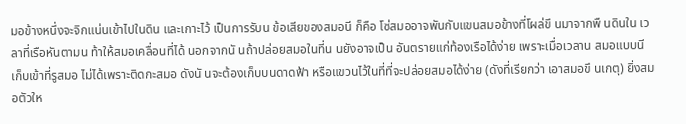มอข้างหนึ่งจะจิกแน่นเข้าไปในดิน และเกาะไว้ เป็นการรับน ข้อเสียของสมอนี ก็คือ โซ่สมออาจพันกับแขนสมอข้างที่โผล่ขึ นมาจากพื นดินใน เวลาที่เรือหันตามน ท้าให้สมอเคลื่อนที่ได้ นอกจากนั นถ้าปล่อยสมอในที่น นยังอาจเป็น อันตรายแก่ท้องเรือได้ง่าย เพราะเมื่อเวลาน สมอแบบนี เก็บเข้าที่รูสมอ ไม่ได้เพราะติดกะสมอ ดังนั นจะต้องเก็บบนดาดฟ้า หรือแขวนไว้ในที่ที่จะปล่อยสมอได้ง่าย (ดังที่เรียกว่า เอาสมอขึ นเกตุ) ยิ่งสมอตัวให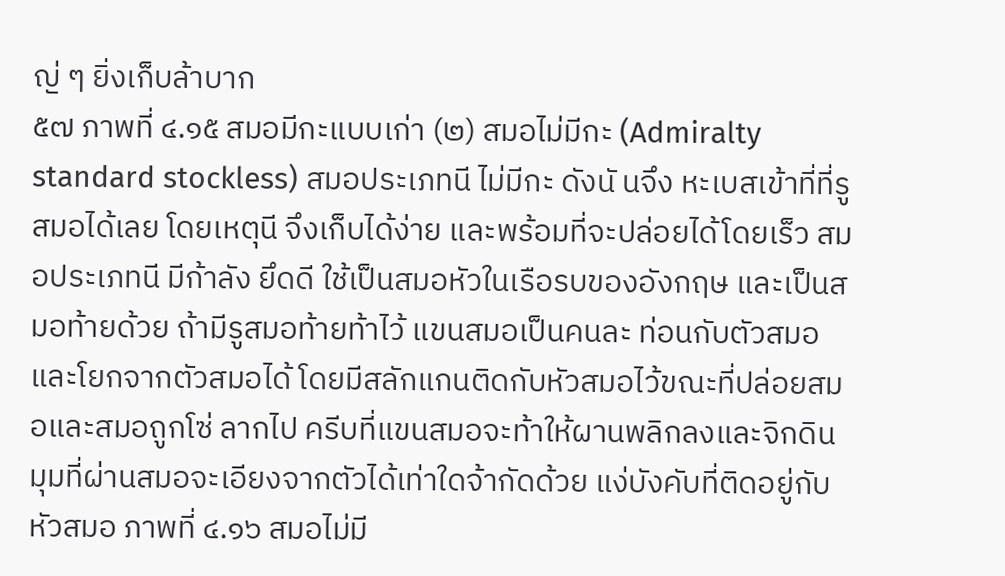ญ่ ๆ ยิ่งเก็บล้าบาก
๕๗ ภาพที่ ๔.๑๕ สมอมีกะแบบเก่า (๒) สมอไม่มีกะ (Admiralty standard stockless) สมอประเภทนี ไม่มีกะ ดังนั นจึง หะเบสเข้าที่ที่รูสมอได้เลย โดยเหตุนี จึงเก็บได้ง่าย และพร้อมที่จะปล่อยได้โดยเร็ว สมอประเภทนี มีก้าลัง ยึดดี ใช้เป็นสมอหัวในเรือรบของอังกฤษ และเป็นสมอท้ายด้วย ถ้ามีรูสมอท้ายท้าไว้ แขนสมอเป็นคนละ ท่อนกับตัวสมอและโยกจากตัวสมอได้ โดยมีสลักแกนติดกับหัวสมอไว้ขณะที่ปล่อยสมอและสมอถูกโซ่ ลากไป ครีบที่แขนสมอจะท้าให้ผานพลิกลงและจิกดิน มุมที่ผ่านสมอจะเอียงจากตัวได้เท่าใดจ้ากัดด้วย แง่บังคับที่ติดอยู่กับหัวสมอ ภาพที่ ๔.๑๖ สมอไม่มี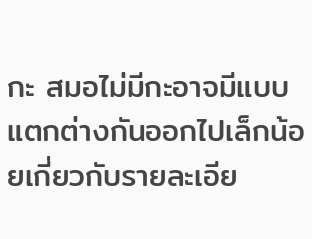กะ สมอไม่มีกะอาจมีแบบแตกต่างกันออกไปเล็กน้อยเกี่ยวกับรายละเอีย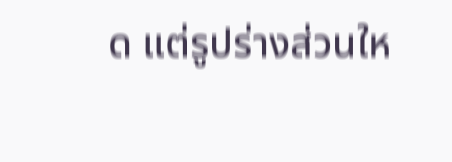ด แต่รูปร่างส่วนให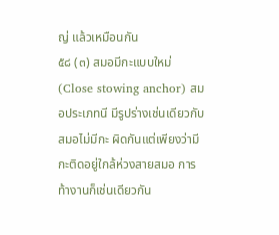ญ่ แล้วเหมือนกัน
๕๘ (๓) สมอมีกะแบบใหม่ (Close stowing anchor) สมอประเภทนี มีรูปร่างเช่นเดียวกับ สมอไม่มีกะ ผิดกันแต่เพียงว่ามีกะติดอยู่ใกล้ห่วงสายสมอ การท้างานก็เช่นเดียวกัน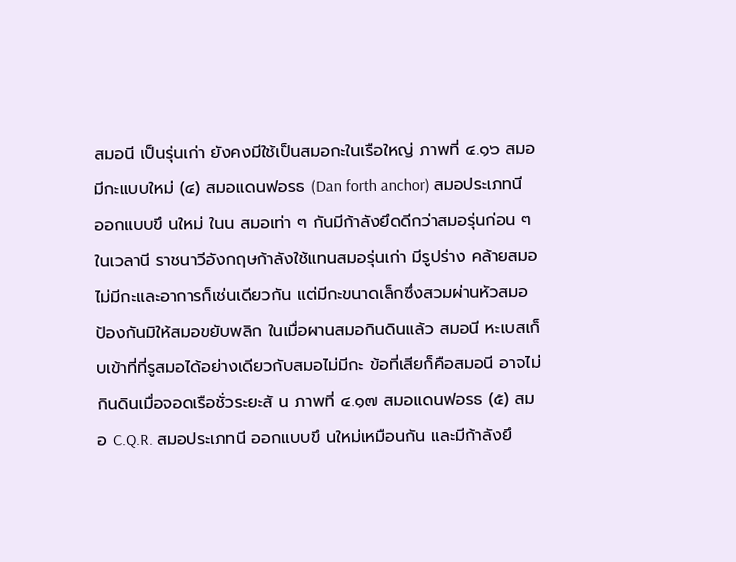สมอนี เป็นรุ่นเก่า ยังคงมีใช้เป็นสมอกะในเรือใหญ่ ภาพที่ ๔.๑๖ สมอมีกะแบบใหม่ (๔) สมอแดนฟอรธ (Dan forth anchor) สมอประเภทนี ออกแบบขึ นใหม่ ในน สมอเท่า ๆ กันมีก้าลังยึดดีกว่าสมอรุ่นก่อน ๆ ในเวลานี ราชนาวีอังกฤษก้าลังใช้แทนสมอรุ่นเก่า มีรูปร่าง คล้ายสมอไม่มีกะและอาการก็เช่นเดียวกัน แต่มีกะขนาดเล็กซึ่งสวมผ่านหัวสมอ ป้องกันมิให้สมอขยับพลิก ในเมื่อผานสมอกินดินแล้ว สมอนี หะเบสเก็บเข้าที่ที่รูสมอได้อย่างเดียวกับสมอไม่มีกะ ข้อที่เสียก็คือสมอนี อาจไม่กินดินเมื่อจอดเรือชั่วระยะสั น ภาพที่ ๔.๑๗ สมอแดนฟอรธ (๕) สมอ C.Q.R. สมอประเภทนี ออกแบบขึ นใหม่เหมือนกัน และมีก้าลังยึ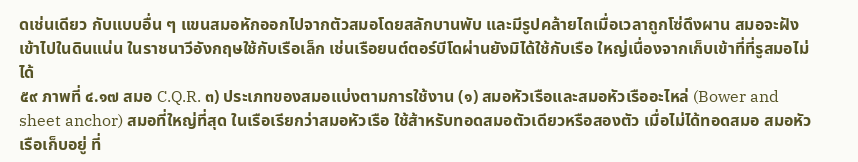ดเช่นเดียว กับแบบอื่น ๆ แขนสมอหักออกไปจากตัวสมอโดยสลักบานพับ และมีรูปคล้ายไถเมื่อเวลาถูกโซ่ดึงผาน สมอจะฝังเข้าไปในดินแน่น ในราชนาวีอังกฤษใช้กับเรือเล็ก เช่นเรือยนต์ตอร์บีโดผ่านยังมิได้ใช้กับเรือ ใหญ่เนื่องจากเก็บเข้าที่ที่รูสมอไม่ได้
๕๙ ภาพที่ ๔.๑๗ สมอ C.Q.R. ๓) ประเภทของสมอแบ่งตามการใช้งาน (๑) สมอหัวเรือและสมอหัวเรืออะไหล่ (Bower and sheet anchor) สมอที่ใหญ่ที่สุด ในเรือเรียกว่าสมอหัวเรือ ใช้ส้าหรับทอดสมอตัวเดียวหรือสองตัว เมื่อไม่ได้ทอดสมอ สมอหัวเรือเก็บอยู่ ที่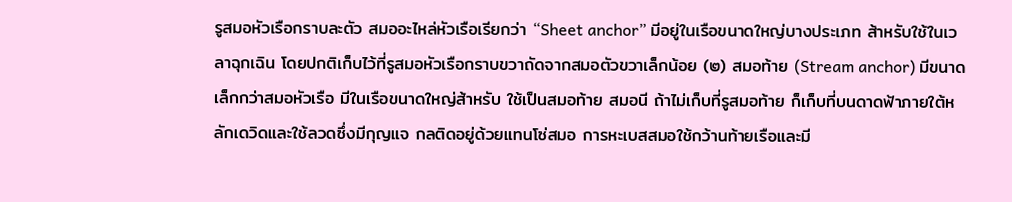รูสมอหัวเรือกราบละตัว สมออะไหล่หัวเรือเรียกว่า “Sheet anchor” มีอยู่ในเรือขนาดใหญ่บางประเภท ส้าหรับใช้ในเวลาฉุกเฉิน โดยปกติเก็บไว้ที่รูสมอหัวเรือกราบขวาถัดจากสมอตัวขวาเล็กน้อย (๒) สมอท้าย (Stream anchor) มีขนาดเล็กกว่าสมอหัวเรือ มีในเรือขนาดใหญ่ส้าหรับ ใช้เป็นสมอท้าย สมอนี ถ้าไม่เก็บที่รูสมอท้าย ก็เก็บที่บนดาดฟ้าภายใต้หลักเดวิดและใช้ลวดซึ่งมีกุญแจ กลติดอยู่ด้วยแทนโซ่สมอ การหะเบสสมอใช้กว้านท้ายเรือและมี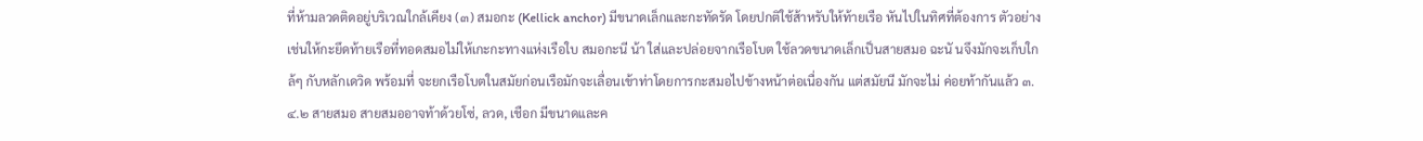ที่ห้ามลวดติดอยู่บริเวณใกล้เคียง (๓) สมอกะ (Kellick anchor) มีขนาดเล็กและกะทัดรัด โดยปกติใช้ส้าหรับให้ท้ายเรือ หันไปในทิศที่ต้องการ ตัวอย่าง เช่นให้กะยึดท้ายเรือที่ทอดสมอไม่ให้เกะกะทางแห่งเรือใบ สมอกะนี น้า ใส่และปล่อยจากเรือโบต ใช้ลวดขนาดเล็กเป็นสายสมอ ฉะนั นจึงมักจะเก็บใกล้ๆ กับหลักเดวิด พร้อมที่ จะยกเรือโบตในสมัยก่อนเรือมักจะเลื่อนเข้าท่าโดยการกะสมอไปข้างหน้าต่อเนื่องกัน แต่สมัยนี มักจะไม่ ค่อยท้ากันแล้ว ๓.๔.๒ สายสมอ สายสมออาจท้าด้วยโซ่, ลวด, เชือก มีขนาดและค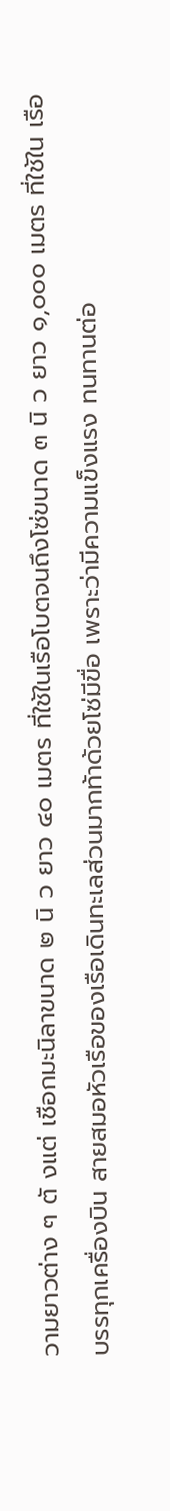วามยาวต่าง ๆ ตั งแต่ เชือกมะนิลาขนาด ๒ นิ ว ยาว ๔๐ เมตร ที่ใช้ในเรือโบตจนถึงโซ่ขนาด ๓ นิ ว ยาว ๑,๐๐๐ เมตร ที่ใช้ใน เรือบรรทุกเครื่องบิน สายสมอหัวเรือของเรือเดินทะเลส่วนมากท้าด้วยโซ่มีขื่อ เพราะว่ามีความแข็งแรง ทนทานต่อ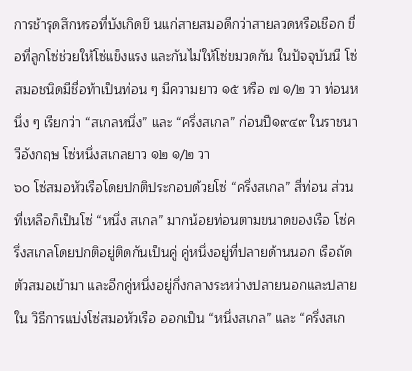การช้ารุดสึกหรอที่บังเกิดขึ นแก่สายสมอดีกว่าสายลวดหรือเชือก ขื่อที่ลูกโซ่ช่วยให้โซ่แข็งแรง และกันไม่ให้โซ่ขมวดกัน ในปัจจุบันนี โซ่สมอชนิดมีชื่อท้าเป็นท่อน ๆ มีความยาว ๑๕ หรือ ๗ ๑/๒ วา ท่อนหนึ่ง ๆ เรียกว่า “สเกลหนึ่ง” และ “ครึ่งสเกล” ก่อนปี๑๙๔๙ ในราชนาวีอังกฤษ โซ่หนึ่งสเกลยาว ๑๒ ๑/๒ วา
๖๐ โซ่สมอหัวเรือโดยปกติประกอบด้วยโซ่ “ครึ่งสเกล” สี่ท่อน ส่วนที่เหลือก็เป็นโซ่ “หนึ่ง สเกล” มากน้อยท่อนตามขนาดของเรือ โซ่ครึ่งสเกลโดยปกติอยู่ติดกันเป็นคู่ คู่หนึ่งอยู่ที่ปลายด้านนอก เรือถัดตัวสมอเข้ามา และอีกคู่หนึ่งอยู่กึ่งกลางระหว่างปลายนอกและปลายใน วิธีการแบ่งโซ่สมอหัวเรือ ออกเป็น “หนึ่งสเกล” และ “ครึ่งสเก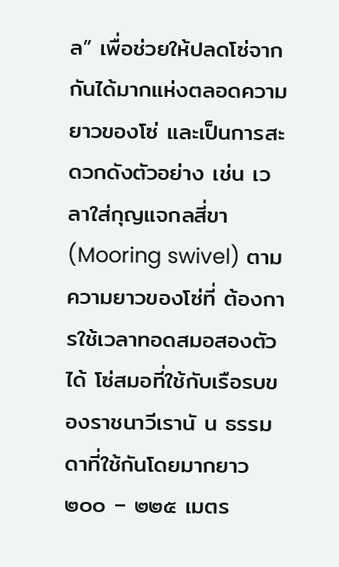ล” เพื่อช่วยให้ปลดโซ่จากกันได้มากแห่งตลอดความยาวของโซ่ และเป็นการสะดวกดังตัวอย่าง เช่น เวลาใส่กุญแจกลสี่ขา (Mooring swivel) ตามความยาวของโซ่ที่ ต้องการใช้เวลาทอดสมอสองตัวได้ โซ่สมอที่ใช้กับเรือรบของราชนาวีเรานั น ธรรมดาที่ใช้กันโดยมากยาว ๒๐๐ – ๒๒๕ เมตร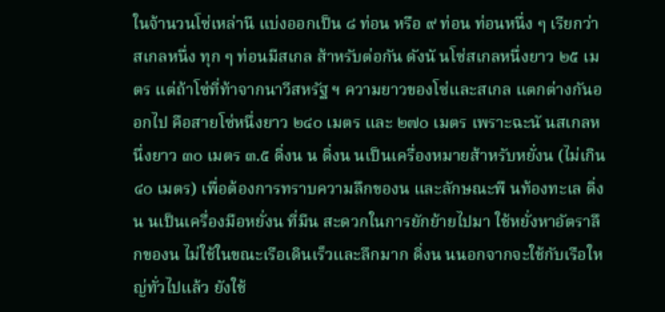ในจ้านวนโซ่เหล่านี แบ่งออกเป็น ๘ ท่อน หรือ ๙ ท่อน ท่อนหนึ่ง ๆ เรียกว่าสเกลหนึ่ง ทุก ๆ ท่อนมีสเกล ส้าหรับต่อกัน ดังนั นโซ่สเกลหนึ่งยาว ๒๕ เมตร แต่ถ้าโซ่ที่ท้าจากนาวีสหรัฐ ฯ ความยาวของโซ่และสเกล แตกต่างกันออกไป คือสายโซ่หนึ่งยาว ๒๔๐ เมตร และ ๒๗๐ เมตร เพราะฉะนั นสเกลหนึ่งยาว ๓๐ เมตร ๓.๕ ดิ่งน น ดิ่งน นเป็นเครื่องหมายส้าหรับหยั่งน (ไม่เกิน ๔๐ เมตร) เพื่อต้องการทราบความลึกของน และลักษณะพื นท้องทะเล ดิ่งน นเป็นเครื่องมือหยั่งน ที่มีน สะดวกในการยักย้ายไปมา ใช้หยั่งหาอัตราลึกของน ไม่ใช้ในขณะเรือเดินเร็วและลึกมาก ดิ่งน นนอกจากจะใช้กับเรือใหญ่ทั่วไปแล้ว ยังใช้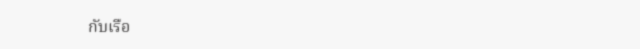กับเรือ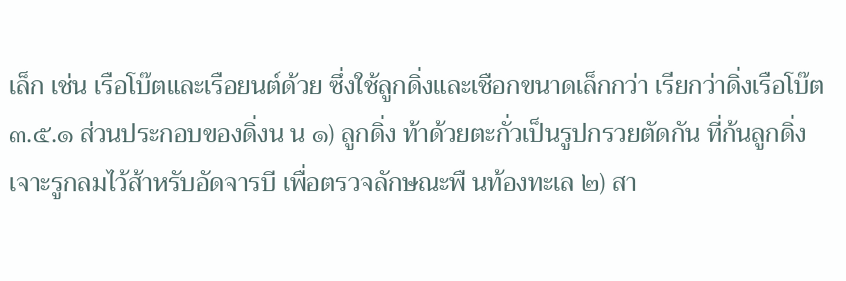เล็ก เช่น เรือโบ๊ตและเรือยนต์ด้วย ซึ่งใช้ลูกดิ่งและเชือกขนาดเล็กกว่า เรียกว่าดิ่งเรือโบ๊ต ๓.๕.๑ ส่วนประกอบของดิ่งน น ๑) ลูกดิ่ง ท้าด้วยตะกั่วเป็นรูปกรวยตัดกัน ที่ก้นลูกดิ่งเจาะรูกลมไว้ส้าหรับอัดจารบี เพื่อตรวจลักษณะพื นท้องทะเล ๒) สา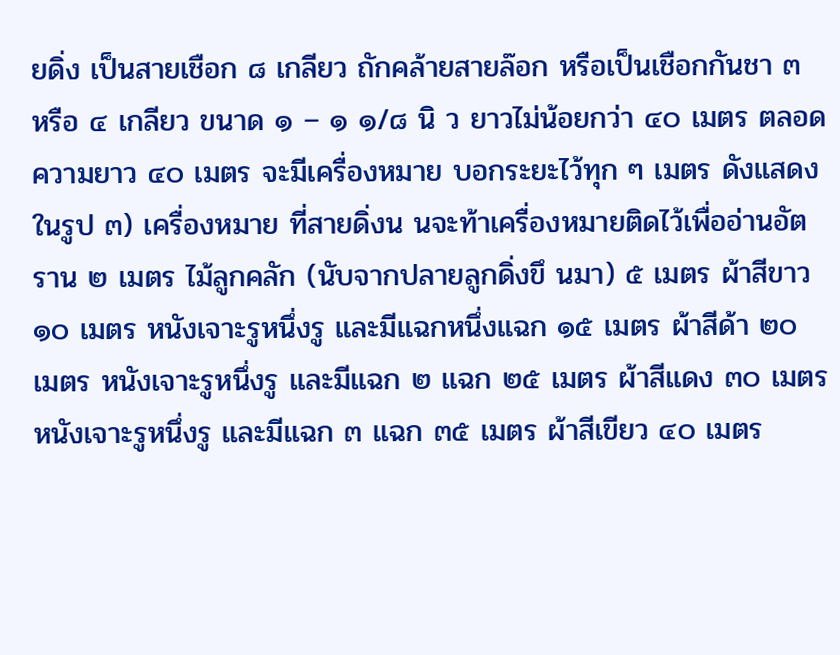ยดิ่ง เป็นสายเชือก ๘ เกลียว ถักคล้ายสายล๊อก หรือเป็นเชือกกันชา ๓ หรือ ๔ เกลียว ขนาด ๑ – ๑ ๑/๘ นิ ว ยาวไม่น้อยกว่า ๔๐ เมตร ตลอดความยาว ๔๐ เมตร จะมีเครื่องหมาย บอกระยะไว้ทุก ๆ เมตร ดังแสดงในรูป ๓) เครื่องหมาย ที่สายดิ่งน นจะท้าเครื่องหมายติดไว้เพื่ออ่านอัตราน ๒ เมตร ไม้ลูกคลัก (นับจากปลายลูกดิ่งขึ นมา) ๕ เมตร ผ้าสีขาว ๑๐ เมตร หนังเจาะรูหนึ่งรู และมีแฉกหนึ่งแฉก ๑๕ เมตร ผ้าสีด้า ๒๐ เมตร หนังเจาะรูหนึ่งรู และมีแฉก ๒ แฉก ๒๕ เมตร ผ้าสีแดง ๓๐ เมตร หนังเจาะรูหนึ่งรู และมีแฉก ๓ แฉก ๓๕ เมตร ผ้าสีเขียว ๔๐ เมตร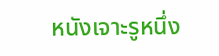หนังเจาะรูหนึ่ง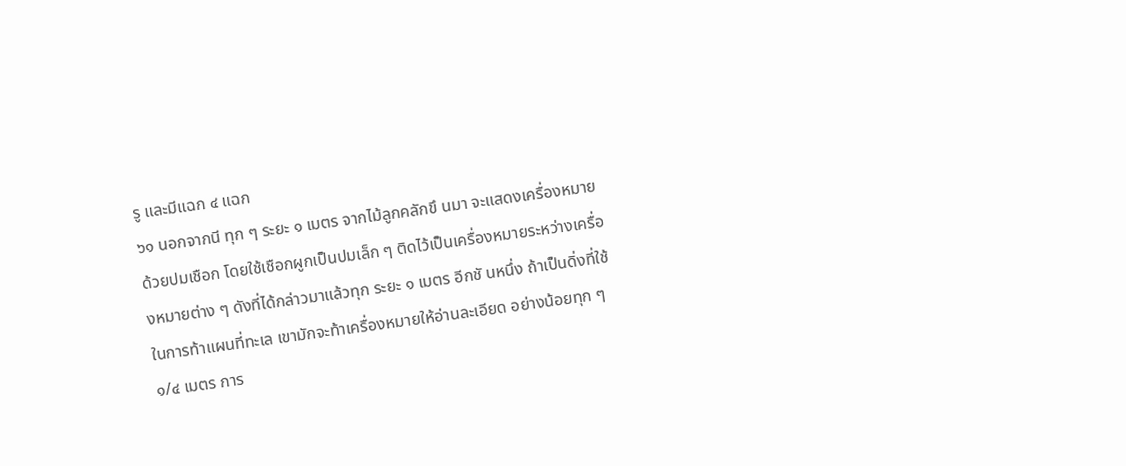รู และมีแฉก ๔ แฉก
๖๑ นอกจากนี ทุก ๆ ระยะ ๑ เมตร จากไม้ลูกคลักขึ นมา จะแสดงเครื่องหมายด้วยปมเชือก โดยใช้เชือกผูกเป็นปมเล็ก ๆ ติดไว้เป็นเครื่องหมายระหว่างเครื่องหมายต่าง ๆ ดังที่ได้กล่าวมาแล้วทุก ระยะ ๑ เมตร อีกชั นหนึ่ง ถ้าเป็นดิ่งที่ใช้ในการท้าแผนที่ทะเล เขามักจะท้าเครื่องหมายให้อ่านละเอียด อย่างน้อยทุก ๆ ๑/๔ เมตร การ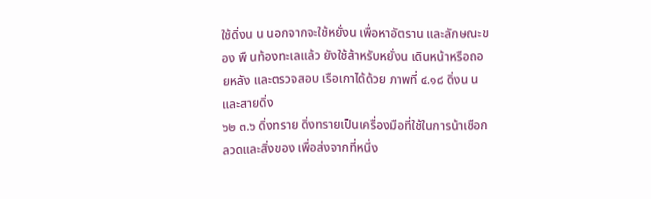ใช้ดิ่งน น นอกจากจะใช้หยั่งน เพื่อหาอัตราน และลักษณะของ พื นท้องทะเลแล้ว ยังใช้ส้าหรับหยั่งน เดินหน้าหรือถอยหลัง และตรวจสอบ เรือเกาได้ด้วย ภาพที่ ๔.๑๘ ดิ่งน นและสายดิ่ง
๖๒ ๓.๖ ดิ่งทราย ดิ่งทรายเป็นเครื่องมือที่ใช้ในการน้าเชือกลวดและสิ่งของ เพื่อส่งจากที่หนึ่ง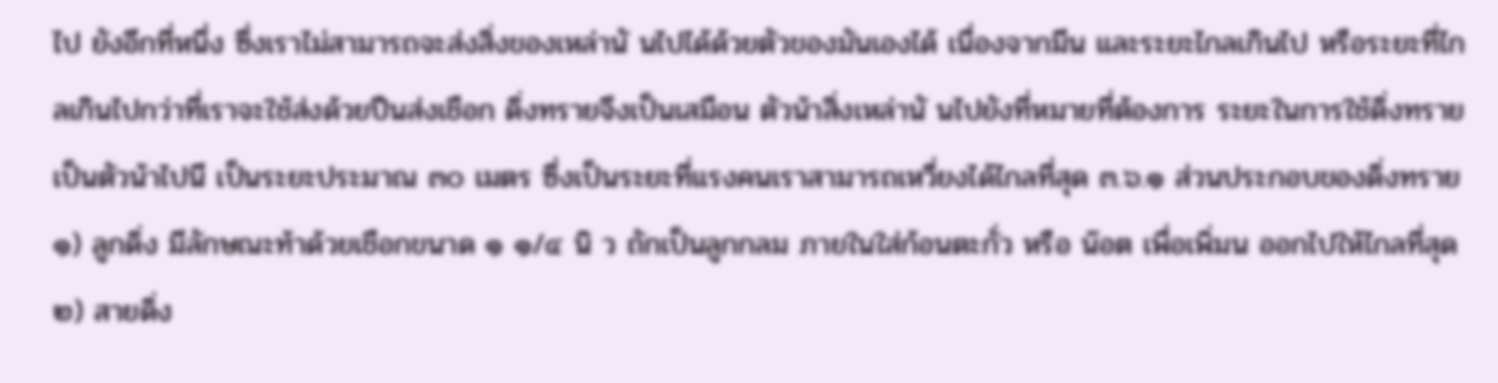ไป ยังอีกที่หนึ่ง ซึ่งเราไม่สามารถจะส่งสิ่งของเหล่านั นไปได้ด้วยตัวของมันเองได้ เนื่องจากมีน และระยะไกลเกินไป หรือระยะที่ไกลเกินไปกว่าที่เราจะใช้ส่งด้วยปืนส่งเชือก ดิ่งทรายจึงเป็นเสมือน ตัวน้าสิ่งเหล่านั นไปยังที่หมายที่ต้องการ ระยะในการใช้ดิ่งทรายเป็นตัวน้าไปนี เป็นระยะประมาณ ๓๐ เมตร ซึ่งเป็นระยะที่แรงคนเราสามารถเหวี่ยงได้ไกลที่สุด ๓.๖.๑ ส่วนประกอบของดิ่งทราย ๑) ลูกดิ่ง มีลักษณะท้าด้วยเชือกขนาด ๑ ๑/๔ นิ ว ถักเป็นลูกกลม ภายในใส่ก้อนตะกั่ว หรือ น๊อต เพื่อเพิ่มน ออกไปให้ไกลที่สุด ๒) สายดิ่ง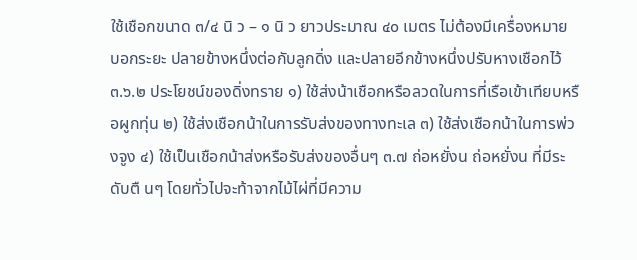ใช้เชือกขนาด ๓/๔ นิ ว – ๑ นิ ว ยาวประมาณ ๔๐ เมตร ไม่ต้องมีเครื่องหมาย บอกระยะ ปลายข้างหนึ่งต่อกับลูกดิ่ง และปลายอีกข้างหนึ่งปรับหางเชือกไว้ ๓.๖.๒ ประโยชน์ของดิ่งทราย ๑) ใช้ส่งน้าเชือกหรือลวดในการที่เรือเข้าเทียบหรือผูกทุ่น ๒) ใช้ส่งเชือกน้าในการรับส่งของทางทะเล ๓) ใช้ส่งเชือกน้าในการพ่วงจูง ๔) ใช้เป็นเชือกน้าส่งหรือรับส่งของอื่นๆ ๓.๗ ถ่อหยั่งน ถ่อหยั่งน ที่มีระดับตื นๆ โดยทั่วไปจะท้าจากไม้ไผ่ที่มีความ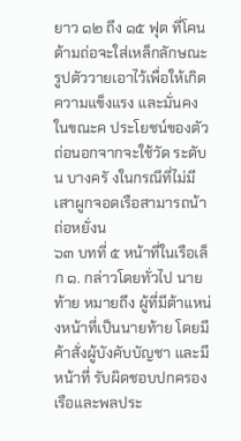ยาว ๑๒ ถึง ๑๕ ฟุต ที่โคนด้ามถ่อจะใส่เหล็กลักษณะ รูปตัววายเอาไว้เพื่อให้เกิดความแข็งแรง และมั่นคงในขณะค ประโยชน์ของตัวถ่อนอกจากจะใช้วัด ระดับน บางครั งในกรณีที่ไม่มีเสาผูกจอดเรือสามารถน้า ถ่อหยั่งน
๖๓ บทที่ ๕ หน้าที่ในเรือเล็ก ๑. กล่าวโดยทั่วไป นายท้าย หมายถึง ผู้ที่มีต้าแหน่งหน้าที่เป็นนายท้าย โดยมีค้าสั่งผู้บังคับบัญชา และมีหน้าที่ รับผิดชอบปกครองเรือและพลประ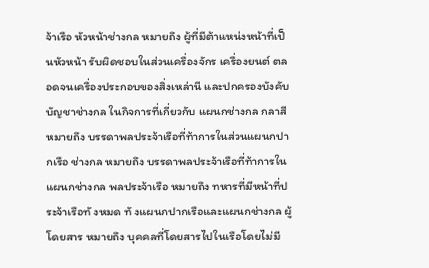จ้าเรือ หัวหน้าช่างกล หมายถึง ผู้ที่มีต้าแหน่งหน้าที่เป็นหัวหน้า รับผิดชอบในส่วนเครื่องจักร เครื่องยนต์ ตลอดจนเครื่องประกอบของสิ่งเหล่านี และปกครองบังคับบัญชาช่างกล ในกิจการที่เกี่ยวกับ แผนกช่างกล กลาสี หมายถึง บรรดาพลประจ้าเรือที่ท้าการในส่วนแผนกปากเรือ ช่างกล หมายถึง บรรดาพลประจ้าเรือที่ท้าการในแผนกช่างกล พลประจ้าเรือ หมายถึง ทหารที่มีหน้าที่ประจ้าเรือทั งหมด ทั งแผนกปากเรือและแผนกช่างกล ผู้โดยสาร หมายถึง บุคคลที่โดยสารไปในเรือโดยไม่มี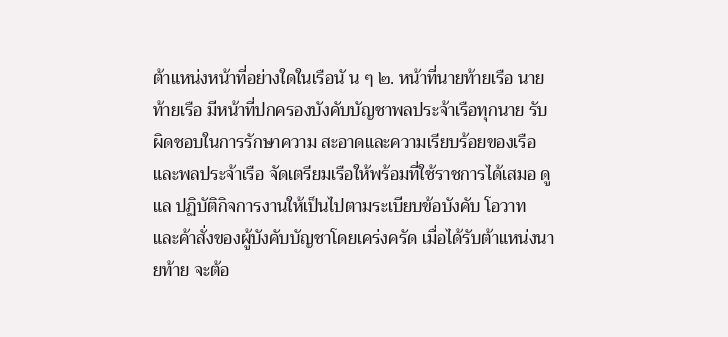ต้าแหน่งหน้าที่อย่างใดในเรือนั น ๆ ๒. หน้าที่นายท้ายเรือ นายท้ายเรือ มีหน้าที่ปกครองบังคับบัญชาพลประจ้าเรือทุกนาย รับผิดชอบในการรักษาความ สะอาดและความเรียบร้อยของเรือและพลประจ้าเรือ จัดเตรียมเรือให้พร้อมที่ใช้ราชการได้เสมอ ดูแล ปฏิบัติกิจการงานให้เป็นไปตามระเบียบข้อบังคับ โอวาท และค้าสั่งของผู้บังคับบัญชาโดยเคร่งครัด เมื่อได้รับต้าแหน่งนายท้าย จะต้อ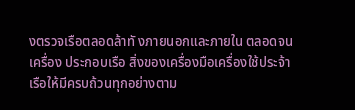งตรวจเรือตลอดล้าทั งภายนอกและภายใน ตลอดจนเครื่อง ประกอบเรือ สิ่งของเครื่องมือเครื่องใช้ประจ้าเรือให้มีครบถ้วนทุกอย่างตาม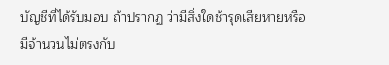บัญชีที่ได้รับมอบ ถ้าปรากฏ ว่ามีสิ่งใดช้ารุดเสียหายหรือมีจ้านวนไม่ตรงกับ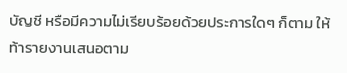บัญชี หรือมีความไม่เรียบร้อยด้วยประการใดๆ ก็ตาม ให้ ท้ารายงานเสนอตาม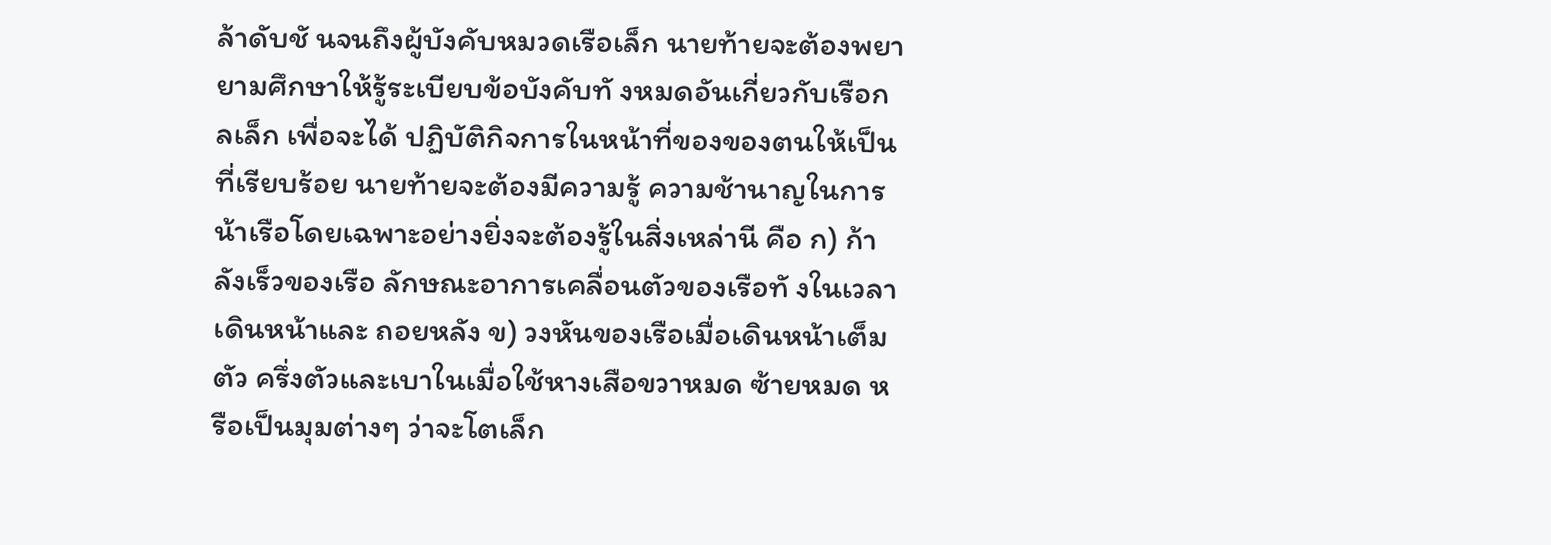ล้าดับชั นจนถึงผู้บังคับหมวดเรือเล็ก นายท้ายจะต้องพยายามศึกษาให้รู้ระเบียบข้อบังคับทั งหมดอันเกี่ยวกับเรือกลเล็ก เพื่อจะได้ ปฏิบัติกิจการในหน้าที่ของของตนให้เป็นที่เรียบร้อย นายท้ายจะต้องมีความรู้ ความช้านาญในการน้าเรือโดยเฉพาะอย่างยิ่งจะต้องรู้ในสิ่งเหล่านี คือ ก) ก้าลังเร็วของเรือ ลักษณะอาการเคลื่อนตัวของเรือทั งในเวลาเดินหน้าและ ถอยหลัง ข) วงหันของเรือเมื่อเดินหน้าเต็มตัว ครึ่งตัวและเบาในเมื่อใช้หางเสือขวาหมด ซ้ายหมด หรือเป็นมุมต่างๆ ว่าจะโตเล็ก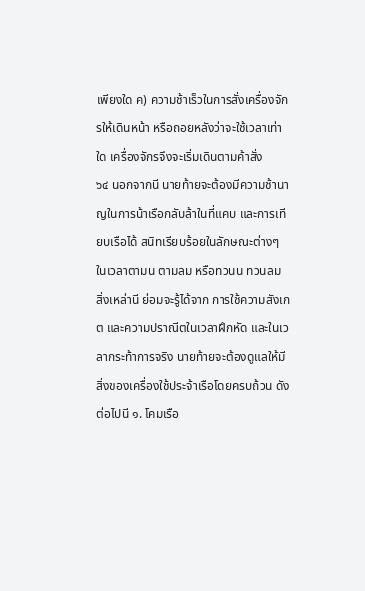เพียงใด ค) ความช้าเร็วในการสั่งเครื่องจักรให้เดินหน้า หรือถอยหลังว่าจะใช้เวลาเท่าใด เครื่องจักรจึงจะเริ่มเดินตามค้าสั่ง
๖๔ นอกจากนี นายท้ายจะต้องมีความช้านาญในการน้าเรือกลับล้าในที่แคบ และการเทียบเรือได้ สนิทเรียบร้อยในลักษณะต่างๆ ในเวลาตามน ตามลม หรือทวนน ทวนลม สิ่งเหล่านี ย่อมจะรู้ได้จาก การใช้ความสังเกต และความปราณีตในเวลาฝึกหัด และในเวลากระท้าการจริง นายท้ายจะต้องดูแลให้มีสิ่งของเครื่องใช้ประจ้าเรือโดยครบถ้วน ดังต่อไปนี ๑. โคมเรือ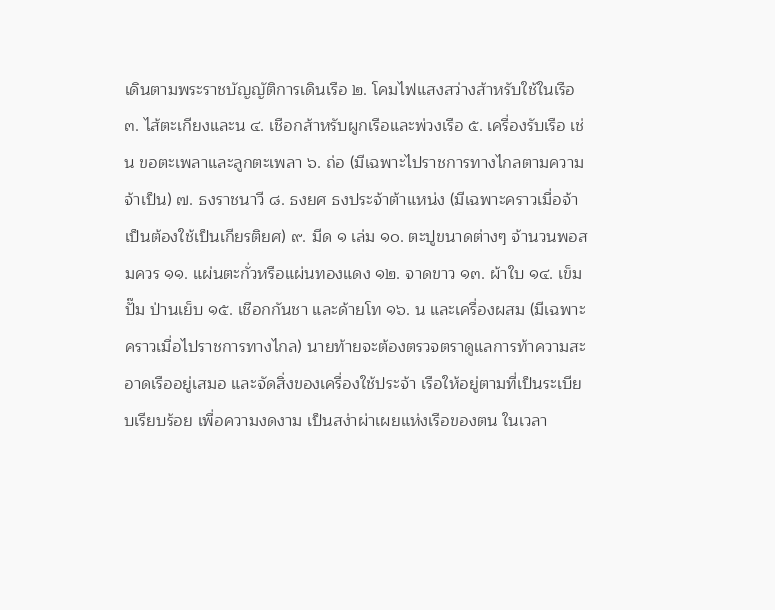เดินตามพระราชบัญญัติการเดินเรือ ๒. โคมไฟแสงสว่างส้าหรับใช้ในเรือ ๓. ไส้ตะเกียงและน ๔. เชือกส้าหรับผูกเรือและพ่วงเรือ ๕. เครื่องรับเรือ เช่น ขอตะเพลาและลูกตะเพลา ๖. ถ่อ (มีเฉพาะไปราชการทางไกลตามความจ้าเป็น) ๗. ธงราชนาวี ๘. ธงยศ ธงประจ้าต้าแหน่ง (มีเฉพาะคราวเมื่อจ้าเป็นต้องใช้เป็นเกียรติยศ) ๙. มีด ๑ เล่ม ๑๐. ตะปูขนาดต่างๆ จ้านวนพอสมควร ๑๑. แผ่นตะกั่วหรือแผ่นทองแดง ๑๒. จาดขาว ๑๓. ผ้าใบ ๑๔. เข็ม ปั๊ม ป่านเย็บ ๑๕. เชือกกันชา และด้ายโท ๑๖. น และเครื่องผสม (มีเฉพาะคราวเมื่อไปราชการทางไกล) นายท้ายจะต้องตรวจตราดูแลการท้าความสะอาดเรืออยู่เสมอ และจัดสิ่งของเครื่องใช้ประจ้า เรือให้อยู่ตามที่เป็นระเบียบเรียบร้อย เพื่อความงดงาม เป็นสง่าผ่าเผยแห่งเรือของตน ในเวลา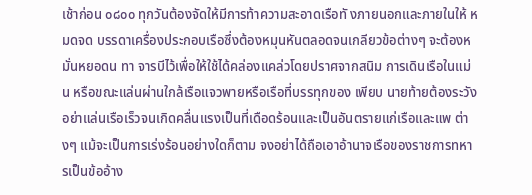เช้าก่อน ๐๘๐๐ ทุกวันต้องจัดให้มีการท้าความสะอาดเรือทั งภายนอกและภายในให้ หมดจด บรรดาเครื่องประกอบเรือซึ่งต้องหมุนหันตลอดจนเกลียวข้อต่างๆ จะต้องหมั่นหยอดน ทา จารบีไว้เพื่อให้ใช้ได้คล่องแคล่วโดยปราศจากสนิม การเดินเรือในแม่น หรือขณะแล่นผ่านใกล้เรือแจวพายหรือเรือที่บรรทุกของ เพียบ นายท้ายต้องระวังอย่าแล่นเรือเร็วจนเกิดคลื่นแรงเป็นที่เดือดร้อนและเป็นอันตรายแก่เรือและแพ ต่างๆ แม้จะเป็นการเร่งร้อนอย่างใดก็ตาม จงอย่าได้ถือเอาอ้านาจเรือของราชการทหารเป็นข้ออ้าง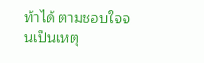ท้าได้ ตามชอบใจจนเป็นเหตุ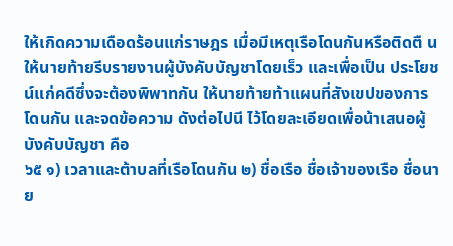ให้เกิดความเดือดร้อนแก่ราษฎร เมื่อมีเหตุเรือโดนกันหรือติดตื น ให้นายท้ายรีบรายงานผู้บังคับบัญชาโดยเร็ว และเพื่อเป็น ประโยชน์แก่คดีซึ่งจะต้องพิพาทกัน ให้นายท้ายท้าแผนที่สังเขปของการโดนกัน และจดข้อความ ดังต่อไปนี ไว้โดยละเอียดเพื่อน้าเสนอผู้บังคับบัญชา คือ
๖๕ ๑) เวลาและต้าบลที่เรือโดนกัน ๒) ชื่อเรือ ชื่อเจ้าของเรือ ชื่อนาย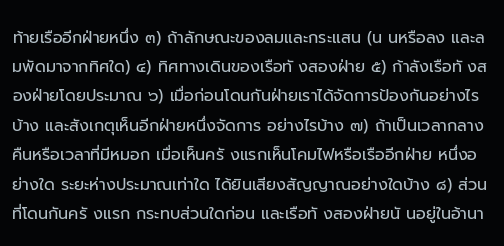ท้ายเรืออีกฝ่ายหนึ่ง ๓) ถ้าลักษณะของลมและกระแสน (น นหรือลง และลมพัดมาจากทิศใด) ๔) ทิศทางเดินของเรือทั งสองฝ่าย ๕) ก้าลังเรือทั งสองฝ่ายโดยประมาณ ๖) เมื่อก่อนโดนกันฝ่ายเราได้จัดการป้องกันอย่างไรบ้าง และสังเกตุเห็นอีกฝ่ายหนึ่งจัดการ อย่างไรบ้าง ๗) ถ้าเป็นเวลากลางคืนหรือเวลาที่มีหมอก เมื่อเห็นครั งแรกเห็นโคมไฟหรือเรืออีกฝ่าย หนึ่งอย่างใด ระยะห่างประมาณเท่าใด ได้ยินเสียงสัญญาณอย่างใดบ้าง ๘) ส่วนที่โดนกันครั งแรก กระทบส่วนใดก่อน และเรือทั งสองฝ่ายนั นอยู่ในอ้านา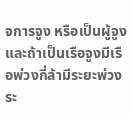จการจูง หรือเป็นผู้จูง และถ้าเป็นเรือจูงมีเรือพ่วงกี่ล้ามีระยะพ่วงระ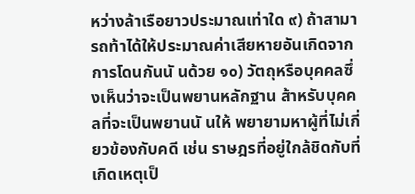หว่างล้าเรือยาวประมาณเท่าใด ๙) ถ้าสามารถท้าได้ให้ประมาณค่าเสียหายอันเกิดจากการโดนกันนั นด้วย ๑๐) วัตถุหรือบุคคลซึ่งเห็นว่าจะเป็นพยานหลักฐาน ส้าหรับบุคคลที่จะเป็นพยานนั นให้ พยายามหาผู้ที่ไม่เกี่ยวข้องกับคดี เช่น ราษฎรที่อยู่ใกล้ชิดกับที่เกิดเหตุเป็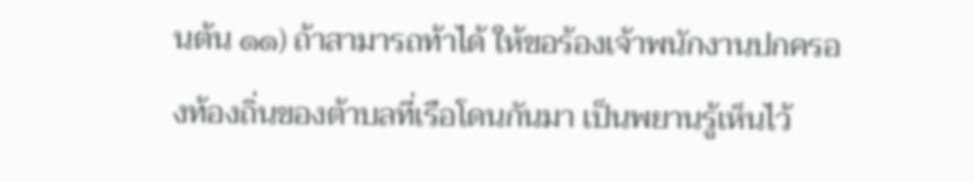นต้น ๑๑) ถ้าสามารถท้าได้ ให้ขอร้องเจ้าพนักงานปกครองท้องถิ่นของต้าบลที่เรือโดนกันมา เป็นพยานรู้เห็นไว้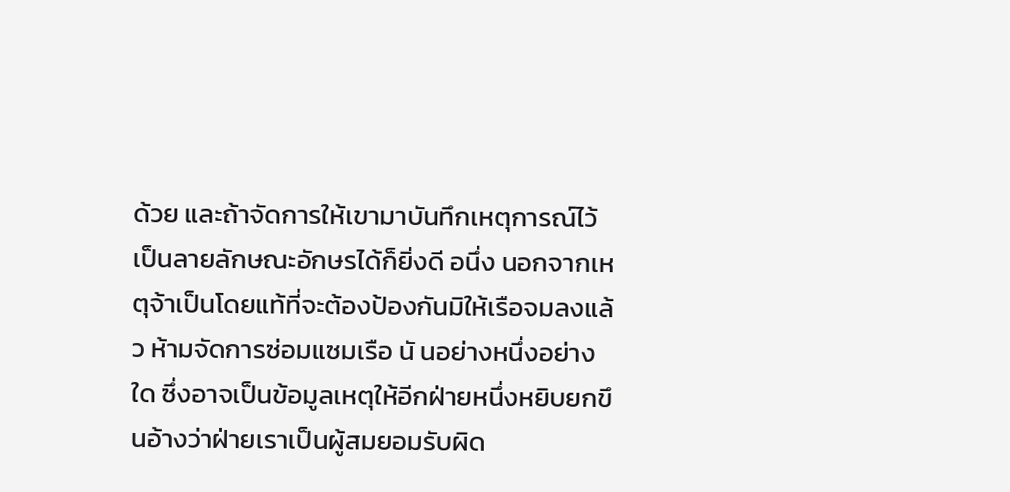ด้วย และถ้าจัดการให้เขามาบันทึกเหตุการณ์ไว้เป็นลายลักษณะอักษรได้ก็ยิ่งดี อนึ่ง นอกจากเหตุจ้าเป็นโดยแท้ที่จะต้องป้องกันมิให้เรือจมลงแล้ว ห้ามจัดการซ่อมแซมเรือ นั นอย่างหนึ่งอย่างใด ซึ่งอาจเป็นข้อมูลเหตุให้อีกฝ่ายหนึ่งหยิบยกขึ นอ้างว่าฝ่ายเราเป็นผู้สมยอมรับผิด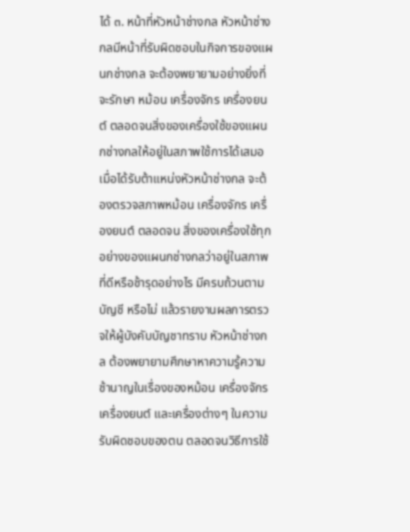ได้ ๓. หน้าที่หัวหน้าช่างกล หัวหน้าช่างกลมีหน้าที่รับผิดชอบในกิจการของแผนกช่างกล จะต้องพยายามอย่างยิ่งที่จะรักษา หม้อน เครื่องจักร เครื่องยนต์ ตลอดจนสิ่งของเครื่องใช้ของแผนกช่างกลให้อยู่ในสภาพใช้การได้เสมอ เมื่อได้รับต้าแหน่งหัวหน้าช่างกล จะต้องตรวจสภาพหม้อน เครื่องจักร เครื่องยนต์ ตลอดจน สิ่งของเครื่องใช้ทุกอย่างของแผนกช่างกลว่าอยู่ในสภาพที่ดีหรือช้ารุดอย่างไร มีครบถ้วนตามบัญชี หรือไม่ แล้วรายงานผลการตรวจให้ผู้บังคับบัญชาทราบ หัวหน้าช่างกล ต้องพยายามศึกษาหาความรู้ความช้านาญในเรื่องของหม้อน เครื่องจักร เครื่องยนต์ และเครื่องต่างๆ ในความรับผิดชอบของตน ตลอดจนวิธีการใช้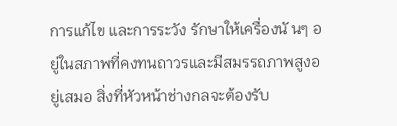การแก้ไข และการระวัง รักษาให้เครื่องนั นๆ อยู่ในสภาพที่คงทนถาวรและมีสมรรถภาพสูงอยู่เสมอ สิ่งที่หัวหน้าช่างกลจะต้องรับ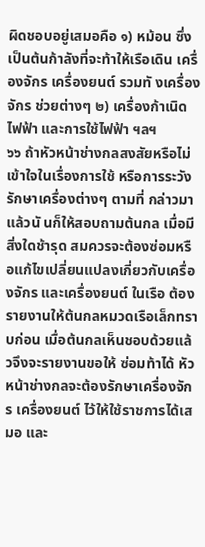ผิดชอบอยู่เสมอคือ ๑) หม้อน ซึ่งเป็นต้นก้าลังที่จะท้าให้เรือเดิน เครื่องจักร เครื่องยนต์ รวมทั งเครื่องจักร ช่วยต่างๆ ๒) เครื่องก้าเนิดไฟฟ้า และการใช้ไฟฟ้า ฯลฯ
๖๖ ถ้าหัวหน้าช่างกลสงสัยหรือไม่เข้าใจในเรื่องการใช้ หรือการระวังรักษาเครื่องต่างๆ ตามที่ กล่าวมาแล้วนั นก็ให้สอบถามต้นกล เมื่อมีสิ่งใดช้ารุด สมควรจะต้องซ่อมหรือแก้ไขเปลี่ยนแปลงเกี่ยวกับเครื่องจักร และเครื่องยนต์ ในเรือ ต้องรายงานให้ต้นกลหมวดเรือเล็กทราบก่อน เมื่อต้นกลเห็นชอบด้วยแล้วจึงจะรายงานขอให้ ซ่อมท้าได้ หัวหน้าช่างกลจะต้องรักษาเครื่องจักร เครื่องยนต์ ไว้ให้ใช้ราชการได้เสมอ และ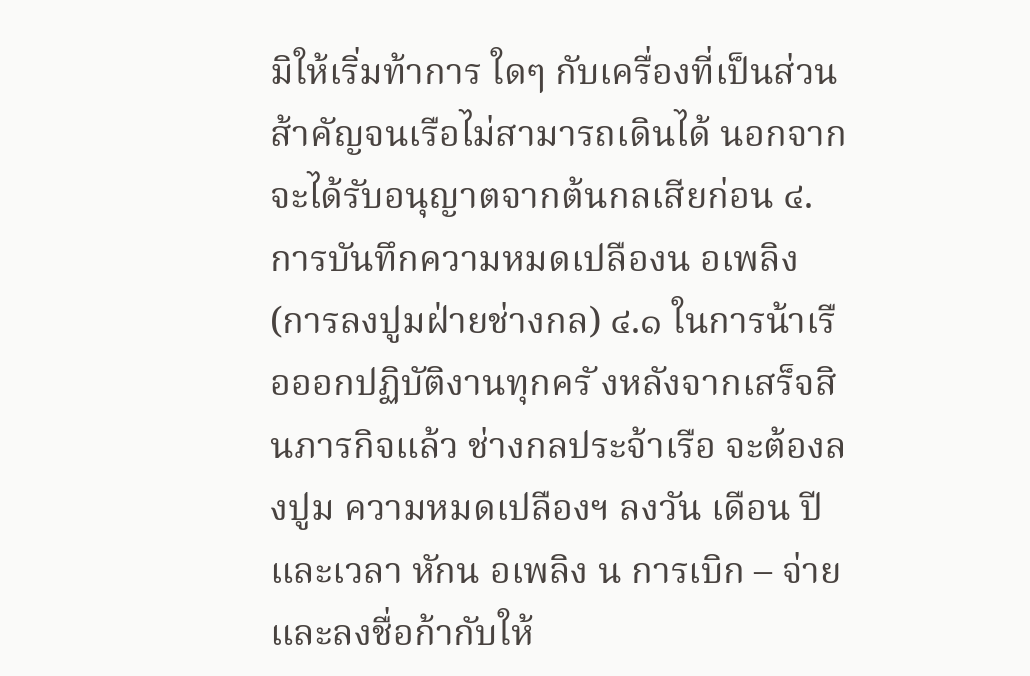มิให้เริ่มท้าการ ใดๆ กับเครื่องที่เป็นส่วนส้าคัญจนเรือไม่สามารถเดินได้ นอกจากจะได้รับอนุญาตจากต้นกลเสียก่อน ๔. การบันทึกความหมดเปลืองน อเพลิง (การลงปูมฝ่ายช่างกล) ๔.๑ ในการน้าเรือออกปฏิบัติงานทุกครั งหลังจากเสร็จสิ นภารกิจแล้ว ช่างกลประจ้าเรือ จะต้องลงปูม ความหมดเปลืองฯ ลงวัน เดือน ปี และเวลา หักน อเพลิง น การเบิก – จ่าย และลงชื่อก้ากับให้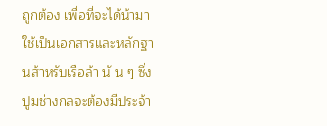ถูกต้อง เพื่อที่จะได้น้ามาใช้เป็นเอกสารและหลักฐานส้าหรับเรือล้า นั น ๆ ซึ่งปูมช่างกลจะต้องมีประจ้า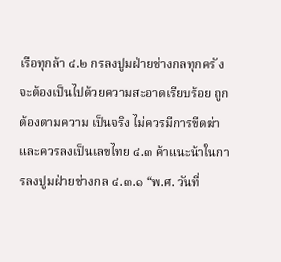เรือทุกล้า ๔.๒ กรลงปูมฝ่ายช่างกลทุกครั งจะต้องเป็นไปด้วยความสะอาดเรียบร้อย ถูกต้องตามความ เป็นจริง ไม่ควรมีการขีดฆ่า และควรลงเป็นเลขไทย ๔.๓ ค้าแนะน้าในการลงปูมฝ่ายช่างกล ๔.๓.๑ “พ.ศ. วันที่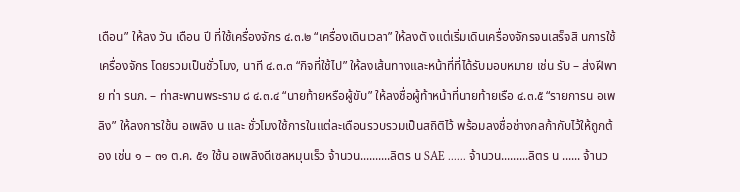เดือน” ให้ลง วัน เดือน ปี ที่ใช้เครื่องจักร ๔.๓.๒ “เครื่องเดินเวลา” ให้ลงตั งแต่เริ่มเดินเครื่องจักรจนเสร็จสิ นการใช้เครื่องจักร โดยรวมเป็นชั่วโมง, นาที ๔.๓.๓ “กิจที่ใช้ไป” ให้ลงเส้นทางและหน้าที่ที่ได้รับมอบหมาย เช่น รับ – ส่งฝีพาย ท่า รนภ. – ท่าสะพานพระราม ๘ ๔.๓.๔ “นายท้ายหรือผู้ขับ” ให้ลงชื่อผู้ท้าหน้าที่นายท้ายเรือ ๔.๓.๕ “รายการน อเพลิง” ให้ลงการใช้น อเพลิง น และ ชั่วโมงใช้การในแต่ละเดือนรวบรวมเป็นสถิติไว้ พร้อมลงชื่อช่างกลก้ากับไว้ให้ถูกต้อง เช่น ๑ – ๓๑ ต.ค. ๕๑ ใช้น อเพลิงดีเซลหมุนเร็ว จ้านวน..........ลิตร น SAE ...... จ้านวน.........ลิตร น ...... จ้านว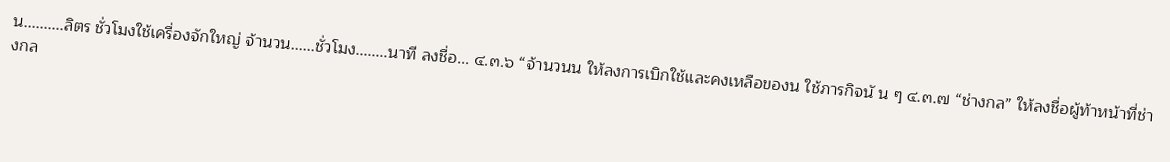น..........ลิตร ชั่วโมงใช้เครื่องจักใหญ่ จ้านวน......ชั่วโมง........นาที ลงชื่อ... ๔.๓.๖ “จ้านวนน ให้ลงการเบิกใช้และคงเหลือของน ใช้ภารกิจนั น ๆ ๔.๓.๗ “ช่างกล” ให้ลงชื่อผู้ท้าหน้าที่ช่างกล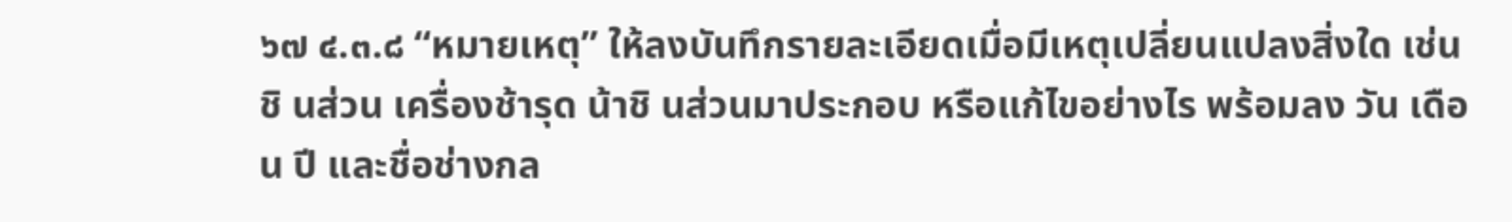๖๗ ๔.๓.๘ “หมายเหตุ” ให้ลงบันทึกรายละเอียดเมื่อมีเหตุเปลี่ยนแปลงสิ่งใด เช่น ชิ นส่วน เครื่องช้ารุด น้าชิ นส่วนมาประกอบ หรือแก้ไขอย่างไร พร้อมลง วัน เดือน ปี และชื่อช่างกล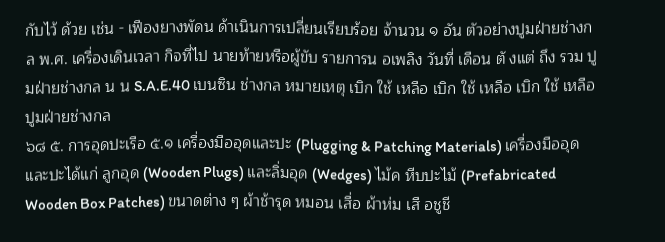กับไว้ ด้วย เช่น - เฟืองยางพัดน ด้าเนินการเปลี่ยนเรียบร้อย จ้านวน ๑ อัน ตัวอย่างปูมฝ่ายช่างกล พ.ศ. เครื่องเดินเวลา กิจที่ไป นายท้ายหรือผู้ขับ รายการน อเพลิง วันที่ เดือน ตั งแต่ ถึง รวม ปูมฝ่ายช่างกล น น S.A.E.40 เบนซิน ช่างกล หมายเหตุ เบิก ใช้ เหลือ เบิก ใช้ เหลือ เบิก ใช้ เหลือ ปูมฝ่ายช่างกล
๖๘ ๕. การอุดปะเรือ ๕.๑ เครื่องมืออุดและปะ (Plugging & Patching Materials) เครื่องมืออุดและปะได้แก่ ลูกอุด (Wooden Plugs) และลิ่มอุด (Wedges) ไม้ค หีบปะไม้ (Prefabricated Wooden Box Patches) ขนาดต่าง ๆ ผ้าช้ารุด หมอน เสื่อ ผ้าห่ม เสื อชูชี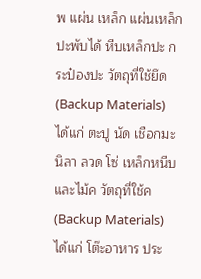พ แผ่น เหล็ก แผ่นเหล็กปะพับได้ หีบเหล็กปะ กระป๋องปะ วัตถุที่ใช้ยึด (Backup Materials) ได้แก่ ตะปู นัด เชือกมะนิลา ลวด โซ่ เหล็กหนีบ และไม้ค วัตถุที่ใช้ค (Backup Materials) ได้แก่ โต๊ะอาหาร ประ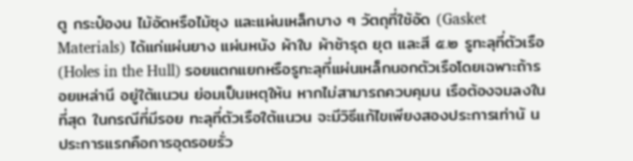ตู กระป๋องน ไม้อัดหรือไม้ซุง และแผ่นเหล็กบาง ๆ วัตถุที่ใช้อัด (Gasket Materials) ได้แก่แผ่นยาง แผ่นหนัง ผ้าใบ ผ้าช้ารุด ยุต และสี ๕.๒ รูทะลุที่ตัวเรือ (Holes in the Hull) รอยแตกแยกหรือรูทะลุที่แผ่นเหล็กนอกตัวเรือโดยเฉพาะถ้ารอยเหล่านี อยู่ใต้แนวน ย่อมเป็นเหตุให้น หากไม่สามารถควบคุมน เรือต้องจมลงในที่สุด ในกรณีที่มีรอย ทะลุที่ตัวเรือใต้แนวน จะมีวิธีแก้ไขเพียงสองประการเท่านั น ประการแรกคือการอุดรอยรั่ว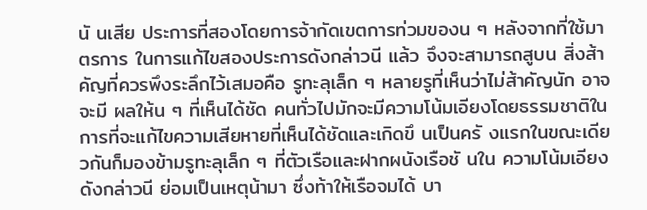นั นเสีย ประการที่สองโดยการจ้ากัดเขตการท่วมของน ๆ หลังจากที่ใช้มาตรการ ในการแก้ไขสองประการดังกล่าวนี แล้ว จึงจะสามารถสูบน สิ่งส้าคัญที่ควรพึงระลึกไว้เสมอคือ รูทะลุเล็ก ๆ หลายรูที่เห็นว่าไม่ส้าคัญนัก อาจจะมี ผลให้น ๆ ที่เห็นได้ชัด คนทั่วไปมักจะมีความโน้มเอียงโดยธรรมชาติใน การที่จะแก้ไขความเสียหายที่เห็นได้ชัดและเกิดขึ นเป็นครั งแรกในขณะเดียวกันก็มองข้ามรูทะลุเล็ก ๆ ที่ตัวเรือและฝากผนังเรือชั นใน ความโน้มเอียงดังกล่าวนี ย่อมเป็นเหตุน้ามา ซึ่งท้าให้เรือจมได้ บา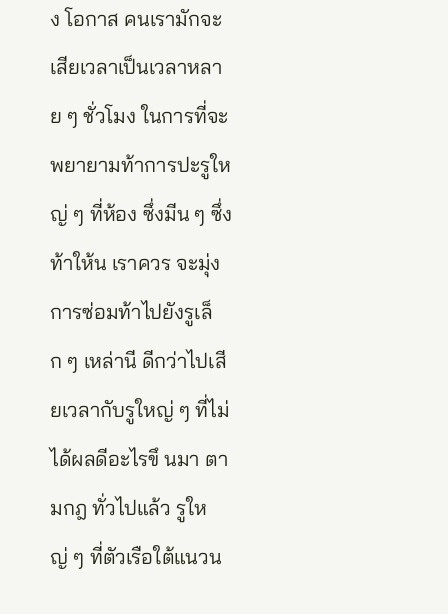ง โอกาส คนเรามักจะเสียเวลาเป็นเวลาหลาย ๆ ชั่วโมง ในการที่จะพยายามท้าการปะรูใหญ่ ๆ ที่ห้อง ซึ่งมีน ๆ ซึ่งท้าให้น เราควร จะมุ่งการซ่อมท้าไปยังรูเล็ก ๆ เหล่านี ดีกว่าไปเสียเวลากับรูใหญ่ ๆ ที่ไม่ได้ผลดีอะไรขึ นมา ตามกฎ ทั่วไปแล้ว รูใหญ่ ๆ ที่ตัวเรือใต้แนวน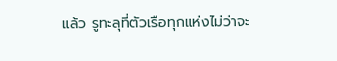แล้ว รูทะลุที่ตัวเรือทุกแห่งไม่ว่าจะ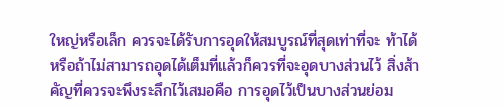ใหญ่หรือเล็ก ควรจะได้รับการอุดให้สมบูรณ์ที่สุดเท่าที่จะ ท้าได้ หรือถ้าไม่สามารถอุดได้เต็มที่แล้วก็ควรที่จะอุดบางส่วนไว้ สิ่งส้าคัญที่ควรจะพึงระลึกไว้เสมอคือ การอุดไว้เป็นบางส่วนย่อม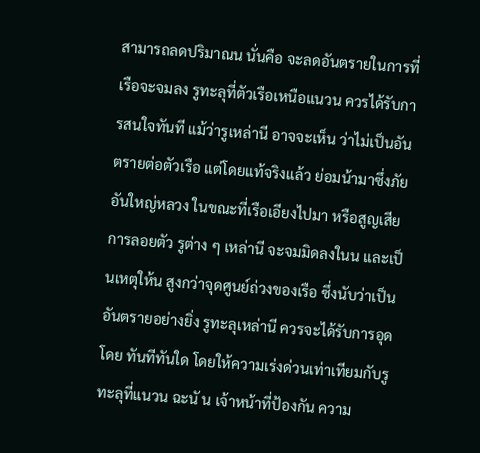สามารถลดปริมาณน นั่นคือ จะลดอันตรายในการที่เรือจะจมลง รูทะลุที่ตัวเรือเหนือแนวน ควรได้รับการสนใจทันที แม้ว่ารูเหล่านี อาจจะเห็น ว่าไม่เป็นอันตรายต่อตัวเรือ แต่โดยแท้จริงแล้ว ย่อมน้ามาซึ่งภัยอันใหญ่หลวง ในขณะที่เรือเอียงไปมา หรือสูญเสียการลอยตัว รูต่าง ๆ เหล่านี จะจมมิดลงในน และเป็นเหตุให้น สูงกว่าจุดศูนย์ถ่วงของเรือ ซึ่งนับว่าเป็นอันตรายอย่างยิ่ง รูทะลุเหล่านี ควรจะได้รับการอุดโดย ทันทีทันใด โดยให้ความเร่งด่วนเท่าเทียมกับรูทะลุที่แนวน ฉะนั น เจ้าหน้าที่ป้องกัน ความ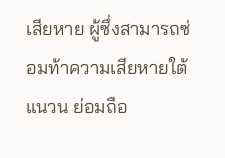เสียหาย ผู้ซึ่งสามารถซ่อมท้าความเสียหายใต้แนวน ย่อมถือ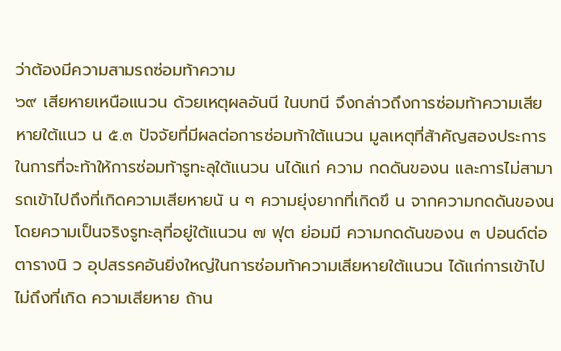ว่าต้องมีความสามรถซ่อมท้าความ
๖๙ เสียหายเหนือแนวน ด้วยเหตุผลอันนี ในบทนี จึงกล่าวถึงการซ่อมท้าความเสียหายใต้แนว น ๕.๓ ปัจจัยที่มีผลต่อการซ่อมท้าใต้แนวน มูลเหตุที่ส้าคัญสองประการ ในการที่จะท้าให้การซ่อมท้ารูทะลุใต้แนวน นได้แก่ ความ กดดันของน และการไม่สามารถเข้าไปถึงที่เกิดความเสียหายนั น ๆ ความยุ่งยากที่เกิดขึ น จากความกดดันของน โดยความเป็นจริงรูทะลุที่อยู่ใต้แนวน ๗ ฟุต ย่อมมี ความกดดันของน ๓ ปอนด์ต่อตารางนิ ว อุปสรรคอันยิ่งใหญ่ในการซ่อมท้าความเสียหายใต้แนวน ได้แก่การเข้าไปไม่ถึงที่เกิด ความเสียหาย ถ้าน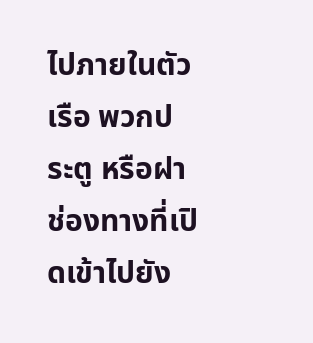ไปภายในตัวเรือ พวกประตู หรือฝาช่องทางที่เปิดเข้าไปยัง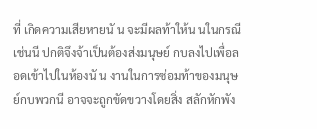ที่ เกิดความเสียหายนั น จะมีผลท้าให้น นในกรณีเช่นนี ปกติจึงจ้าเป็นต้องส่งมนุษย์ กบลงไปเพื่อลอดเข้าไปในห้องนั น งานในการซ่อมท้าของมนุษย์กบพวกนี อาจจะถูกขัดขวางโดยสิ่ง สลักหักพัง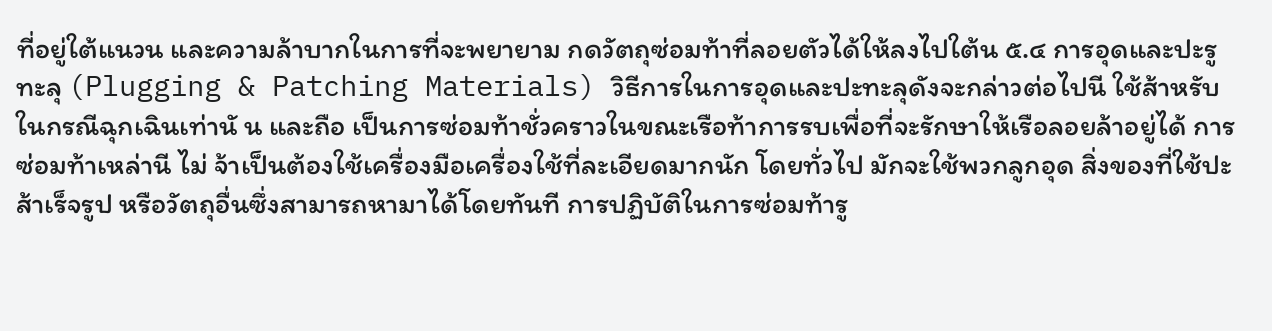ที่อยู่ใต้แนวน และความล้าบากในการที่จะพยายาม กดวัตถุซ่อมท้าที่ลอยตัวได้ให้ลงไปใต้น ๕.๔ การอุดและปะรูทะลุ (Plugging & Patching Materials) วิธีการในการอุดและปะทะลุดังจะกล่าวต่อไปนี ใช้ส้าหรับในกรณีฉุกเฉินเท่านั น และถือ เป็นการซ่อมท้าชั่วคราวในขณะเรือท้าการรบเพื่อที่จะรักษาให้เรือลอยล้าอยู่ได้ การซ่อมท้าเหล่านี ไม่ จ้าเป็นต้องใช้เครื่องมือเครื่องใช้ที่ละเอียดมากนัก โดยทั่วไป มักจะใช้พวกลูกอุด สิ่งของที่ใช้ปะ ส้าเร็จรูป หรือวัตถุอื่นซึ่งสามารถหามาได้โดยทันที การปฏิบัติในการซ่อมท้ารู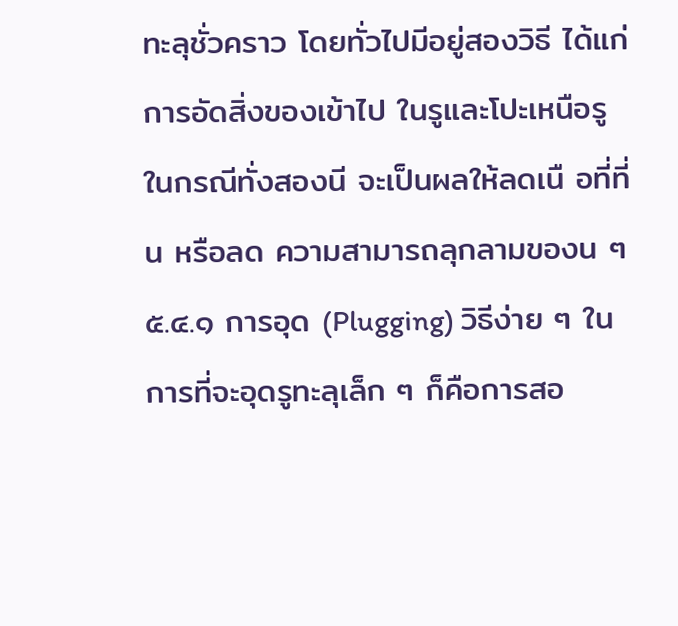ทะลุชั่วคราว โดยทั่วไปมีอยู่สองวิธี ได้แก่การอัดสิ่งของเข้าไป ในรูและโปะเหนือรู ในกรณีทั่งสองนี จะเป็นผลให้ลดเนื อที่ที่น หรือลด ความสามารถลุกลามของน ๆ ๕.๔.๑ การอุด (Plugging) วิธีง่าย ๆ ในการที่จะอุดรูทะลุเล็ก ๆ ก็คือการสอ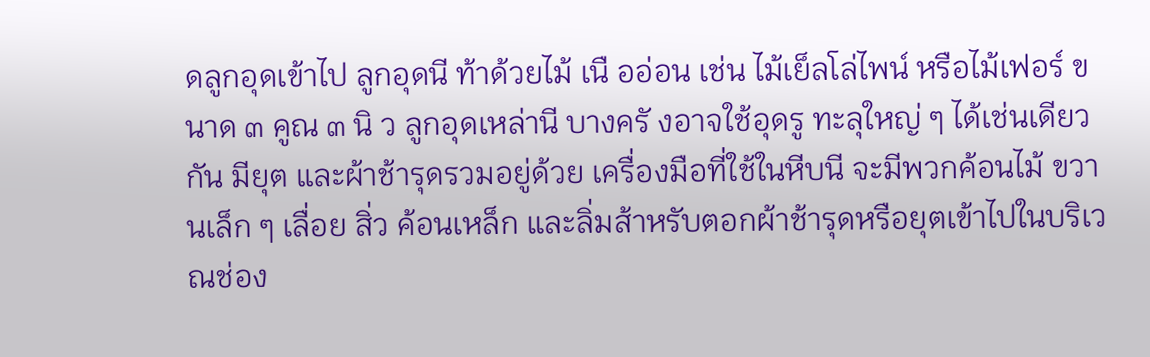ดลูกอุดเข้าไป ลูกอุดนี ท้าด้วยไม้ เนื ออ่อน เช่น ไม้เย็ลโล่ไพน์ หรือไม้เฟอร์ ขนาด ๓ คูณ ๓ นิ ว ลูกอุดเหล่านี บางครั งอาจใช้อุดรู ทะลุใหญ่ ๆ ได้เช่นเดียวกัน มียุต และผ้าช้ารุดรวมอยู่ด้วย เครื่องมือที่ใช้ในหีบนี จะมีพวกค้อนไม้ ขวานเล็ก ๆ เลื่อย สิ่ว ค้อนเหล็ก และลิ่มส้าหรับตอกผ้าช้ารุดหรือยุตเข้าไปในบริเวณช่อง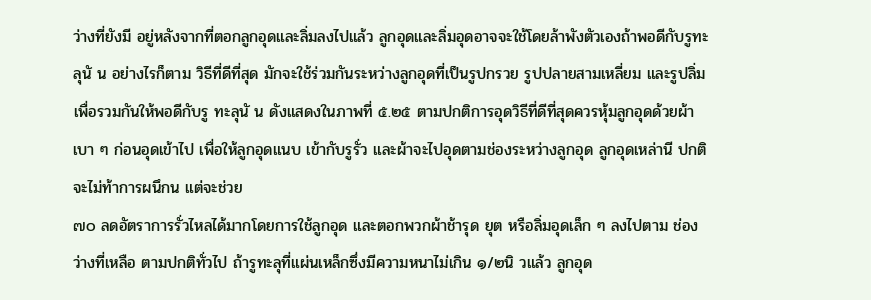ว่างที่ยังมี อยู่หลังจากที่ตอกลูกอุดและลิ่มลงไปแล้ว ลูกอุดและลิ่มอุดอาจจะใช้โดยล้าพังตัวเองถ้าพอดีกับรูทะลุนั น อย่างไรก็ตาม วิธีที่ดีที่สุด มักจะใช้ร่วมกันระหว่างลูกอุดที่เป็นรูปกรวย รูปปลายสามเหลี่ยม และรูปลิ่ม เพื่อรวมกันให้พอดีกับรู ทะลุนั น ดังแสดงในภาพที่ ๕.๒๕ ตามปกติการอุดวิธีที่ดีที่สุดควรหุ้มลูกอุดด้วยผ้าเบา ๆ ก่อนอุดเข้าไป เพื่อให้ลูกอุดแนบ เข้ากับรูรั่ว และผ้าจะไปอุดตามช่องระหว่างลูกอุด ลูกอุดเหล่านี ปกติจะไม่ท้าการผนึกน แต่จะช่วย
๗๐ ลดอัตราการรั่วไหลได้มากโดยการใช้ลูกอุด และตอกพวกผ้าช้ารุด ยุต หรือลิ่มอุดเล็ก ๆ ลงไปตาม ช่องว่างที่เหลือ ตามปกติทั่วไป ถ้ารูทะลุที่แผ่นเหล็กซึ่งมีความหนาไม่เกิน ๑/๒นิ วแล้ว ลูกอุด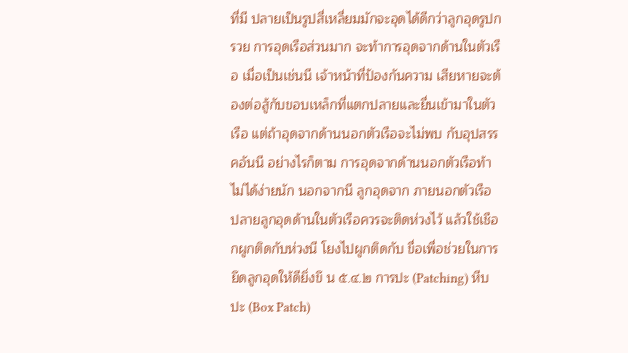ที่มี ปลายเป็นรูปสี่เหลี่ยมมักจะอุดได้ดีกว่าลูกอุดรูปกรวย การอุดเรือส่วนมาก จะท้าการอุดจากด้านในตัวเรือ เมื่อเป็นเช่นนี เจ้าหน้าที่ป้องกันความ เสียหายจะต้องต่อสู้กับขอบเหล็กที่แตกปลายและยื่นเข้ามาในตัวเรือ แต่ถ้าอุดจากด้านนอกตัวเรือจะไม่พบ กับอุปสรรคอันนี อย่างไรก็ตาม การอุดจากด้านนอกตัวเรือท้าไม่ได้ง่ายนัก นอกจากนี ลูกอุดจาก ภายนอกตัวเรือ ปลายลูกอุดด้านในตัวเรือควรจะติดห่วงไว้ แล้วใช้เชือกผูกติดกับห่วงนี โยงไปผูกติดกับ ขื่อเพื่อช่วยในการยึดลูกอุดให้ดียิ่งขึ น ๕.๔.๒ การปะ (Patching) หีบปะ (Box Patch)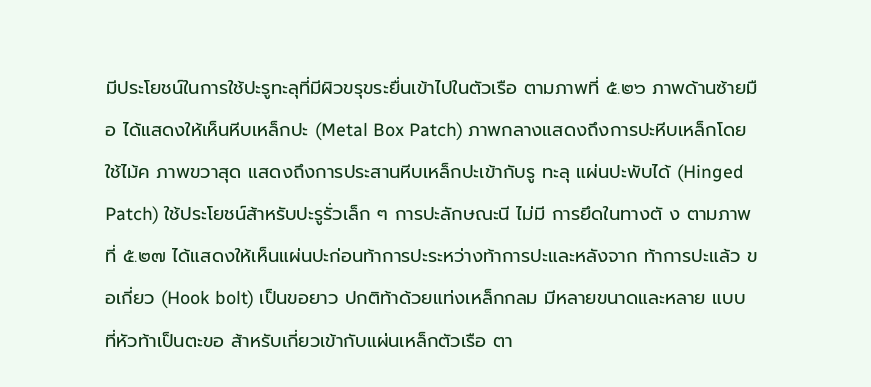มีประโยชน์ในการใช้ปะรูทะลุที่มีผิวขรุขระยื่นเข้าไปในตัวเรือ ตามภาพที่ ๕.๒๖ ภาพด้านซ้ายมือ ได้แสดงให้เห็นหีบเหล็กปะ (Metal Box Patch) ภาพกลางแสดงถึงการปะหีบเหล็กโดยใช้ไม้ค ภาพขวาสุด แสดงถึงการประสานหีบเหล็กปะเข้ากับรู ทะลุ แผ่นปะพับได้ (Hinged Patch) ใช้ประโยชน์ส้าหรับปะรูรั่วเล็ก ๆ การปะลักษณะนี ไม่มี การยึดในทางตั ง ตามภาพที่ ๕.๒๗ ได้แสดงให้เห็นแผ่นปะก่อนท้าการปะระหว่างท้าการปะและหลังจาก ท้าการปะแล้ว ขอเกี่ยว (Hook bolt) เป็นขอยาว ปกติท้าด้วยแท่งเหล็กกลม มีหลายขนาดและหลาย แบบ ที่หัวท้าเป็นตะขอ ส้าหรับเกี่ยวเข้ากับแผ่นเหล็กตัวเรือ ตา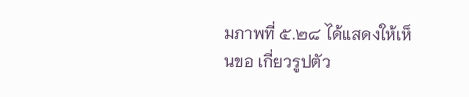มภาพที่ ๕.๒๘ ได้แสดงให้เห็นขอ เกี่ยวรูปตัว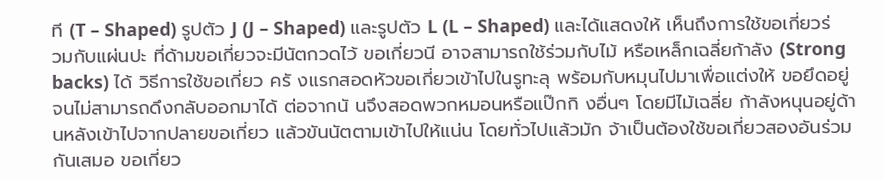ที (T – Shaped) รูปตัว J (J – Shaped) และรูปตัว L (L – Shaped) และได้แสดงให้ เห็นถึงการใช้ขอเกี่ยวร่วมกับแผ่นปะ ที่ด้ามขอเกี่ยวจะมีนัตกวดไว้ ขอเกี่ยวนี อาจสามารถใช้ร่วมกับไม้ หรือเหล็กเฉลี่ยก้าลัง (Strong backs) ได้ วิธีการใช้ขอเกี่ยว ครั งแรกสอดหัวขอเกี่ยวเข้าไปในรูทะลุ พร้อมกับหมุนไปมาเพื่อแต่งให้ ขอยึดอยู่จนไม่สามารถดึงกลับออกมาได้ ต่อจากนั นจึงสอดพวกหมอนหรือแป๊กกิ งอื่นๆ โดยมีไม้เฉลี่ย ก้าลังหนุนอยู่ด้านหลังเข้าไปจากปลายขอเกี่ยว แล้วขันนัตตามเข้าไปให้แน่น โดยทั่วไปแล้วมัก จ้าเป็นต้องใช้ขอเกี่ยวสองอันร่วมกันเสมอ ขอเกี่ยว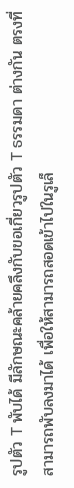รูปตัว T พับได้ มีลักษณะคล้ายคลึงกับขอเกี่ยวรูปตัว T ธรรมดา ต่างกัน ตรงที่สามารถพับลงมาได้ เพื่อให้สามารถสอดเข้าไปในรูเล็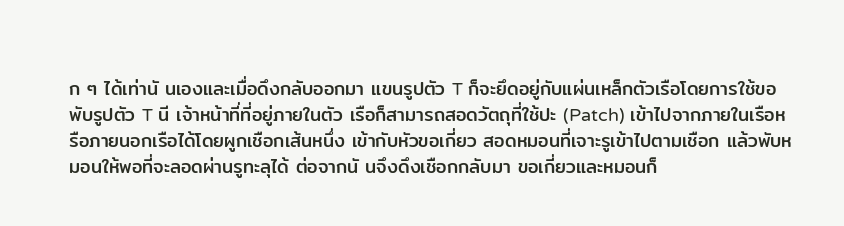ก ๆ ได้เท่านั นเองและเมื่อดึงกลับออกมา แขนรูปตัว T ก็จะยึดอยู่กับแผ่นเหล็กตัวเรือโดยการใช้ขอพับรูปตัว T นี เจ้าหน้าที่ที่อยู่ภายในตัว เรือก็สามารถสอดวัตถุที่ใช้ปะ (Patch) เข้าไปจากภายในเรือหรือภายนอกเรือได้โดยผูกเชือกเส้นหนึ่ง เข้ากับหัวขอเกี่ยว สอดหมอนที่เจาะรูเข้าไปตามเชือก แล้วพับหมอนให้พอที่จะลอดผ่านรูทะลุได้ ต่อจากนั นจึงดึงเชือกกลับมา ขอเกี่ยวและหมอนก็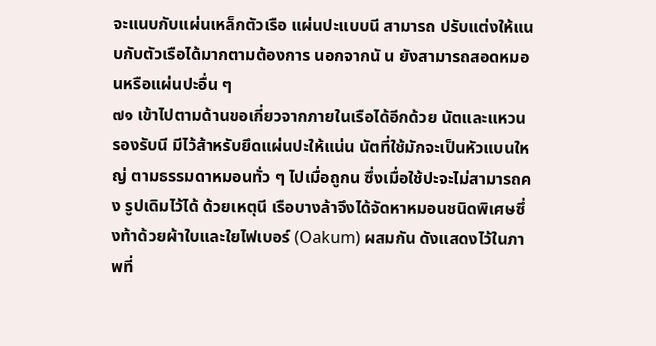จะแนบกับแผ่นเหล็กตัวเรือ แผ่นปะแบบนี สามารถ ปรับแต่งให้แนบกับตัวเรือได้มากตามต้องการ นอกจากนั น ยังสามารถสอดหมอนหรือแผ่นปะอื่น ๆ
๗๑ เข้าไปตามด้านขอเกี่ยวจากภายในเรือได้อีกด้วย นัตและแหวนรองรับนี มีไว้ส้าหรับยึดแผ่นปะให้แน่น นัตที่ใช้มักจะเป็นหัวแบนใหญ่ ตามธรรมดาหมอนทั่ว ๆ ไปเมื่อถูกน ซึ่งเมื่อใช้ปะจะไม่สามารถคง รูปเดิมไว้ได้ ด้วยเหตุนี เรือบางล้าจึงได้จัดหาหมอนชนิดพิเศษซึ่งท้าด้วยผ้าใบและใยไฟเบอร์ (Oakum) ผสมกัน ดังแสดงไว้ในภาพที่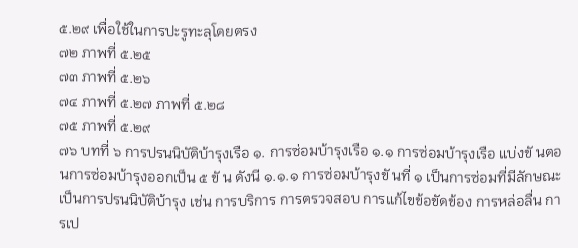๕.๒๙ เพื่อใช้ในการปะรูทะลุโดยตรง
๗๒ ภาพที่ ๕.๒๕
๗๓ ภาพที่ ๕.๒๖
๗๔ ภาพที่ ๕.๒๗ ภาพที่ ๕.๒๘
๗๕ ภาพที่ ๕.๒๙
๗๖ บทที่ ๖ การปรนนิบัติบ้ารุงเรือ ๑. การซ่อมบ้ารุงเรือ ๑.๑ การซ่อมบ้ารุงเรือ แบ่งขั นตอนการซ่อมบ้ารุงออกเป็น ๕ ขั น ดังนี ๑.๑.๑ การซ่อมบ้ารุงขั นที่ ๑ เป็นการซ่อมที่มีลักษณะเป็นการปรนนิบัติบ้ารุง เช่น การบริการ การตรวจสอบ การแก้ไขข้อขัดข้อง การหล่อลื่น การเป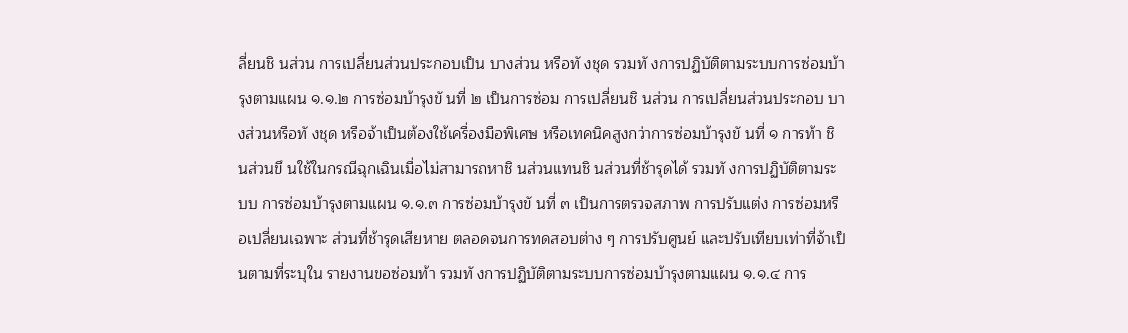ลี่ยนชิ นส่วน การเปลี่ยนส่วนประกอบเป็น บางส่วน หรือทั งชุด รวมทั งการปฏิบัติตามระบบการซ่อมบ้ารุงตามแผน ๑.๑.๒ การซ่อมบ้ารุงขั นที่ ๒ เป็นการซ่อม การเปลี่ยนชิ นส่วน การเปลี่ยนส่วนประกอบ บางส่วนหรือทั งชุด หรือจ้าเป็นต้องใช้เครื่องมือพิเศษ หรือเทคนิคสูงกว่าการซ่อมบ้ารุงขั นที่ ๑ การท้า ชิ นส่วนขึ นใช้ในกรณีฉุกเฉินเมื่อไม่สามารถหาชิ นส่วนแทนชิ นส่วนที่ช้ารุดได้ รวมทั งการปฏิบัติตามระบบ การซ่อมบ้ารุงตามแผน ๑.๑.๓ การซ่อมบ้ารุงขั นที่ ๓ เป็นการตรวจสภาพ การปรับแต่ง การซ่อมหรือเปลี่ยนเฉพาะ ส่วนที่ช้ารุดเสียหาย ตลอดจนการทดสอบต่าง ๆ การปรับศูนย์ และปรับเทียบเท่าที่จ้าเป็นตามที่ระบุใน รายงานขอซ่อมท้า รวมทั งการปฏิบัติตามระบบการซ่อมบ้ารุงตามแผน ๑.๑.๔ การ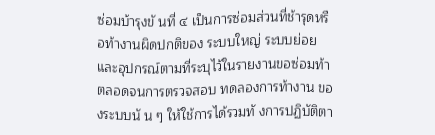ซ่อมบ้ารุงขั นที่ ๔ เป็นการซ่อมส่วนที่ช้ารุดหรือท้างานผิดปกติของ ระบบใหญ่ ระบบย่อย และอุปกรณ์ตามที่ระบุไว้ในรายงานขอซ่อมท้า ตลอดจนการตรวจสอบ ทดลองการท้างาน ของระบบนั น ๆ ให้ใช้การได้รวมทั งการปฏิบัติตา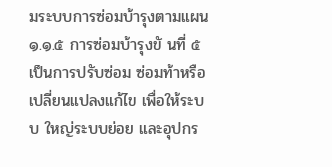มระบบการซ่อมบ้ารุงตามแผน ๑.๑.๕ การซ่อมบ้ารุงขั นที่ ๕ เป็นการปรับซ่อม ซ่อมท้าหรือเปลี่ยนแปลงแก้ไข เพื่อให้ระบบ ใหญ่ระบบย่อย และอุปกร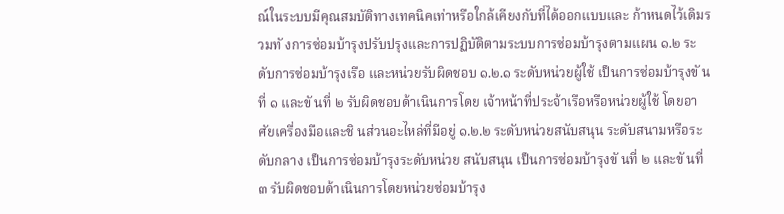ณ์ในระบบมีคุณสมบัติทางเทคนิคเท่าหรือใกล้เคียงกับที่ได้ออกแบบและ ก้าหนดไว้เดิมรวมทั งการซ่อมบ้ารุงปรับปรุงและการปฏิบัติตามระบบการซ่อมบ้ารุงตามแผน ๑.๒ ระดับการซ่อมบ้ารุงเรือ และหน่วยรับผิดชอบ ๑.๒.๑ ระดับหน่วยผู้ใช้ เป็นการซ่อมบ้ารุงขั นที่ ๑ และขั นที่ ๒ รับผิดชอบด้าเนินการโดย เจ้าหน้าที่ประจ้าเรือหรือหน่วยผู้ใช้ โดยอาศัยเครื่องมือและชิ นส่วนอะไหล่ที่มีอยู่ ๑.๒.๒ ระดับหน่วยสนับสนุน ระดับสนามหรือระดับกลาง เป็นการซ่อมบ้ารุงระดับหน่วย สนับสนุน เป็นการซ่อมบ้ารุงขั นที่ ๒ และขั นที่ ๓ รับผิดชอบด้าเนินการโดยหน่วยซ่อมบ้ารุง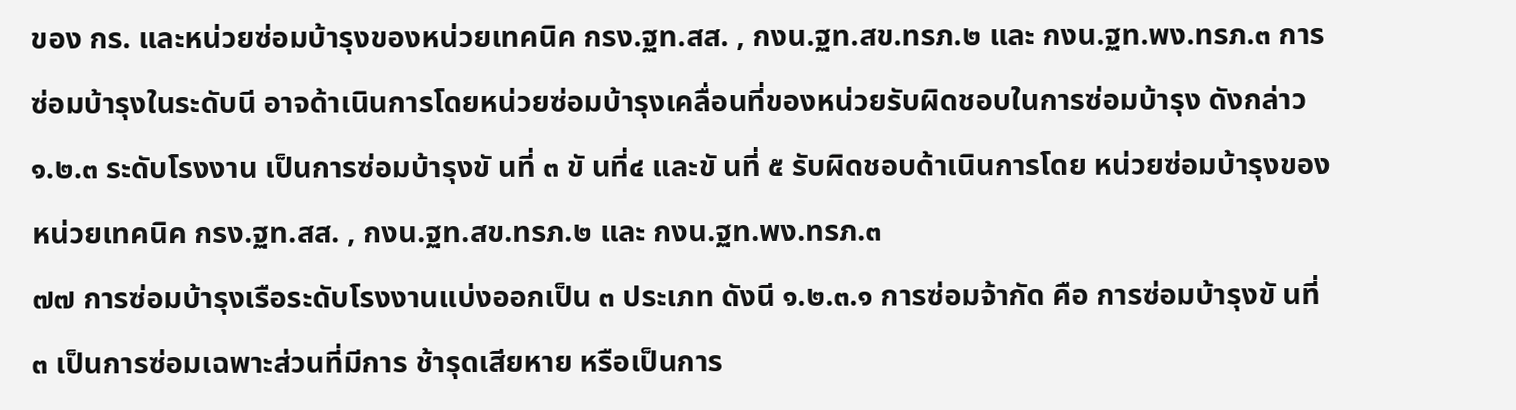ของ กร. และหน่วยซ่อมบ้ารุงของหน่วยเทคนิค กรง.ฐท.สส. , กงน.ฐท.สข.ทรภ.๒ และ กงน.ฐท.พง.ทรภ.๓ การ ซ่อมบ้ารุงในระดับนี อาจด้าเนินการโดยหน่วยซ่อมบ้ารุงเคลื่อนที่ของหน่วยรับผิดชอบในการซ่อมบ้ารุง ดังกล่าว ๑.๒.๓ ระดับโรงงาน เป็นการซ่อมบ้ารุงขั นที่ ๓ ขั นที่๔ และขั นที่ ๕ รับผิดชอบด้าเนินการโดย หน่วยซ่อมบ้ารุงของหน่วยเทคนิค กรง.ฐท.สส. , กงน.ฐท.สข.ทรภ.๒ และ กงน.ฐท.พง.ทรภ.๓
๗๗ การซ่อมบ้ารุงเรือระดับโรงงานแบ่งออกเป็น ๓ ประเภท ดังนี ๑.๒.๓.๑ การซ่อมจ้ากัด คือ การซ่อมบ้ารุงขั นที่ ๓ เป็นการซ่อมเฉพาะส่วนที่มีการ ช้ารุดเสียหาย หรือเป็นการ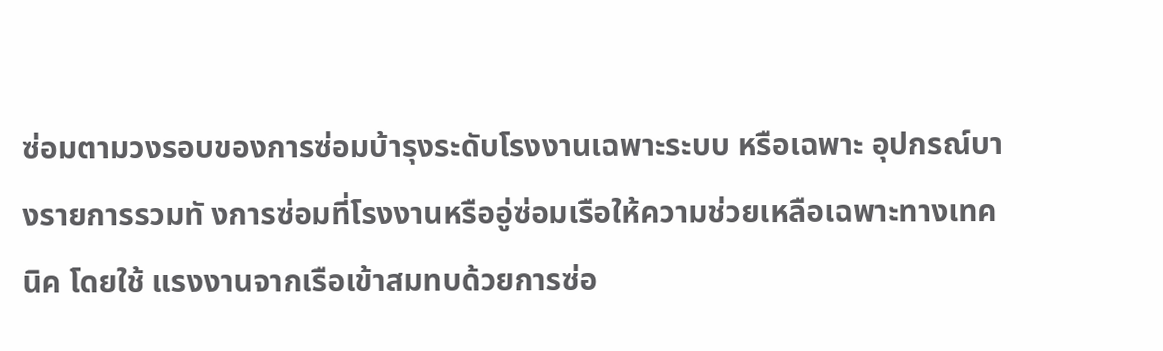ซ่อมตามวงรอบของการซ่อมบ้ารุงระดับโรงงานเฉพาะระบบ หรือเฉพาะ อุปกรณ์บางรายการรวมทั งการซ่อมที่โรงงานหรืออู่ซ่อมเรือให้ความช่วยเหลือเฉพาะทางเทคนิค โดยใช้ แรงงานจากเรือเข้าสมทบด้วยการซ่อ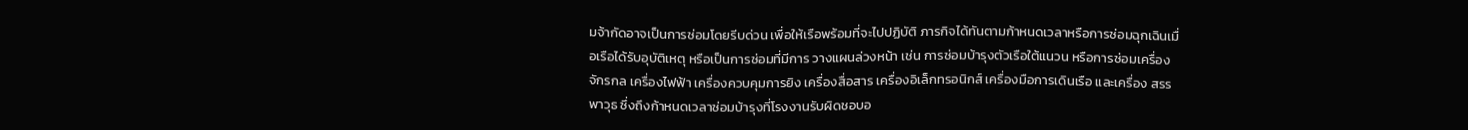มจ้ากัดอาจเป็นการซ่อมโดยรีบด่วน เพื่อให้เรือพร้อมที่จะไปปฏิบัติ ภารกิจได้ทันตามก้าหนดเวลาหรือการซ่อมฉุกเฉินเมื่อเรือได้รับอุบัติเหตุ หรือเป็นการซ่อมที่มีการ วางแผนล่วงหน้า เช่น การซ่อมบ้ารุงตัวเรือใต้แนวน หรือการซ่อมเครื่องจักรกล เครื่องไฟฟ้า เครื่องควบคุมการยิง เครื่องสื่อสาร เครื่องอิเล็กทรอนิกส์ เครื่องมือการเดินเรือ และเครื่อง สรรพาวุธ ซึ่งถึงก้าหนดเวลาซ่อมบ้ารุงที่โรงงานรับผิดชอบอ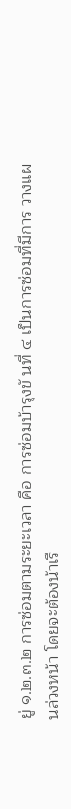ยู่ ๑.๒.๓.๒ การซ่อมตามระยะเวลา คือ การซ่อมบ้ารุงขั นที่ ๔ เป็นการซ่อมที่มีการ วางแผนล่วงหน้า โดยจะต้องน้าเรื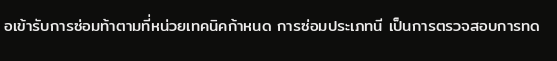อเข้ารับการซ่อมท้าตามที่หน่วยเทคนิคก้าหนด การซ่อมประเภทนี เป็นการตรวจสอบการทด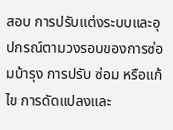สอบ การปรับแต่งระบบและอุปกรณ์ตามวงรอบของการซ่อมบ้ารุง การปรับ ซ่อม หรือแก้ไข การดัดแปลงและ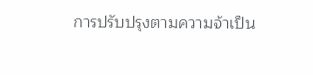การปรับปรุงตามความจ้าเป็น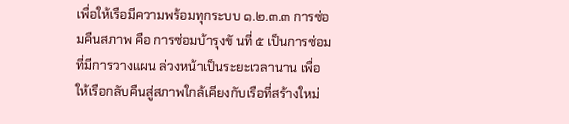เพื่อให้เรือมีความพร้อมทุกระบบ ๑.๒.๓.๓ การซ่อมคืนสภาพ คือ การซ่อมบ้ารุงขั นที่ ๕ เป็นการซ่อมที่มีการวางแผน ล่วงหน้าเป็นระยะเวลานาน เพื่อให้เรือกลับคืนสู่สภาพใกล้เคียงกับเรือที่สร้างใหม่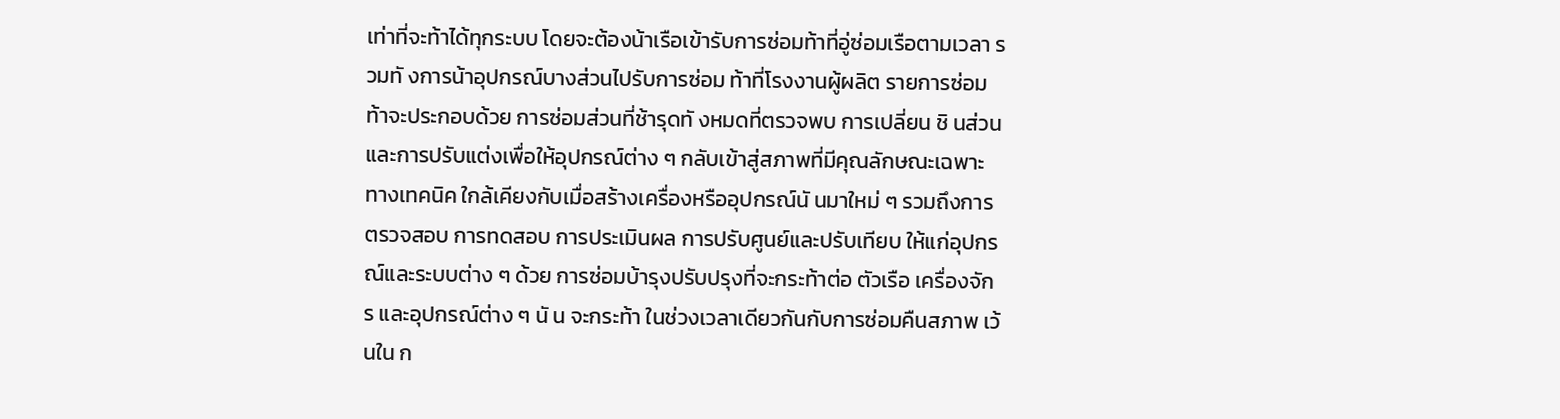เท่าที่จะท้าได้ทุกระบบ โดยจะต้องน้าเรือเข้ารับการซ่อมท้าที่อู่ซ่อมเรือตามเวลา รวมทั งการน้าอุปกรณ์บางส่วนไปรับการซ่อม ท้าที่โรงงานผู้ผลิต รายการซ่อมท้าจะประกอบด้วย การซ่อมส่วนที่ช้ารุดทั งหมดที่ตรวจพบ การเปลี่ยน ชิ นส่วนและการปรับแต่งเพื่อให้อุปกรณ์ต่าง ๆ กลับเข้าสู่สภาพที่มีคุณลักษณะเฉพาะทางเทคนิค ใกล้เคียงกับเมื่อสร้างเครื่องหรืออุปกรณ์นั นมาใหม่ ๆ รวมถึงการตรวจสอบ การทดสอบ การประเมินผล การปรับศูนย์และปรับเทียบ ให้แก่อุปกรณ์และระบบต่าง ๆ ด้วย การซ่อมบ้ารุงปรับปรุงที่จะกระท้าต่อ ตัวเรือ เครื่องจักร และอุปกรณ์ต่าง ๆ นั น จะกระท้า ในช่วงเวลาเดียวกันกับการซ่อมคืนสภาพ เว้นใน ก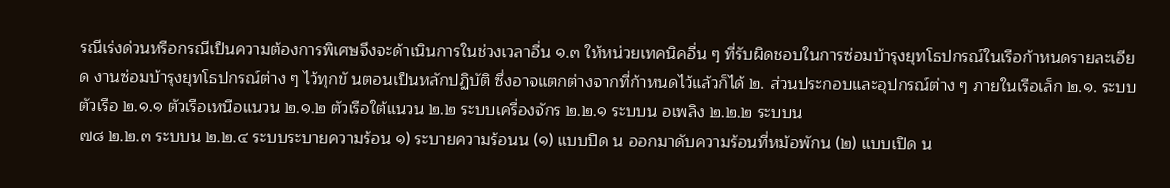รณีเร่งด่วนหรือกรณีเป็นความต้องการพิเศษจึงจะด้าเนินการในช่วงเวลาอื่น ๑.๓ ให้หน่วยเทคนิคอื่น ๆ ที่รับผิดชอบในการซ่อมบ้ารุงยุทโธปกรณ์ในเรือก้าหนดรายละเอียด งานซ่อมบ้ารุงยุทโธปกรณ์ต่าง ๆ ไว้ทุกขั นตอนเป็นหลักปฏิบัติ ซึ่งอาจแตกต่างจากที่ก้าหนดไว้แล้วก็ได้ ๒. ส่วนประกอบและอุปกรณ์ต่าง ๆ ภายในเรือเล็ก ๒.๑. ระบบตัวเรือ ๒.๑.๑ ตัวเรือเหนือแนวน ๒.๑.๒ ตัวเรือใต้แนวน ๒.๒ ระบบเครื่องจักร ๒.๒.๑ ระบบน อเพลิง ๒.๒.๒ ระบบน
๗๘ ๒.๒.๓ ระบบน ๒.๒.๔ ระบบระบายความร้อน ๑) ระบายความร้อนน (๑) แบบปิด น ออกมาดับความร้อนที่หม้อพักน (๒) แบบเปิด น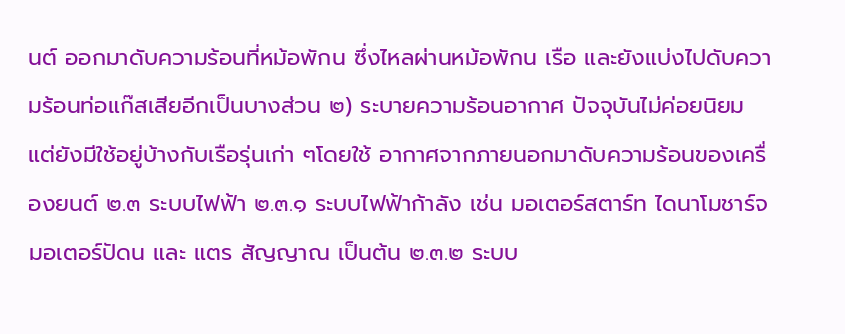นต์ ออกมาดับความร้อนที่หม้อพักน ซึ่งไหลผ่านหม้อพักน เรือ และยังแบ่งไปดับความร้อนท่อแก๊สเสียอีกเป็นบางส่วน ๒) ระบายความร้อนอากาศ ปัจจุบันไม่ค่อยนิยม แต่ยังมีใช้อยู่บ้างกับเรือรุ่นเก่า ๆโดยใช้ อากาศจากภายนอกมาดับความร้อนของเครื่องยนต์ ๒.๓ ระบบไฟฟ้า ๒.๓.๑ ระบบไฟฟ้าก้าลัง เช่น มอเตอร์สตาร์ท ไดนาโมชาร์จ มอเตอร์ปัดน และ แตร สัญญาณ เป็นต้น ๒.๓.๒ ระบบ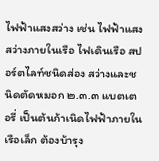ไฟฟ้าแสงสว่าง เช่น ไฟฟ้าแสงสว่างภายในเรือ ไฟเดินเรือ สปอร์ตไลท์ชนิดส่อง สว่างและชนิดตัดหมอก ๒.๓.๓ แบตเตอรี่ เป็นต้นก้าเนิดไฟฟ้าภายในเรือเล็ก ต้องบ้ารุง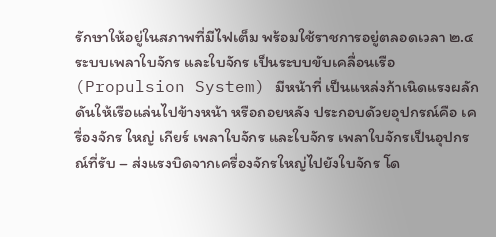รักษาให้อยู่ในสภาพที่มีไฟเต็ม พร้อมใช้ราชการอยู่ตลอดเวลา ๒.๔ ระบบเพลาใบจักร และใบจักร เป็นระบบขับเคลื่อนเรือ (Propulsion System) มีหน้าที่ เป็นแหล่งก้าเนิดแรงผลักดันให้เรือแล่นไปข้างหน้า หรือถอยหลัง ประกอบดัวยอุปกรณ์คือ เครื่องจักร ใหญ่ เกียร์ เพลาใบจักร และใบจักร เพลาใบจักรเป็นอุปกรณ์ที่รับ – ส่งแรงบิดจากเครื่องจักรใหญ่ไปยังใบจักร โด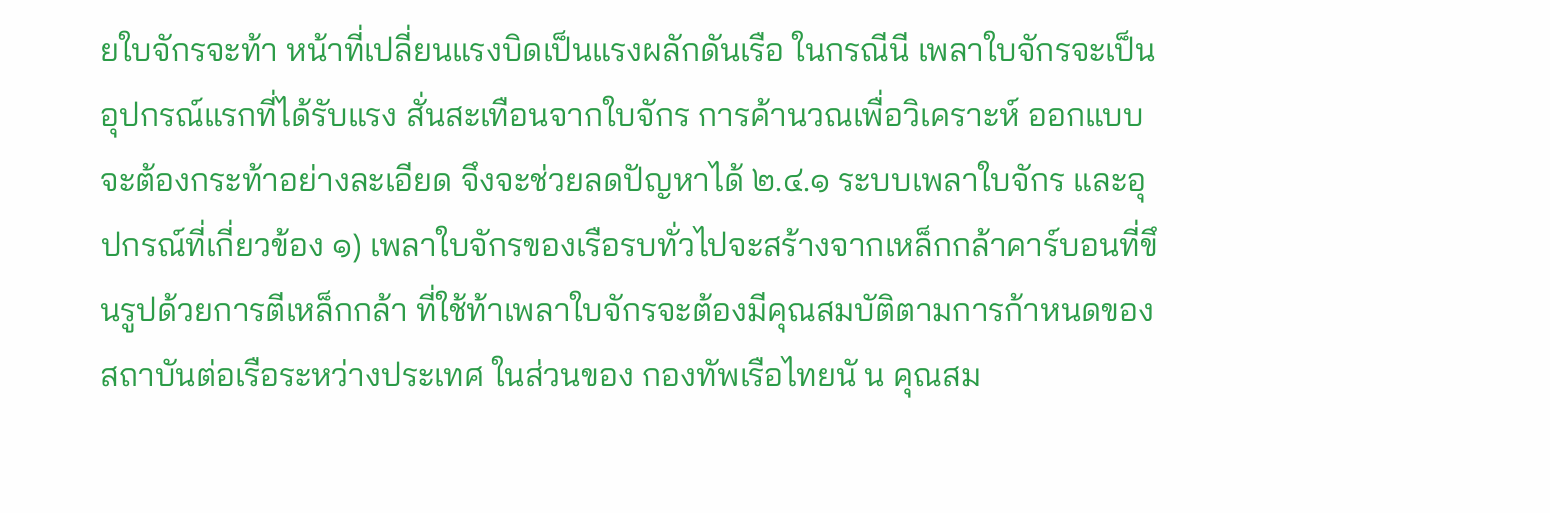ยใบจักรจะท้า หน้าที่เปลี่ยนแรงบิดเป็นแรงผลักดันเรือ ในกรณีนี เพลาใบจักรจะเป็นอุปกรณ์แรกที่ได้รับแรง สั่นสะเทือนจากใบจักร การค้านวณเพื่อวิเคราะห์ ออกแบบ จะต้องกระท้าอย่างละเอียด จึงจะช่วยลดปัญหาได้ ๒.๔.๑ ระบบเพลาใบจักร และอุปกรณ์ที่เกี่ยวข้อง ๑) เพลาใบจักรของเรือรบทั่วไปจะสร้างจากเหล็กกล้าคาร์บอนที่ขึ นรูปด้วยการตีเหล็กกล้า ที่ใช้ท้าเพลาใบจักรจะต้องมีคุณสมบัติตามการก้าหนดของสถาบันต่อเรือระหว่างประเทศ ในส่วนของ กองทัพเรือไทยนั น คุณสม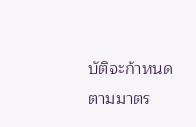บัติจะก้าหนดตามมาตร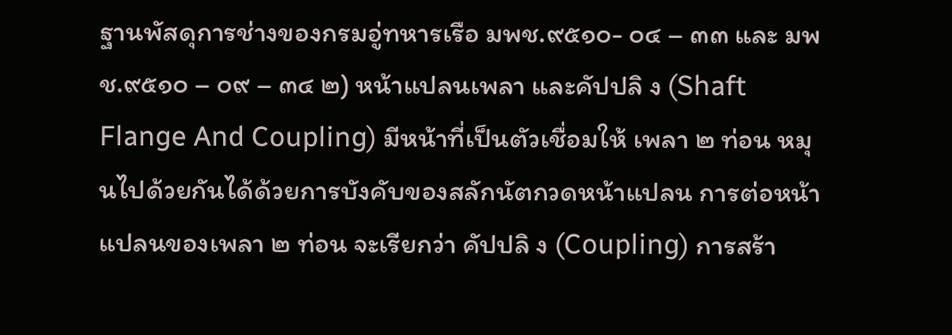ฐานพัสดุการช่างของกรมอู่ทหารเรือ มพช.๙๕๑๐- ๐๔ – ๓๓ และ มพช.๙๕๑๐ – ๐๙ – ๓๔ ๒) หน้าแปลนเพลา และคัปปลิ ง (Shaft Flange And Coupling) มีหน้าที่เป็นตัวเชื่อมให้ เพลา ๒ ท่อน หมุนไปด้วยกันได้ด้วยการบังคับของสลักนัตกวดหน้าแปลน การต่อหน้าแปลนของเพลา ๒ ท่อน จะเรียกว่า คัปปลิ ง (Coupling) การสร้า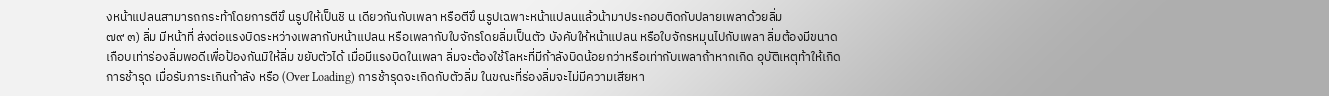งหน้าแปลนสามารถกระท้าโดยการตีขึ นรูปให้เป็นชิ น เดียวกันกับเพลา หรือตีขึ นรูปเฉพาะหน้าแปลนแล้วน้ามาประกอบติดกับปลายเพลาด้วยลิ่ม
๗๙ ๓) ลิ่ม มีหน้าที่ ส่งต่อแรงบิดระหว่างเพลากับหน้าแปลน หรือเพลากับใบจักรโดยลิ่มเป็นตัว บังคับให้หน้าแปลน หรือใบจักรหมุนไปกับเพลา ลิ่มต้องมีขนาดเกือบเท่าร่องลิ่มพอดีเพื่อป้องกันมิให้ลิ่ม ขยับตัวได้ เมื่อมีแรงบิดในเพลา ลิ่มจะต้องใช้โลหะที่มีก้าลังบิดน้อยกว่าหรือเท่ากับเพลาถ้าหากเกิด อุบัติเหตุท้าให้เกิดการช้ารุด เมื่อรับภาระเกินก้าลัง หรือ (Over Loading) การช้ารุดจะเกิดกับตัวลิ่ม ในขณะที่ร่องลิ่มจะไม่มีความเสียหา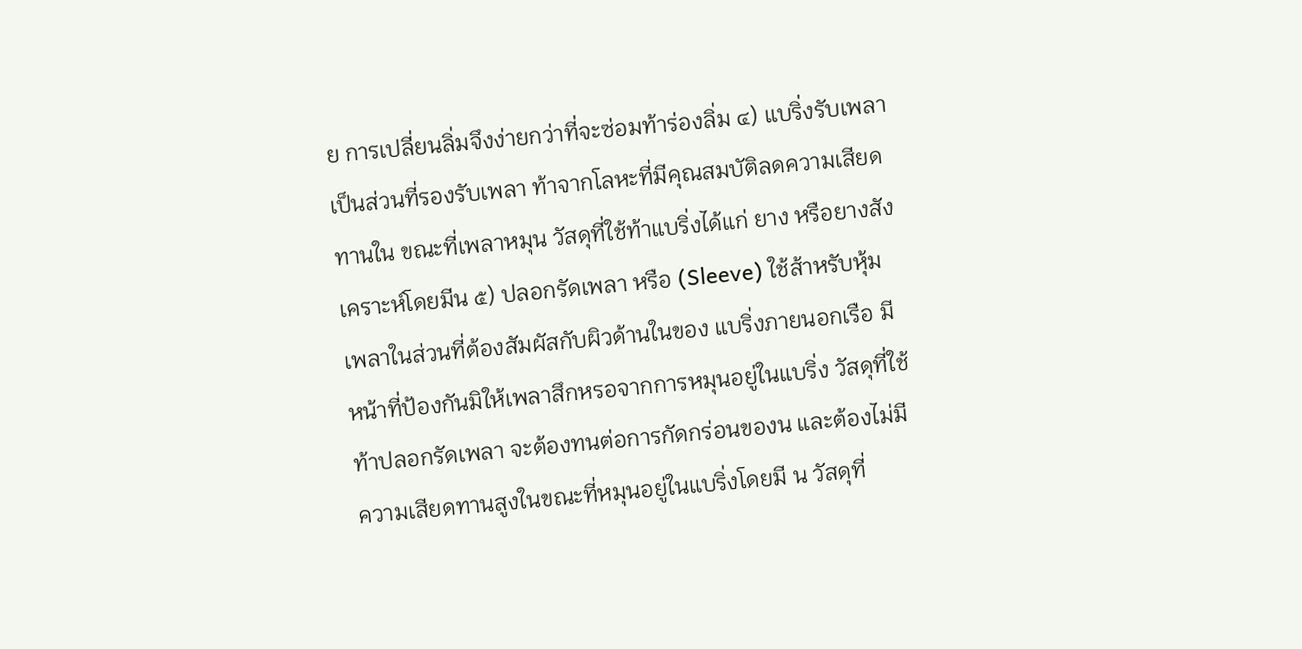ย การเปลี่ยนลิ่มจึงง่ายกว่าที่จะซ่อมท้าร่องลิ่ม ๔) แบริ่งรับเพลา เป็นส่วนที่รองรับเพลา ท้าจากโลหะที่มีคุณสมบัติลดความเสียดทานใน ขณะที่เพลาหมุน วัสดุที่ใช้ท้าแบริ่งได้แก่ ยาง หรือยางสังเคราะห์โดยมีน ๕) ปลอกรัดเพลา หรือ (Sleeve) ใช้ส้าหรับหุ้มเพลาในส่วนที่ต้องสัมผัสกับผิวด้านในของ แบริ่งภายนอกเรือ มีหน้าที่ป้องกันมิให้เพลาสึกหรอจากการหมุนอยู่ในแบริ่ง วัสดุที่ใช้ท้าปลอกรัดเพลา จะต้องทนต่อการกัดกร่อนของน และต้องไม่มีความเสียดทานสูงในขณะที่หมุนอยู่ในแบริ่งโดยมี น วัสดุที่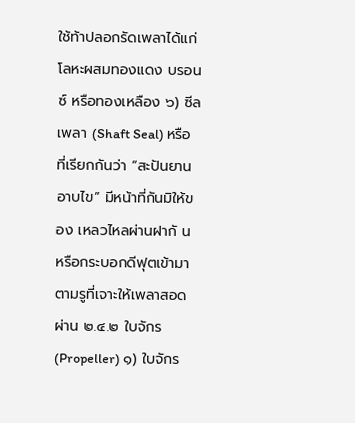ใช้ท้าปลอกรัดเพลาได้แก่ โลหะผสมทองแดง บรอนซ์ หรือทองเหลือง ๖) ซีลเพลา (Shaft Seal) หรือที่เรียกกันว่า “สะปันยานอาบไข” มีหน้าที่กันมิให้ของ เหลวไหลผ่านฝากั น หรือกระบอกดีฟุตเข้ามาตามรูที่เจาะให้เพลาสอดผ่าน ๒.๔.๒ ใบจักร (Propeller) ๑) ใบจักร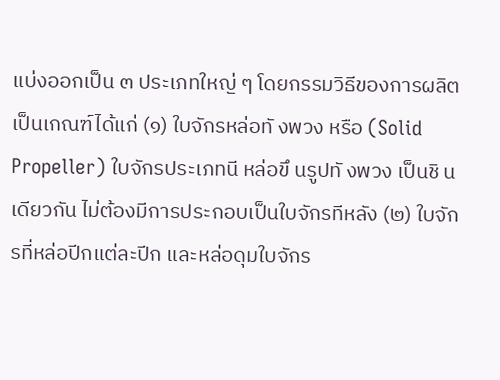แบ่งออกเป็น ๓ ประเภทใหญ่ ๆ โดยกรรมวิธีของการผลิตเป็นเกณฑ์ได้แก่ (๑) ใบจักรหล่อทั งพวง หรือ (Solid Propeller) ใบจักรประเภทนี หล่อขึ นรูปทั งพวง เป็นชิ นเดียวกัน ไม่ต้องมีการประกอบเป็นใบจักรทีหลัง (๒) ใบจักรที่หล่อปีกแต่ละปีก และหล่อดุมใบจักร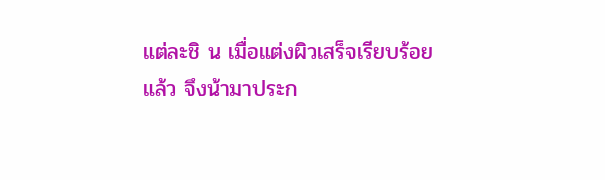แต่ละชิ น เมื่อแต่งผิวเสร็จเรียบร้อย แล้ว จึงน้ามาประก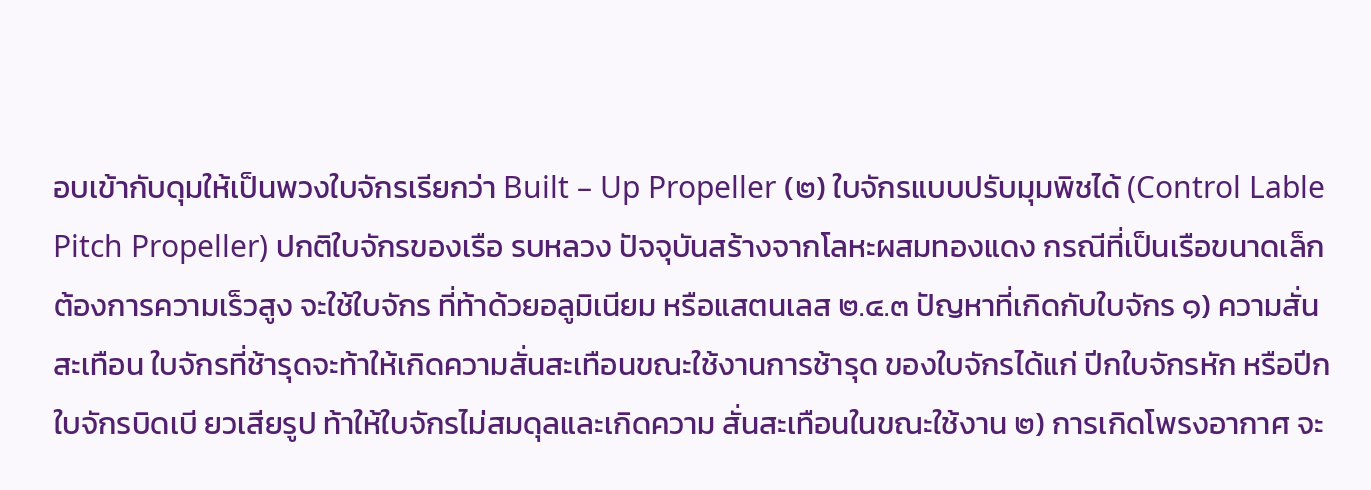อบเข้ากับดุมให้เป็นพวงใบจักรเรียกว่า Built – Up Propeller (๒) ใบจักรแบบปรับมุมพิชได้ (Control Lable Pitch Propeller) ปกติใบจักรของเรือ รบหลวง ปัจจุบันสร้างจากโลหะผสมทองแดง กรณีที่เป็นเรือขนาดเล็กต้องการความเร็วสูง จะใช้ใบจักร ที่ท้าด้วยอลูมิเนียม หรือแสตนเลส ๒.๔.๓ ปัญหาที่เกิดกับใบจักร ๑) ความสั่นสะเทือน ใบจักรที่ช้ารุดจะท้าให้เกิดความสั่นสะเทือนขณะใช้งานการช้ารุด ของใบจักรได้แก่ ปีกใบจักรหัก หรือปีกใบจักรบิดเบี ยวเสียรูป ท้าให้ใบจักรไม่สมดุลและเกิดความ สั่นสะเทือนในขณะใช้งาน ๒) การเกิดโพรงอากาศ จะ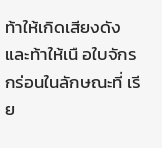ท้าให้เกิดเสียงดัง และท้าให้เนื อใบจักรกร่อนในลักษณะที่ เรีย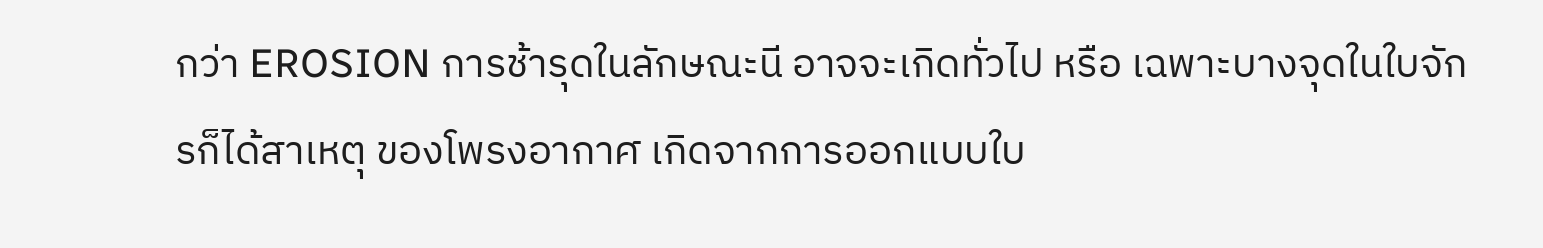กว่า EROSION การช้ารุดในลักษณะนี อาจจะเกิดทั่วไป หรือ เฉพาะบางจุดในใบจักรก็ได้สาเหตุ ของโพรงอากาศ เกิดจากการออกแบบใบ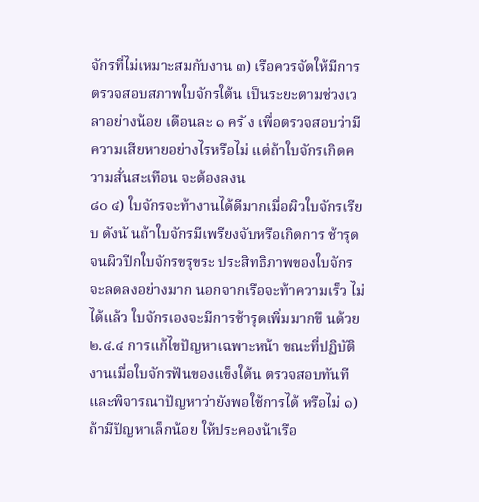จักรที่ไม่เหมาะสมกับงาน ๓) เรือควรจัดให้มีการตรวจสอบสภาพใบจักรใต้น เป็นระยะตามช่วงเวลาอย่างน้อย เดือนละ ๑ ครั ง เพื่อตรวจสอบว่ามีความเสียหายอย่างไรหรือไม่ แต่ถ้าใบจักรเกิดความสั่นสะเทือน จะต้องลงน
๘๐ ๔) ใบจักรจะท้างานได้ดีมากเมื่อผิวใบจักรเรียบ ดังนั นถ้าใบจักรมีเพรียงจับหรือเกิดการ ช้ารุดจนผิวปีกใบจักรขรุขระ ประสิทธิภาพของใบจักรจะลดลงอย่างมาก นอกจากเรือจะท้าความเร็ว ไม่ได้แล้ว ใบจักรเองจะมีการช้ารุดเพิ่มมากขึ นด้วย ๒.๔.๔ การแก้ไขปัญหาเฉพาะหน้า ขณะที่ปฏิบัติงานเมื่อใบจักรฟันของแข็งใต้น ตรวจสอบทันที และพิจารณาปัญหาว่ายังพอใช้การได้ หรือไม่ ๑) ถ้ามีปัญหาเล็กน้อย ให้ประคองน้าเรือ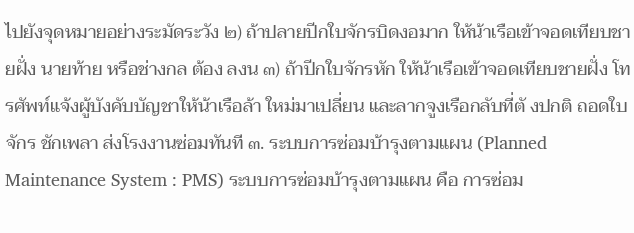ไปยังจุดหมายอย่างระมัดระวัง ๒) ถ้าปลายปีกใบจักรบิดงอมาก ให้น้าเรือเข้าจอดเทียบชายฝั่ง นายท้าย หรือช่างกล ต้อง ลงน ๓) ถ้าปีกใบจักรหัก ให้น้าเรือเข้าจอดเทียบชายฝั่ง โทรศัพท์แจ้งผู้บังคับบัญชาให้น้าเรือล้า ใหม่มาเปลี่ยน และลากจูงเรือกลับที่ตั งปกติ ถอดใบจักร ชักเพลา ส่งโรงงานซ่อมทันที ๓. ระบบการซ่อมบ้ารุงตามแผน (Planned Maintenance System : PMS) ระบบการซ่อมบ้ารุงตามแผน คือ การซ่อม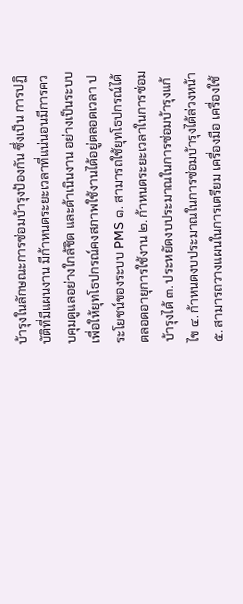บ้ารุงในลักษณะการซ่อมบ้ารุงป้องกัน ซึ่งเป็น การปฏิบัติที่มีแผนงาน มีก้าหนดระยะเวลาที่แน่นอนมีการควบคุมดูแลอย่างใกล้ชิด และด้าเนินงาน อย่างเป็นระบบเพื่อให้ยุทโธปกรณ์คงสภาพใช้งานได้อยู่ตลอดเวลา ประโยชน์ของระบบ PMS ๑. สามารถใช้ยุทโธปกรณ์ได้ตลอดอายุการใช้งาน ๒. ก้าหนดระยะเวลาในการซ่อมบ้ารุงได้ ๓. ประหยัดงบประมาณในการซ่อมบ้ารุงแก้ไข ๔. ก้าหนดงบประมาณในการซ่อมบ้ารุงได้ล่วงหน้า ๕. สามารถวางแผนในการเตรียม เครื่องมือ เครื่องใช้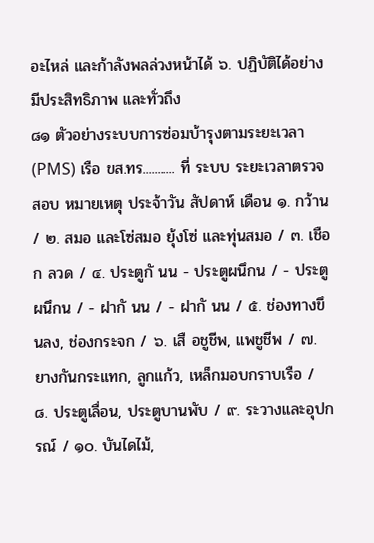อะไหล่ และก้าลังพลล่วงหน้าได้ ๖. ปฏิบัติได้อย่างมีประสิทธิภาพ และทั่วถึง
๘๑ ตัวอย่างระบบการซ่อมบ้ารุงตามระยะเวลา (PMS) เรือ ขส.ทร........... ที่ ระบบ ระยะเวลาตรวจสอบ หมายเหตุ ประจ้าวัน สัปดาห์ เดือน ๑. กว้าน / ๒. สมอ และโซ่สมอ ยุ้งโซ่ และทุ่นสมอ / ๓. เชือก ลวด / ๔. ประตูกั นน - ประตูผนึกน / - ประตูผนึกน / - ฝากั นน / - ฝากั นน / ๕. ช่องทางขึ นลง, ช่องกระจก / ๖. เสื อชูชีพ, แพชูชีพ / ๗. ยางกันกระแทก, ลูกแก้ว, เหล็กมอบกราบเรือ / ๘. ประตูเลื่อน, ประตูบานพับ / ๙. ระวางและอุปกรณ์ / ๑๐. บันไดไม้,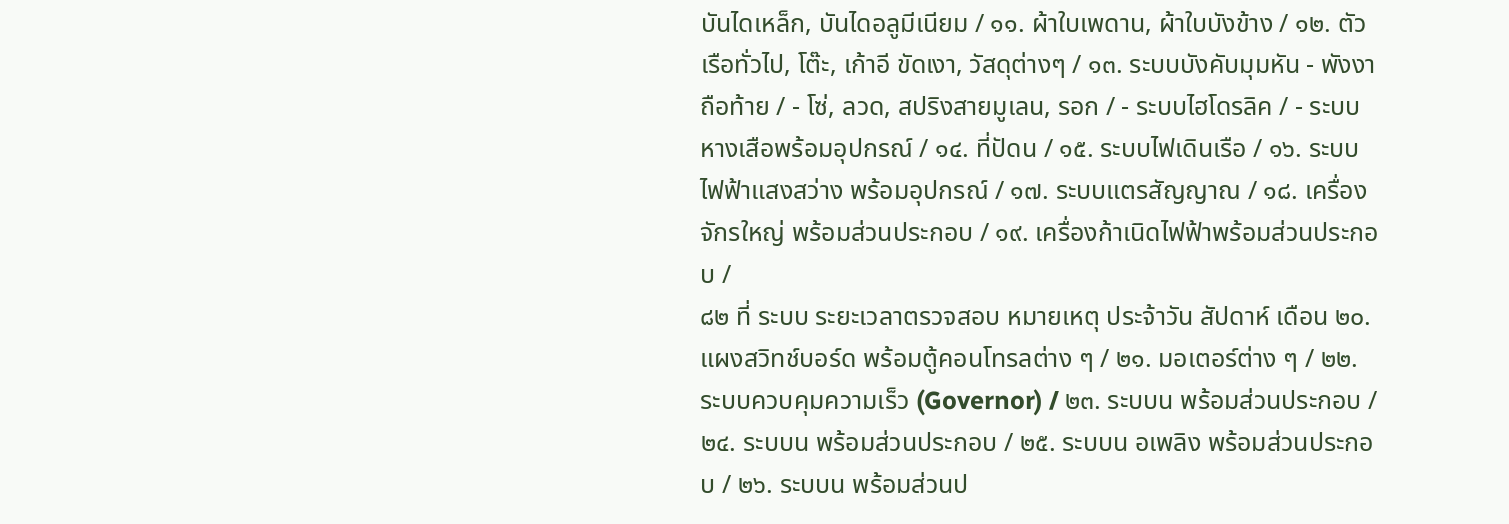บันไดเหล็ก, บันไดอลูมีเนียม / ๑๑. ผ้าใบเพดาน, ผ้าใบบังข้าง / ๑๒. ตัวเรือทั่วไป, โต๊ะ, เก้าอี ขัดเงา, วัสดุต่างๆ / ๑๓. ระบบบังคับมุมหัน - พังงาถือท้าย / - โซ่, ลวด, สปริงสายมูเลน, รอก / - ระบบไฮโดรลิค / - ระบบหางเสือพร้อมอุปกรณ์ / ๑๔. ที่ปัดน / ๑๕. ระบบไฟเดินเรือ / ๑๖. ระบบไฟฟ้าแสงสว่าง พร้อมอุปกรณ์ / ๑๗. ระบบแตรสัญญาณ / ๑๘. เครื่องจักรใหญ่ พร้อมส่วนประกอบ / ๑๙. เครื่องก้าเนิดไฟฟ้าพร้อมส่วนประกอบ /
๘๒ ที่ ระบบ ระยะเวลาตรวจสอบ หมายเหตุ ประจ้าวัน สัปดาห์ เดือน ๒๐. แผงสวิทช์บอร์ด พร้อมตู้คอนโทรลต่าง ๆ / ๒๑. มอเตอร์ต่าง ๆ / ๒๒. ระบบควบคุมความเร็ว (Governor) / ๒๓. ระบบน พร้อมส่วนประกอบ / ๒๔. ระบบน พร้อมส่วนประกอบ / ๒๕. ระบบน อเพลิง พร้อมส่วนประกอบ / ๒๖. ระบบน พร้อมส่วนป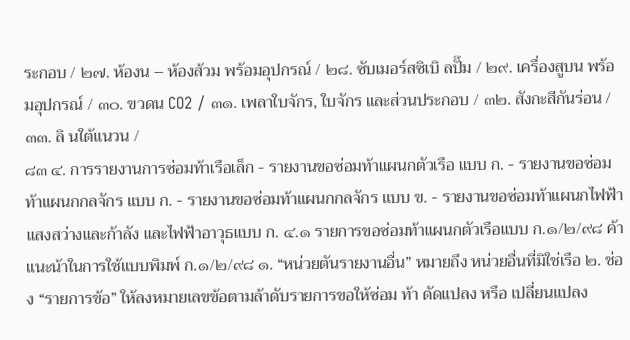ระกอบ / ๒๗. ห้องน – ห้องส้วม พร้อมอุปกรณ์ / ๒๘. ซับเมอร์สซิเบิ ลปั๊ม / ๒๙. เครื่องสูบน พร้อมอุปกรณ์ / ๓๐. ขวดน CO2 / ๓๑. เพลาใบจักร, ใบจักร และส่วนประกอบ / ๓๒. สังกะสีกันร่อน / ๓๓. ลิ นใต้แนวน /
๘๓ ๔. การรายงานการซ่อมท้าเรือเล็ก - รายงานขอซ่อมท้าแผนกตัวเรือ แบบ ก. - รายงานขอซ่อมท้าแผนกกลจักร แบบ ก. - รายงานขอซ่อมท้าแผนกกลจักร แบบ ข. - รายงานขอซ่อมท้าแผนกไฟฟ้าแสงสว่างและก้าลัง และไฟฟ้าอาวุธแบบ ก. ๔.๑ รายการขอซ่อมท้าแผนกตัวเรือแบบ ก.๑/๒/๙๘ ค้าแนะน้าในการใช้แบบพิมพ์ ก.๑/๒/๙๘ ๑. “หน่วยตันรายงานอื่น” หมายถึง หน่วยอื่นที่มิใช่เรือ ๒. ช่อง “รายการข้อ” ให้ลงหมายเลขข้อตามล้าดับรายการขอให้ซ่อม ท้า ดัดแปลง หรือ เปลี่ยนแปลง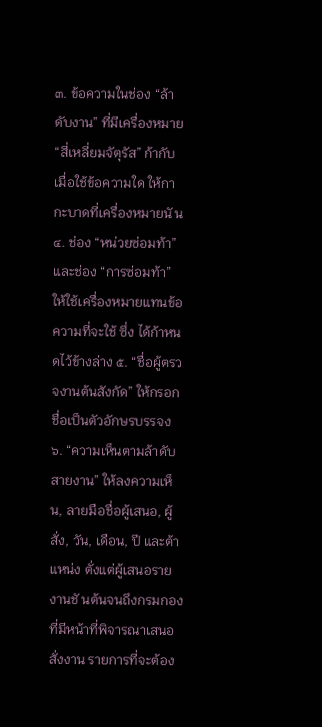๓. ข้อความในช่อง “ล้าดับงาน” ที่มีเครื่องหมาย “สี่เหลี่ยมจัตุรัส” ก้ากับ เมื่อใช้ข้อความใด ให้กากะบาดที่เครื่องหมายนั น ๔. ช่อง “หน่วยซ่อมท้า” และช่อง “การซ่อมท้า” ให้ใช้เครื่องหมายแทนข้อความที่จะใช้ ซึ่ง ได้ก้าหนดไว้ข้างล่าง ๕. “ชื่อผู้ตรวจงานต้นสังกัด” ให้กรอกชื่อเป็นตัวอักษรบรรจง ๖. “ความเห็นตามล้าดับสายงาน” ให้ลงความเห็น, ลายมือชื่อผู้เสนอ, ผู้สั่ง, วัน, เดือน, ปี และต้าแหน่ง ตั่งแต่ผู้เสนอรายงานชั นต้นจนถึงกรมกองที่มีหน้าที่พิจารณาเสนอสั่งงาน รายการที่จะต้อง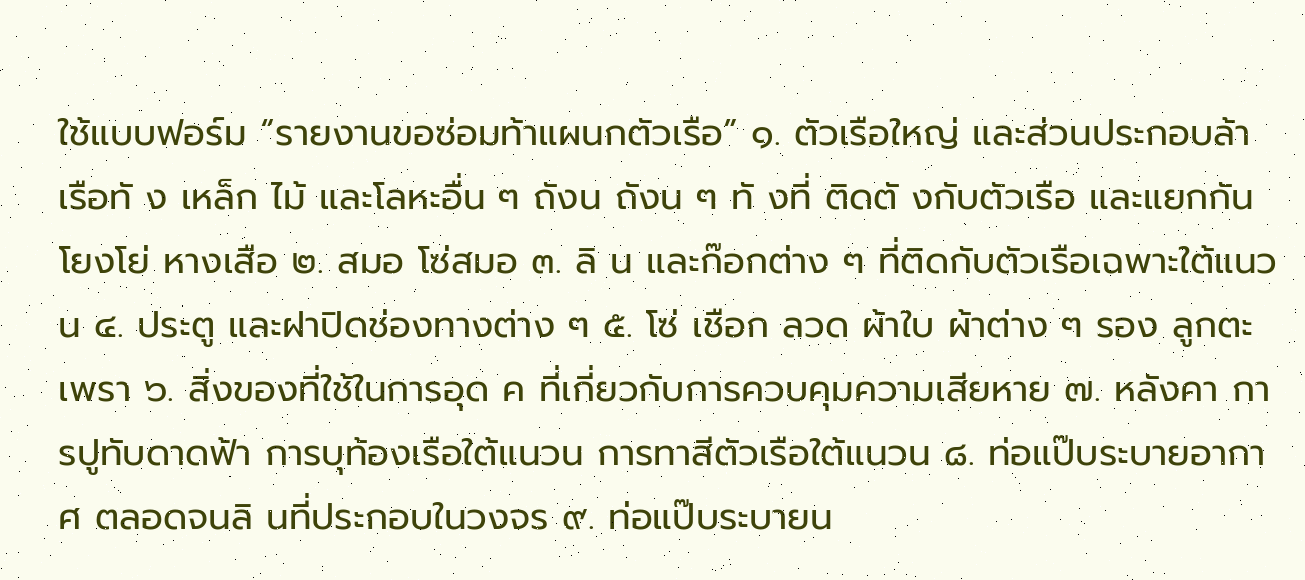ใช้แบบฟอร์ม “รายงานขอซ่อมท้าแผนกตัวเรือ” ๑. ตัวเรือใหญ่ และส่วนประกอบล้าเรือทั ง เหล็ก ไม้ และโลหะอื่น ๆ ถังน ถังน ๆ ทั งที่ ติดตั งกับตัวเรือ และแยกกัน โยงโย่ หางเสือ ๒. สมอ โซ่สมอ ๓. ลิ น และก๊อกต่าง ๆ ที่ติดกับตัวเรือเฉพาะใต้แนวน ๔. ประตู และฝาปิดช่องทางต่าง ๆ ๕. โซ่ เชือก ลวด ผ้าใบ ผ้าต่าง ๆ รอง ลูกตะเพรา ๖. สิ่งของที่ใช้ในการอุด ค ที่เกี่ยวกับการควบคุมความเสียหาย ๗. หลังคา การปูทับดาดฟ้า การบุท้องเรือใต้แนวน การทาสีตัวเรือใต้แนวน ๘. ท่อแป๊บระบายอากาศ ตลอดจนลิ นที่ประกอบในวงจร ๙. ท่อแป๊บระบายน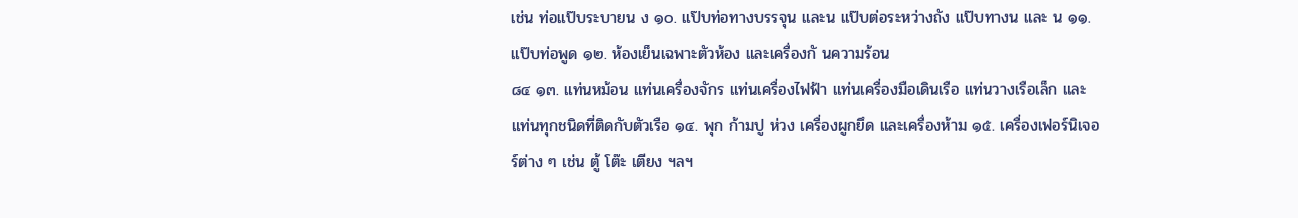เช่น ท่อแป๊บระบายน ง ๑๐. แป๊บท่อทางบรรจุน และน แป๊บต่อระหว่างถัง แป๊บทางน และ น ๑๑. แป๊บท่อพูด ๑๒. ห้องเย็นเฉพาะตัวห้อง และเครื่องกั นความร้อน
๘๔ ๑๓. แท่นหม้อน แท่นเครื่องจักร แท่นเครื่องไฟฟ้า แท่นเครื่องมือเดินเรือ แท่นวางเรือเล็ก และแท่นทุกชนิดที่ติดกับตัวเรือ ๑๔. พุก ก้ามปู ห่วง เครื่องผูกยึด และเครื่องห้าม ๑๕. เครื่องเฟอร์นิเจอร์ต่าง ๆ เช่น ตู้ โต๊ะ เตียง ฯลฯ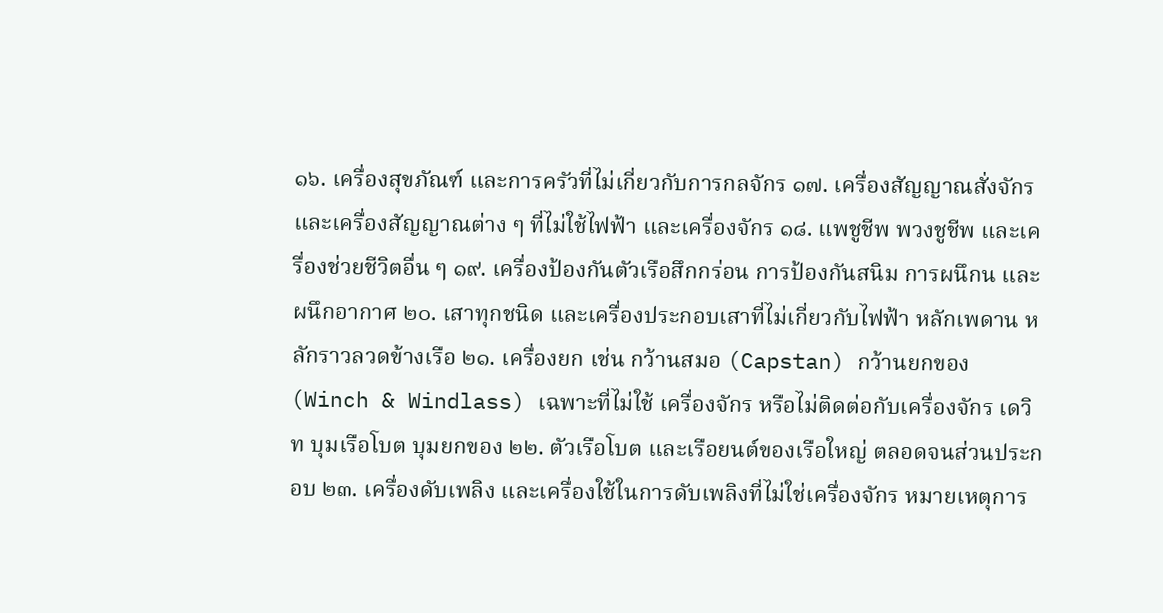๑๖. เครื่องสุขภัณฑ์ และการครัวที่ไม่เกี่ยวกับการกลจักร ๑๗. เครื่องสัญญาณสั่งจักร และเครื่องสัญญาณต่าง ๆ ที่ไม่ใช้ไฟฟ้า และเครื่องจักร ๑๘. แพชูชีพ พวงชูชีพ และเครื่องช่วยชีวิตอื่น ๆ ๑๙. เครื่องป้องกันตัวเรือสึกกร่อน การป้องกันสนิม การผนึกน และผนึกอากาศ ๒๐. เสาทุกชนิด และเครื่องประกอบเสาที่ไม่เกี่ยวกับไฟฟ้า หลักเพดาน หลักราวลวดข้างเรือ ๒๑. เครื่องยก เช่น กว้านสมอ (Capstan) กว้านยกของ (Winch & Windlass) เฉพาะที่ไม่ใช้ เครื่องจักร หรือไม่ติดต่อกับเครื่องจักร เดวิท บุมเรือโบต บุมยกของ ๒๒. ตัวเรือโบต และเรือยนต์ของเรือใหญ่ ตลอดจนส่วนประกอบ ๒๓. เครื่องดับเพลิง และเครื่องใช้ในการดับเพลิงที่ไม่ใช่เครื่องจักร หมายเหตุการ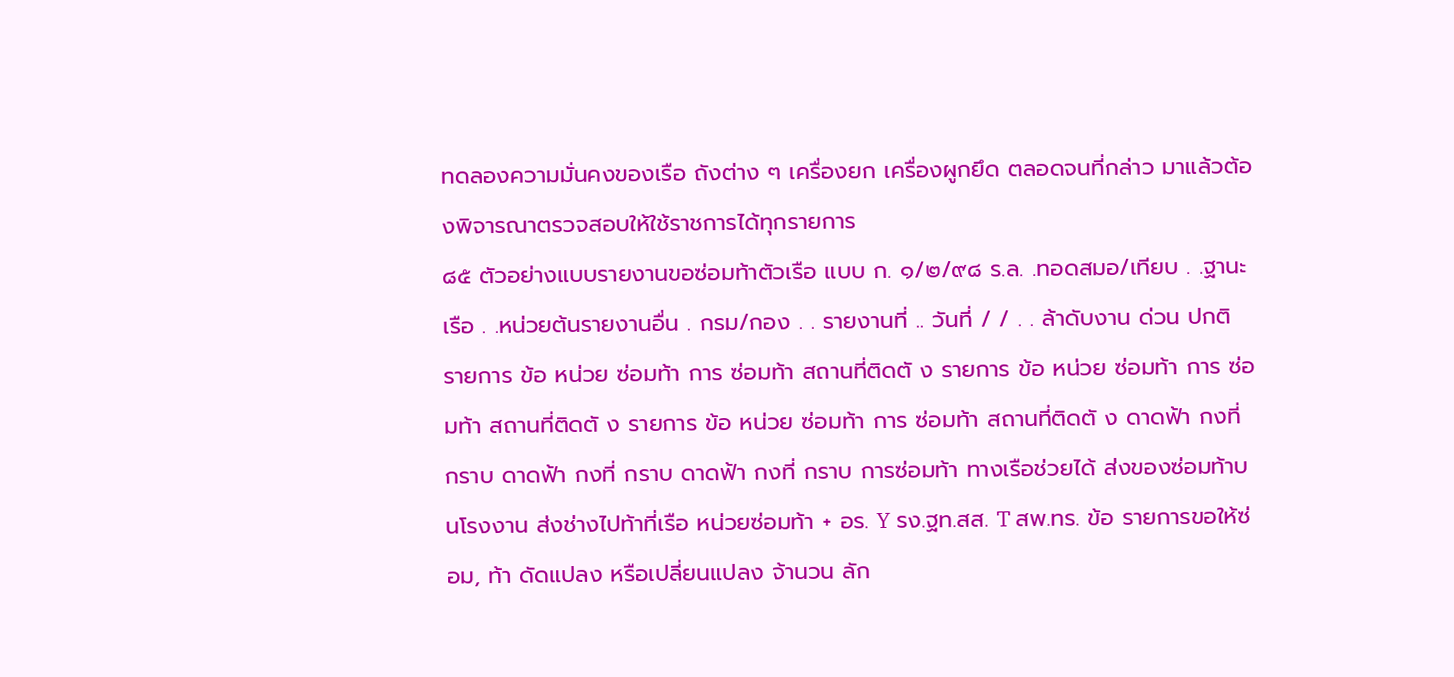ทดลองความมั่นคงของเรือ ถังต่าง ๆ เครื่องยก เครื่องผูกยึด ตลอดจนที่กล่าว มาแล้วต้องพิจารณาตรวจสอบให้ใช้ราชการได้ทุกรายการ
๘๕ ตัวอย่างแบบรายงานขอซ่อมท้าตัวเรือ แบบ ก. ๑/๒/๙๘ ร.ล. .ทอดสมอ/เทียบ . .ฐานะเรือ . .หน่วยต้นรายงานอื่น . กรม/กอง . . รายงานที่ .. วันที่ / / . . ล้าดับงาน ด่วน ปกติ รายการ ข้อ หน่วย ซ่อมท้า การ ซ่อมท้า สถานที่ติดตั ง รายการ ข้อ หน่วย ซ่อมท้า การ ซ่อมท้า สถานที่ติดตั ง รายการ ข้อ หน่วย ซ่อมท้า การ ซ่อมท้า สถานที่ติดตั ง ดาดฟ้า กงที่ กราบ ดาดฟ้า กงที่ กราบ ดาดฟ้า กงที่ กราบ การซ่อมท้า ทางเรือช่วยได้ ส่งของซ่อมท้าบนโรงงาน ส่งช่างไปท้าที่เรือ หน่วยซ่อมท้า + อร. Y รง.ฐท.สส. T สพ.ทร. ข้อ รายการขอให้ซ่อม, ท้า ดัดแปลง หรือเปลี่ยนแปลง จ้านวน ลัก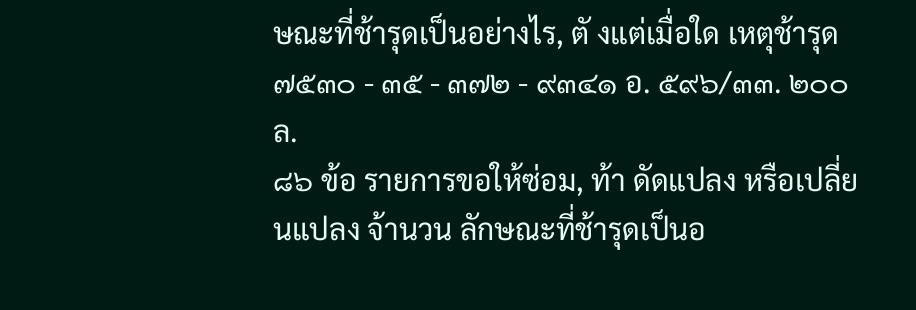ษณะที่ช้ารุดเป็นอย่างไร, ตั งแต่เมื่อใด เหตุช้ารุด ๗๕๓๐ - ๓๕ - ๓๗๒ - ๙๓๔๑ อ. ๕๙๖/๓๓. ๒๐๐ ล.
๘๖ ข้อ รายการขอให้ซ่อม, ท้า ดัดแปลง หรือเปลี่ยนแปลง จ้านวน ลักษณะที่ช้ารุดเป็นอ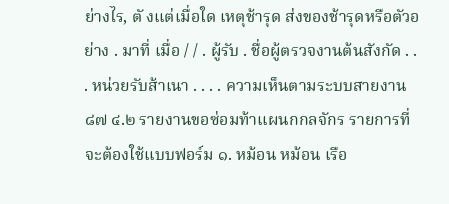ย่างไร, ตั งแต่เมื่อใด เหตุช้ารุด ส่งของช้ารุดหรือตัวอย่าง . มาที่ เมื่อ / / . ผู้รับ . ชื่อผู้ตรวจงานต้นสังกัด . . . หน่วยรับส้าเนา . . . . ความเห็นตามระบบสายงาน
๘๗ ๔.๒ รายงานขอซ่อมท้าแผนกกลจักร รายการที่จะต้องใช้แบบฟอร์ม ๑. หม้อน หม้อน เรือ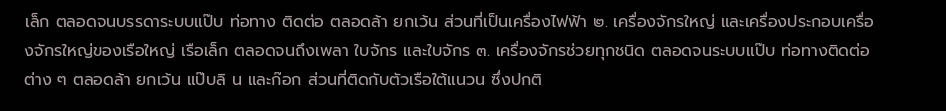เล็ก ตลอดจนบรรดาระบบแป๊บ ท่อทาง ติดต่อ ตลอดล้า ยกเว้น ส่วนที่เป็นเครื่องไฟฟ้า ๒. เครื่องจักรใหญ่ และเครื่องประกอบเครื่องจักรใหญ่ของเรือใหญ่ เรือเล็ก ตลอดจนถึงเพลา ใบจักร และใบจักร ๓. เครื่องจักรช่วยทุกชนิด ตลอดจนระบบแป๊บ ท่อทางติดต่อต่าง ๆ ตลอดล้า ยกเว้น แป๊บลิ น และก๊อก ส่วนที่ติดกับตัวเรือใต้แนวน ซึ่งปกติ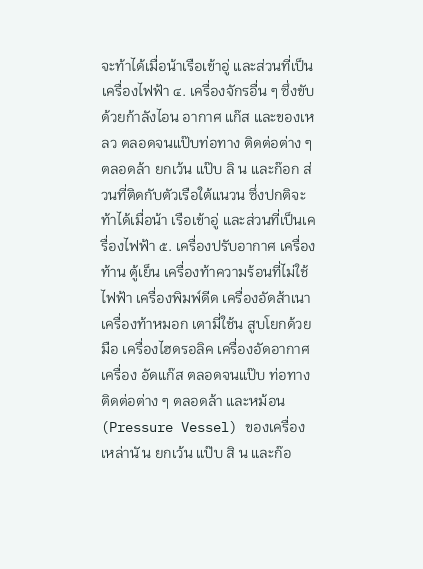จะท้าได้เมื่อน้าเรือเข้าอู่ และส่วนที่เป็นเครื่องไฟฟ้า ๔. เครื่องจักรอื่น ๆ ซึ่งขับด้วยก้าลังไอน อากาศ แก๊ส และของเหลว ตลอดจนแป๊บท่อทาง ติดต่อต่าง ๆ ตลอดล้า ยกเว้น แป๊บ ลิ น และก๊อก ส่วนที่ติดกับตัวเรือใต้แนวน ซึ่งปกติจะท้าได้เมื่อน้า เรือเข้าอู่ และส่วนที่เป็นเครื่องไฟฟ้า ๕. เครื่องปรับอากาศ เครื่องท้าน ตู้เย็น เครื่องท้าความร้อนที่ไม่ใช้ไฟฟ้า เครื่องพิมพ์ดีด เครื่องอัดส้าเนา เครื่องท้าหมอก เตามี่ใช้น สูบโยกด้วยมือ เครื่องไฮดรอลิค เครื่องอัดอากาศ เครื่อง อัดแก๊ส ตลอดจนแป๊บ ท่อทางติดต่อต่าง ๆ ตลอดล้า และหม้อน (Pressure Vessel) ของเครื่องเหล่านั น ยกเว้น แป๊บ สิ น และก๊อ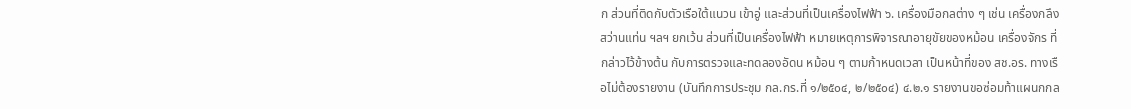ก ส่วนที่ติดกับตัวเรือใต้แนวน เข้าอู่ และส่วนที่เป็นเครื่องไฟฟ้า ๖. เครื่องมือกลต่าง ๆ เช่น เครื่องกลึง สว่านแท่น ฯลฯ ยกเว้น ส่วนที่เป็นเครื่องไฟฟ้า หมายเหตุการพิจารณาอายุขัยของหม้อน เครื่องจักร ที่กล่าวไว้ข้างต้น กับการตรวจและทดลองอัดน หม้อน ๆ ตามก้าหนดเวลา เป็นหน้าที่ของ สช.อร. ทางเรือไม่ต้องรายงาน (บันทึกการประชุม กล.กร.ที่ ๑/๒๕๐๔, ๒/๒๕๐๔) ๔.๒.๑ รายงานขอซ่อมท้าแผนกกล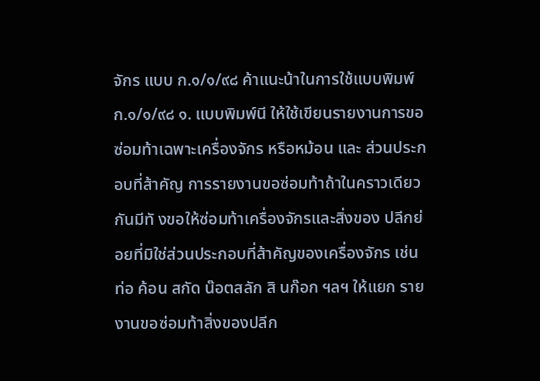จักร แบบ ก.๑/๑/๙๘ ค้าแนะน้าในการใช้แบบพิมพ์ ก.๑/๑/๙๘ ๑. แบบพิมพ์นี ให้ใช้เขียนรายงานการขอซ่อมท้าเฉพาะเครื่องจักร หรือหม้อน และ ส่วนประกอบที่ส้าคัญ การรายงานขอซ่อมท้าถ้าในคราวเดียวกันมีทั งขอให้ซ่อมท้าเครื่องจักรและสิ่งของ ปลีกย่อยที่มิใช่ส่วนประกอบที่ส้าคัญของเครื่องจักร เช่น ท่อ ค้อน สกัด น๊อตสลัก สิ นก๊อก ฯลฯ ให้แยก รายงานขอซ่อมท้าสิ่งของปลีก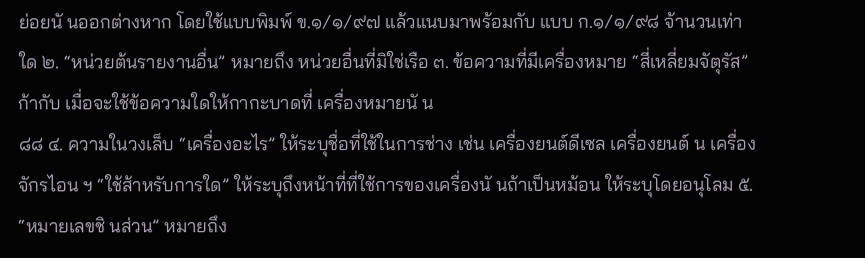ย่อยนั นออกต่างหาก โดยใช้แบบพิมพ์ ข.๑/๑/๙๗ แล้วแนบมาพร้อมกับ แบบ ก.๑/๑/๙๘ จ้านวนเท่าใด ๒. “หน่วยต้นรายงานอื่น” หมายถึง หน่วยอื่นที่มิใช่เรือ ๓. ข้อความที่มีเครื่องหมาย “สี่เหลี่ยมจัตุรัส” ก้ากับ เมื่อจะใช้ข้อความใดให้กากะบาดที่ เครื่องหมายนั น
๘๘ ๔. ความในวงเล็บ “เครื่องอะไร” ให้ระบุชื่อที่ใช้ในการช่าง เช่น เครื่องยนต์ดีเซล เครื่องยนต์ น เครื่องจักรไอน ฯ “ใช้ส้าหรับการใด” ให้ระบุถึงหน้าที่ที่ใช้การของเครื่องนั นถ้าเป็นหม้อน ให้ระบุโดยอนุโลม ๕. “หมายเลขชิ นส่วน” หมายถึง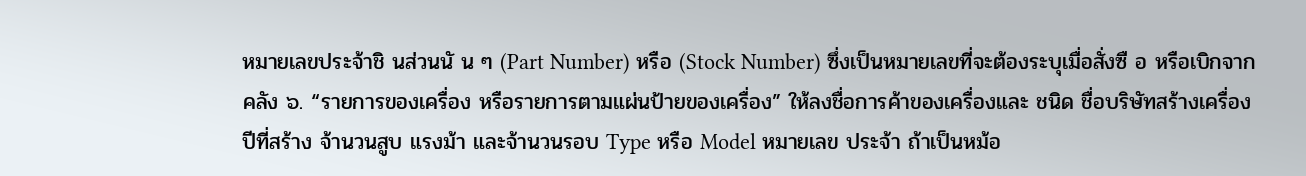หมายเลขประจ้าชิ นส่วนนั น ๆ (Part Number) หรือ (Stock Number) ซึ่งเป็นหมายเลขที่จะต้องระบุเมื่อสั่งซื อ หรือเบิกจากคลัง ๖. “รายการของเครื่อง หรือรายการตามแผ่นป้ายของเครื่อง” ให้ลงชื่อการค้าของเครื่องและ ชนิด ชื่อบริษัทสร้างเครื่อง ปีที่สร้าง จ้านวนสูบ แรงม้า และจ้านวนรอบ Type หรือ Model หมายเลข ประจ้า ถ้าเป็นหม้อ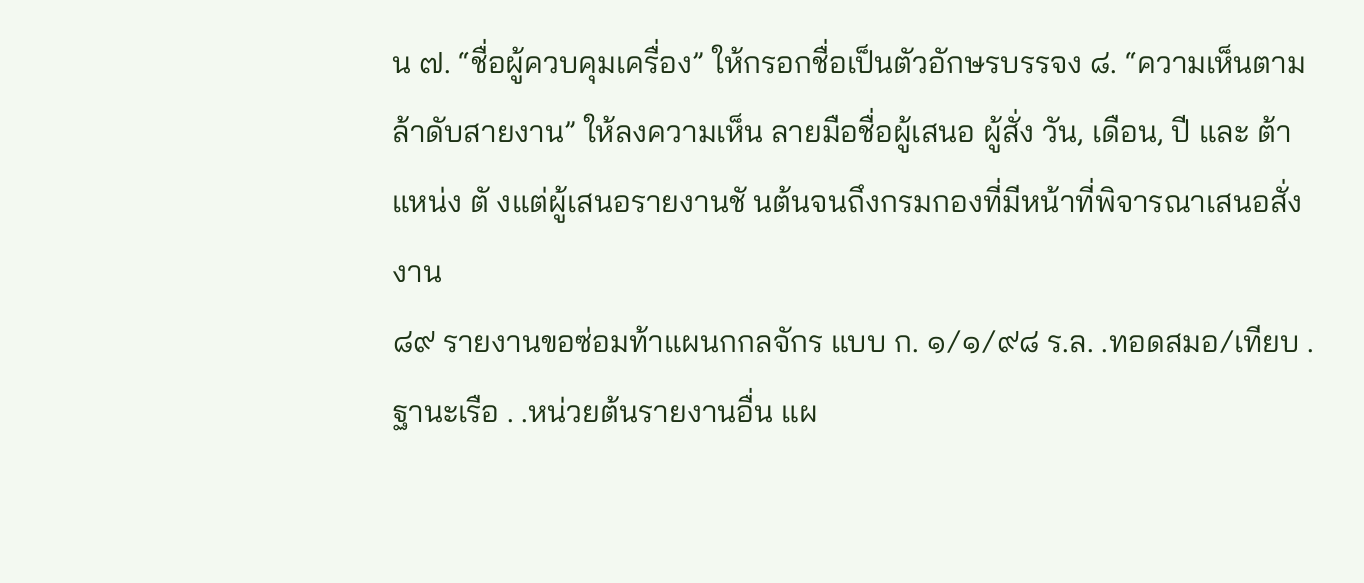น ๗. “ชื่อผู้ควบคุมเครื่อง” ให้กรอกชื่อเป็นตัวอักษรบรรจง ๘. “ความเห็นตามล้าดับสายงาน” ให้ลงความเห็น ลายมือชื่อผู้เสนอ ผู้สั่ง วัน, เดือน, ปี และ ต้าแหน่ง ตั งแต่ผู้เสนอรายงานชั นต้นจนถึงกรมกองที่มีหน้าที่พิจารณาเสนอสั่งงาน
๘๙ รายงานขอซ่อมท้าแผนกกลจักร แบบ ก. ๑/๑/๙๘ ร.ล. .ทอดสมอ/เทียบ . ฐานะเรือ . .หน่วยต้นรายงานอื่น แผ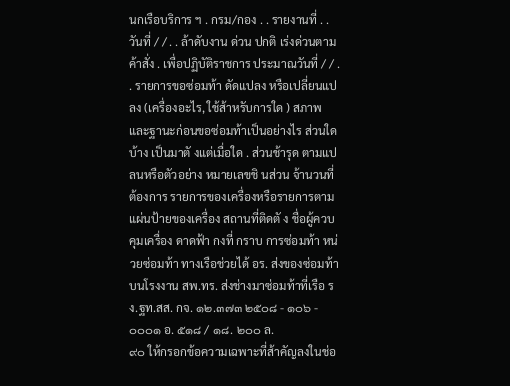นกเรือบริการ ฯ . กรม/กอง . . รายงานที่ . . วันที่ / / . . ล้าดับงาน ด่วน ปกติ เร่งด่วนตามค้าสั่ง . เพื่อปฏิบัติราชการ ประมาณวันที่ / / . . รายการขอซ่อมท้า ดัดแปลง หรือเปลี่ยนแปลง (เครื่องอะไร, ใช้ส้าหรับการใด ) สภาพและฐานะก่อนขอซ่อมท้าเป็นอย่างไร ส่วนใดบ้าง เป็นมาตั งแต่เมื่อใด . ส่วนช้ารุด ตามแปลนหรือตัวอย่าง หมายเลขชิ นส่วน จ้านวนที่ต้องการ รายการของเครื่องหรือรายการตามแผ่นป้ายของเครื่อง สถานที่ติดตั ง ชื่อผู้ควบคุมเครื่อง ดาดฟ้า กงที่ กราบ การซ่อมท้า หน่วยซ่อมท้า ทางเรือช่วยได้ อร. ส่งของซ่อมท้าบนโรงงาน สพ.ทร. ส่งช่างมาซ่อมท้าที่เรือ รง.ฐท.สส. กจ. ๑๒.๓๗๓ ๒๕๐๘ - ๑๐๖ - ๐๐๐๑ อ. ๕๑๘ / ๑๘. ๒๐๐ ล.
๙๐ ให้กรอกข้อความเฉพาะที่ส้าคัญลงในช่อ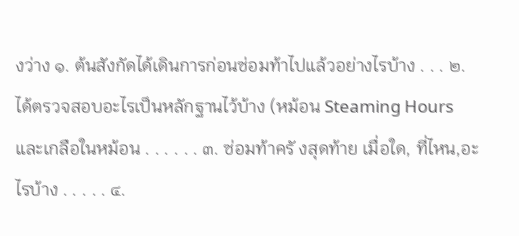งว่าง ๑. ต้นสังกัดได้เดินการก่อนซ่อมท้าไปแล้วอย่างไรบ้าง . . . ๒. ได้ตรวจสอบอะไรเป็นหลักฐานไว้บ้าง (หม้อน Steaming Hours และเกลือในหม้อน . . . . . . ๓. ซ่อมท้าครั งสุดท้าย เมื่อใด, ที่ไหน,อะไรบ้าง . . . . . ๔.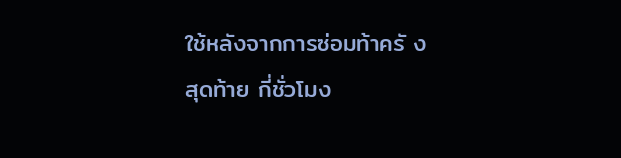ใช้หลังจากการซ่อมท้าครั งสุดท้าย กี่ชั่วโมง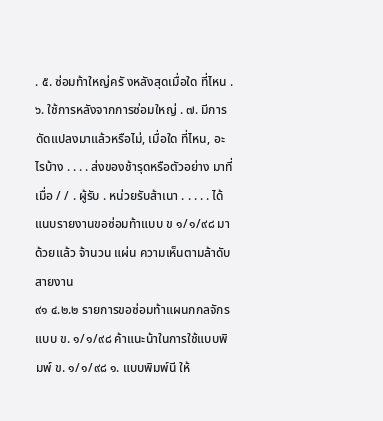. ๕. ซ่อมท้าใหญ่ครั งหลังสุดเมื่อใด ที่ไหน . ๖. ใช้การหลังจากการซ่อมใหญ่ . ๗. มีการดัดแปลงมาแล้วหรือไม่, เมื่อใด ที่ไหน, อะไรบ้าง . . . . ส่งของช้ารุดหรือตัวอย่าง มาที่ เมื่อ / / . ผู้รับ . หน่วยรับส้าเนา . . . . . ได้แนบรายงานขอซ่อมท้าแบบ ข ๑/๑/๙๘ มาด้วยแล้ว จ้านวน แผ่น ความเห็นตามล้าดับสายงาน
๙๑ ๔.๒.๒ รายการขอซ่อมท้าแผนกกลจักร แบบ ข. ๑/๑/๙๘ ค้าแนะน้าในการใช้แบบพิมพ์ ข. ๑/๑/๙๘ ๑. แบบพิมพ์นี ให้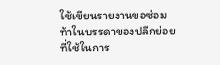ใช้เขียนรายงานขอซ่อมท้าในบรรดาของปลีกย่อยที่ใช้ในการ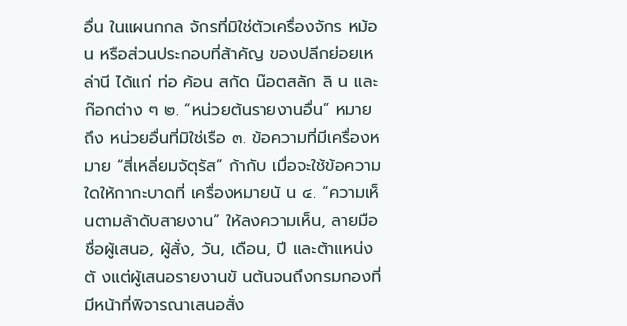อื่น ในแผนกกล จักรที่มิใช่ตัวเครื่องจักร หม้อน หรือส่วนประกอบที่ส้าคัญ ของปลีกย่อยเหล่านี ได้แก่ ท่อ ค้อน สกัด น๊อตสลัก ลิ น และก๊อกต่าง ๆ ๒. “หน่วยต้นรายงานอื่น” หมายถึง หน่วยอื่นที่มิใช่เรือ ๓. ข้อความที่มีเครื่องหมาย “สี่เหลี่ยมจัตุรัส” ก้ากับ เมื่อจะใช้ข้อความใดให้กากะบาดที่ เครื่องหมายนั น ๔. “ความเห็นตามล้าดับสายงาน” ให้ลงความเห็น, ลายมือชื่อผู้เสนอ, ผู้สั่ง, วัน, เดือน, ปี และต้าแหน่ง ตั งแต่ผู้เสนอรายงานขั นต้นจนถึงกรมกองที่มีหน้าที่พิจารณาเสนอสั่ง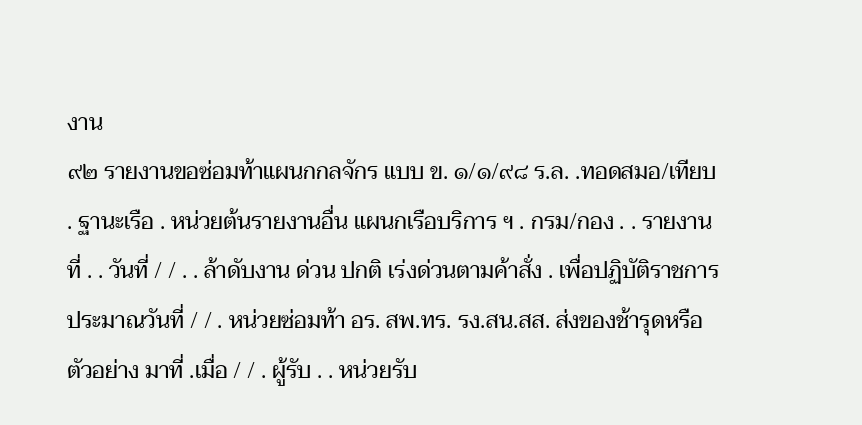งาน
๙๒ รายงานขอซ่อมท้าแผนกกลจักร แบบ ข. ๑/๑/๙๘ ร.ล. .ทอดสมอ/เทียบ . ฐานะเรือ . หน่วยต้นรายงานอื่น แผนกเรือบริการ ฯ . กรม/กอง . . รายงานที่ . . วันที่ / / . . ล้าดับงาน ด่วน ปกติ เร่งด่วนตามค้าสั่ง . เพื่อปฏิบัติราชการ ประมาณวันที่ / / . หน่วยซ่อมท้า อร. สพ.ทร. รง.สน.สส. ส่งของช้ารุดหรือตัวอย่าง มาที่ .เมื่อ / / . ผู้รับ . . หน่วยรับ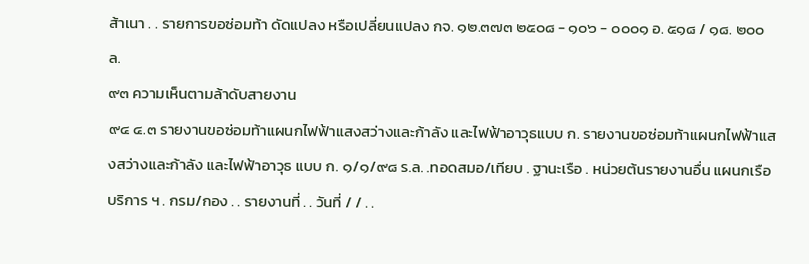ส้าเนา . . รายการขอซ่อมท้า ดัดแปลง หรือเปลี่ยนแปลง กจ. ๑๒.๓๗๓ ๒๕๐๘ - ๑๐๖ - ๐๐๐๑ อ. ๕๑๘ / ๑๘. ๒๐๐ ล.
๙๓ ความเห็นตามล้าดับสายงาน
๙๔ ๔.๓ รายงานขอซ่อมท้าแผนกไฟฟ้าแสงสว่างและก้าลัง และไฟฟ้าอาวุธแบบ ก. รายงานขอซ่อมท้าแผนกไฟฟ้าแสงสว่างและก้าลัง และไฟฟ้าอาวุธ แบบ ก. ๑/๑/๙๘ ร.ล. .ทอดสมอ/เทียบ . ฐานะเรือ . หน่วยต้นรายงานอื่น แผนกเรือบริการ ฯ . กรม/กอง . . รายงานที่ . . วันที่ / / . .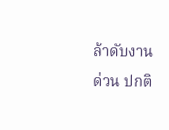ล้าดับงาน ด่วน ปกติ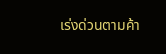เร่งด่วนตามค้า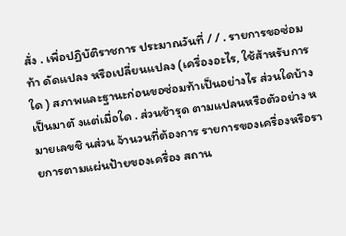สั่ง . เพื่อปฏิบัติราชการ ประมาณวันที่ / / . รายการขอซ่อมท้า ดัดแปลง หรือเปลี่ยนแปลง (เครื่องอะไร, ใช้ส้าหรับการใด ) สภาพและฐานะก่อนขอซ่อมท้าเป็นอย่างไร ส่วนใดบ้าง เป็นมาตั งแต่เมื่อใด . ส่วนช้ารุด ตามแปลนหรือตัวอย่าง หมายเลขชิ นส่วน จ้านวนที่ต้องการ รายการของเครื่องหรือรายการตามแผ่นป้ายของเครื่อง สถาน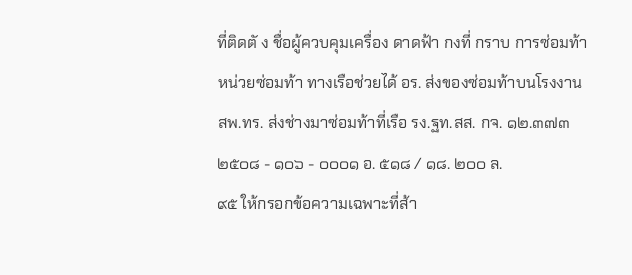ที่ติดตั ง ชื่อผู้ควบคุมเครื่อง ดาดฟ้า กงที่ กราบ การซ่อมท้า หน่วยซ่อมท้า ทางเรือช่วยได้ อร. ส่งของซ่อมท้าบนโรงงาน สพ.ทร. ส่งช่างมาซ่อมท้าที่เรือ รง.ฐท.สส. กจ. ๑๒.๓๗๓ ๒๕๐๘ - ๑๐๖ - ๐๐๐๑ อ. ๕๑๘ / ๑๘. ๒๐๐ ล.
๙๕ ให้กรอกข้อความเฉพาะที่ส้า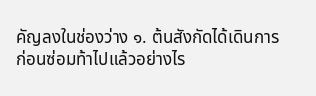คัญลงในช่องว่าง ๑. ต้นสังกัดได้เดินการก่อนซ่อมท้าไปแล้วอย่างไร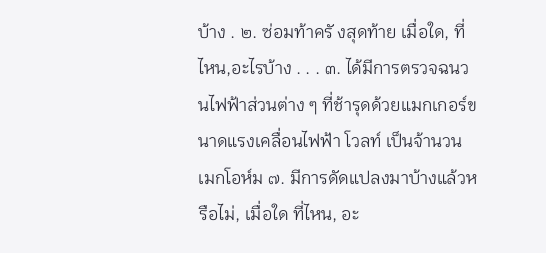บ้าง . ๒. ซ่อมท้าครั งสุดท้าย เมื่อใด, ที่ไหน,อะไรบ้าง . . . ๓. ได้มีการตรวจฉนวนไฟฟ้าส่วนต่าง ๆ ที่ช้ารุดด้วยแมกเกอร์ขนาดแรงเคลื่อนไฟฟ้า โวลท์ เป็นจ้านวน เมกโอห์ม ๗. มีการดัดแปลงมาบ้างแล้วหรือไม่, เมื่อใด ที่ไหน, อะ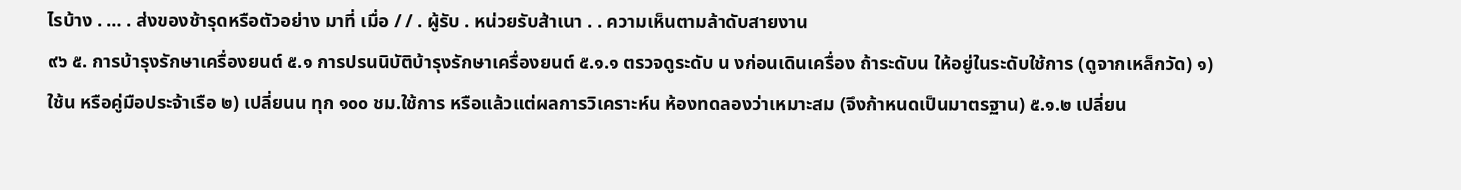ไรบ้าง . … . ส่งของช้ารุดหรือตัวอย่าง มาที่ เมื่อ / / . ผู้รับ . หน่วยรับส้าเนา . . ความเห็นตามล้าดับสายงาน
๙๖ ๕. การบ้ารุงรักษาเครื่องยนต์ ๕.๑ การปรนนิบัติบ้ารุงรักษาเครื่องยนต์ ๕.๑.๑ ตรวจดูระดับ น งก่อนเดินเครื่อง ถ้าระดับน ให้อยู่ในระดับใช้การ (ดูจากเหล็กวัด) ๑) ใช้น หรือคู่มือประจ้าเรือ ๒) เปลี่ยนน ทุก ๑๐๐ ชม.ใช้การ หรือแล้วแต่ผลการวิเคราะห์น ห้องทดลองว่าเหมาะสม (จึงก้าหนดเป็นมาตรฐาน) ๕.๑.๒ เปลี่ยน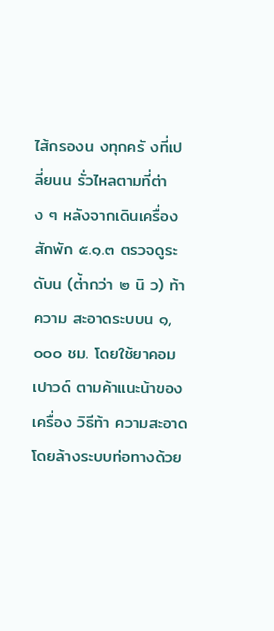ไส้กรองน งทุกครั งที่เปลี่ยนน รั่วไหลตามที่ต่าง ๆ หลังจากเดินเครื่องสักพัก ๕.๑.๓ ตรวจดูระดับน (ต่้ากว่า ๒ นิ ว) ท้าความ สะอาดระบบน ๑,๐๐๐ ชม. โดยใช้ยาคอมเปาวด์ ตามค้าแนะน้าของเครื่อง วิธีท้า ความสะอาดโดยล้างระบบท่อทางด้วย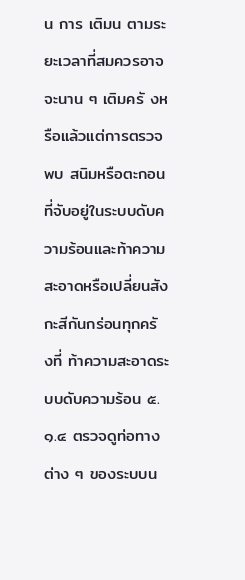น การ เติมน ตามระยะเวลาที่สมควรอาจจะนาน ๆ เติมครั งหรือแล้วแต่การตรวจพบ สนิมหรือตะกอนที่จับอยู่ในระบบดับความร้อนและท้าความสะอาดหรือเปลี่ยนสังกะสีกันกร่อนทุกครั งที่ ท้าความสะอาดระบบดับความร้อน ๕.๑.๔ ตรวจดูท่อทางต่าง ๆ ของระบบน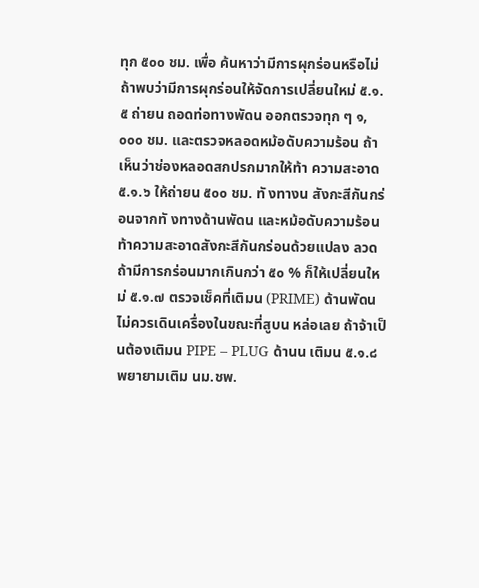ทุก ๕๐๐ ชม. เพื่อ ค้นหาว่ามีการผุกร่อนหรือไม่ ถ้าพบว่ามีการผุกร่อนให้จัดการเปลี่ยนใหม่ ๕.๑.๕ ถ่ายน ถอดท่อทางพัดน ออกตรวจทุก ๆ ๑,๐๐๐ ชม. และตรวจหลอดหม้อดับความร้อน ถ้าเห็นว่าช่องหลอดสกปรกมากให้ท้า ความสะอาด ๕.๑.๖ ให้ถ่ายน ๕๐๐ ชม. ทั งทางน สังกะสีกันกร่อนจากทั งทางด้านพัดน และหม้อดับความร้อนท้าความสะอาดสังกะสีกันกร่อนด้วยแปลง ลวด ถ้ามีการกร่อนมากเกินกว่า ๕๐ % ก็ให้เปลี่ยนใหม่ ๕.๑.๗ ตรวจเช็คที่เติมน (PRIME) ด้านพัดน ไม่ควรเดินเครื่องในขณะที่สูบน หล่อเลย ถ้าจ้าเป็นต้องเติมน PIPE – PLUG ด้านน เติมน ๕.๑.๘ พยายามเติม นม.ชพ.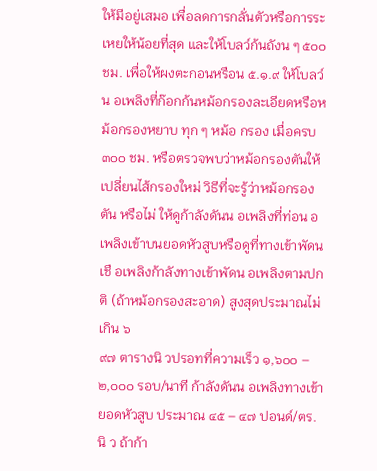ให้มีอยู่เสมอ เพื่อลดการกลั่นตัวหรือการระเหยให้น้อยที่สุด และให้โบลว์ก้นถังน ๆ ๕๐๐ ชม. เพื่อให้ผงตะกอนหรือน ๕.๑.๙ ให้โบลว์น อเพลิงที่ก๊อกก้นหม้อกรองละเอียดหรือหม้อกรองหยาบ ทุก ๆ หม้อ กรอง เมื่อครบ ๓๐๐ ชม. หรือตรวจพบว่าหม้อกรองตันให้เปลี่ยนไส้กรองใหม่ วิธีที่จะรู้ว่าหม้อกรองตัน หรือไม่ ให้ดูก้าลังดันน อเพลิงที่ท่อน อเพลิงเข้าบนยอดหัวสูบหรือดูที่ทางเข้าพัดน เชื อเพลิงก้าลังทางเข้าพัดน อเพลิงตามปกติ (ถ้าหม้อกรองสะอาด) สูงสุดประมาณไม่เกิน ๖
๙๗ ตารางนิ วปรอทที่ความเร็ว ๑,๖๐๐ – ๒,๐๐๐ รอบ/นาที ก้าลังดันน อเพลิงทางเข้ายอดหัวสูบ ประมาณ ๔๕ – ๔๗ ปอนด์/ตร.นิ ว ถ้าก้า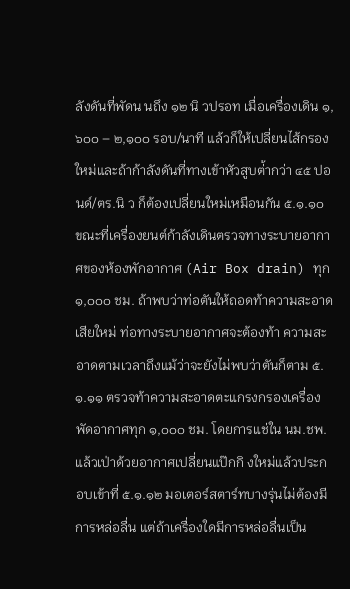ลังดันที่พัดน นถึง ๑๒ นิ วปรอท เมื่อเครื่องเดิน ๑,๖๐๐ – ๒,๑๐๐ รอบ/นาที แล้วก็ให้เปลี่ยนไส้กรองใหม่และถ้าก้าลังดันที่ทางเข้าหัวสูบต่้ากว่า ๔๕ ปอนด์/ตร.นิ ว ก็ต้องเปลี่ยนใหม่เหมือนกัน ๕.๑.๑๐ ขณะที่เครื่องยนต์ก้าลังเดินตรวจทางระบายอากาศของห้องพักอากาศ (Air Box drain) ทุก ๑,๐๐๐ ชม. ถ้าพบว่าท่อตันให้ถอดท้าความสะอาดเสียใหม่ ท่อทางระบายอากาศจะต้องท้า ความสะอาดตามเวลาถึงแม้ว่าจะยังไม่พบว่าตันก็ตาม ๕.๑.๑๑ ตรวจท้าความสะอาดตะแกรงกรองเครื่องพัดอากาศทุก ๑,๐๐๐ ชม. โดยการแช่ใน นม.ชพ. แล้วเป่าด้วยอากาศเปลี่ยนแป๊กกิ งใหม่แล้วประกอบเข้าที่ ๕.๑.๑๒ มอเตอร์สตาร์ทบางรุ่นไม่ต้องมีการหล่อลื่น แต่ถ้าเครื่องใดมีการหล่อลื่นเป็น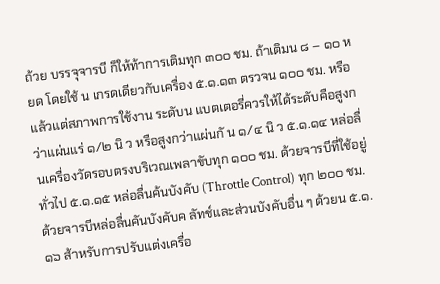ถ้วย บรรจุจารบี ก็ให้ท้าการเติมทุก ๓๐๐ ชม. ถ้าเติมน ๘ – ๑๐ หยด โดยใช้ น เกรดเดียวกับเครื่อง ๕.๑.๑๓ ตรวจน ๑๐๐ ชม. หรือแล้วแต่สภาพการใช้งาน ระดับน แบตเตอรี่ควรให้ได้ระดับคือสูงกว่าแผ่นแร่ ๑/๒ นิ ว หรือสูงกว่าแผ่นกั น ๑/๔ นิ ว ๕.๑.๑๔ หล่อลื่นเครื่องวัดรอบตรงบริเวณเพลาขับทุก ๑๐๐ ชม. ด้วยจารบีที่ใช้อยู่ทั่วไป ๕.๑.๑๕ หล่อลื่นค้นบังคับ (Throttle Control) ทุก ๒๐๐ ชม. ด้วยจารบีหล่อลื่นคันบังคับค ลัทช์และส่วนบังคับอื่น ๆ ด้วยน ๕.๑.๑๖ ส้าหรับการปรับแต่งเครื่อ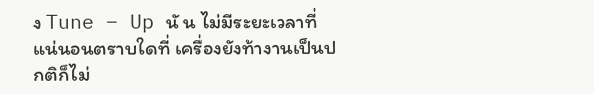ง Tune – Up นั น ไม่มีระยะเวลาที่แน่นอนตราบใดที่ เครื่องยังท้างานเป็นปกติก็ไม่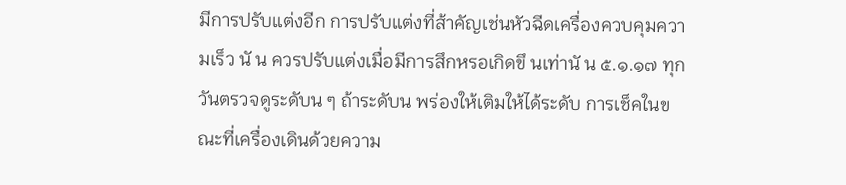มีการปรับแต่งอีก การปรับแต่งที่ส้าคัญเช่นหัวฉีดเครื่องควบคุมความเร็ว นั น ควรปรับแต่งเมื่อมีการสึกหรอเกิดขึ นเท่านั น ๕.๑.๑๗ ทุกวันตรวจดูระดับน ๆ ถ้าระดับน พร่องให้เติมให้ได้ระดับ การเช็คในขณะที่เครื่องเดินด้วยความ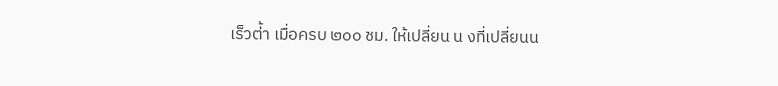เร็วต่้า เมื่อครบ ๒๐๐ ชม. ให้เปลี่ยน น งที่เปลี่ยนน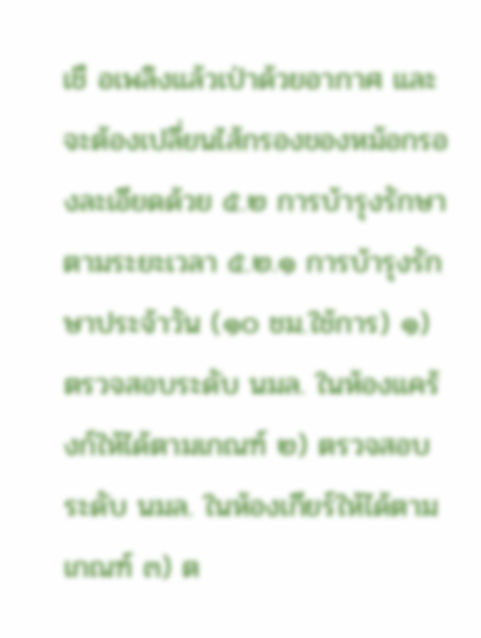เชื อเพลิงแล้วเป่าด้วยอากาศ และจะต้องเปลี่ยนไส้กรองของหม้อกรองละเอียดด้วย ๕.๒ การบ้ารุงรักษาตามระยะเวลา ๕.๒.๑ การบ้ารุงรักษาประจ้าวัน (๑๐ ชม.ใช้การ) ๑) ตรวจสอบระดับ นมล. ในห้องแคร้งก์ให้ได้ตามเกณฑ์ ๒) ตรวจสอบระดับ นมล. ในห้องเกียร์ให้ได้ตามเกณฑ์ ๓) ต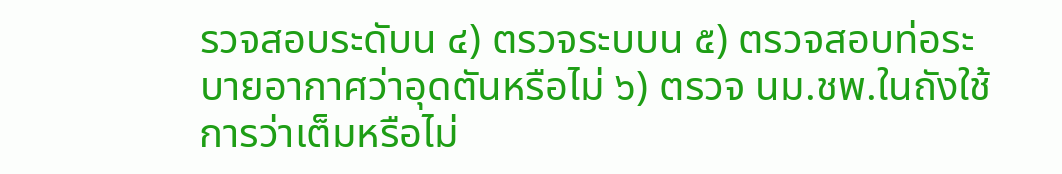รวจสอบระดับน ๔) ตรวจระบบน ๕) ตรวจสอบท่อระบายอากาศว่าอุดตันหรือไม่ ๖) ตรวจ นม.ชพ.ในถังใช้การว่าเต็มหรือไม่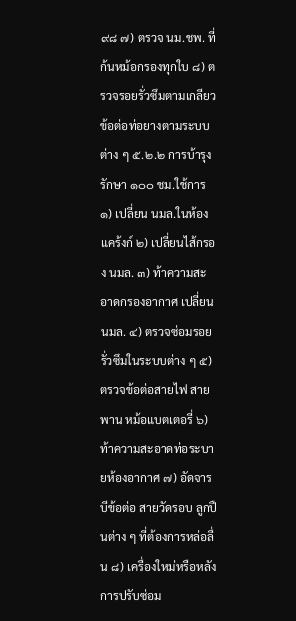๙๘ ๗) ตรวจ นม.ชพ. ที่ก้นหม้อกรองทุกใบ ๘) ตรวจรอยรั่วซึมตามเกลียวข้อต่อท่อยางตามระบบต่าง ๆ ๕.๒.๒ การบ้ารุงรักษา ๑๐๐ ชม.ใช้การ ๑) เปลี่ยน นมล.ในห้องแคร้งก์ ๒) เปลี่ยนไส้กรอง นมล. ๓) ท้าความสะอาดกรองอากาศ เปลี่ยน นมล. ๔) ตรวจซ่อมรอยรั่วซึมในระบบต่าง ๆ ๕) ตรวจข้อต่อสายไฟ สายพาน หม้อแบตเตอรี่ ๖) ท้าความสะอาดท่อระบายห้องอากาศ ๗) อัดจารบีข้อต่อ สายวัดรอบ ลูกปืนต่าง ๆ ที่ต้องการหล่อลื่น ๘) เครื่องใหม่หรือหลังการปรับซ่อม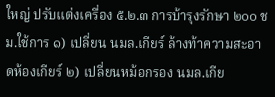ใหญ่ ปรับแต่งเครื่อง ๕.๒.๓ การบ้ารุงรักษา ๒๐๐ ชม.ใช้การ ๑) เปลี่ยน นมล.เกียร์ ล้างท้าความสะอาดห้องเกียร์ ๒) เปลี่ยนหม้อกรอง นมล.เกีย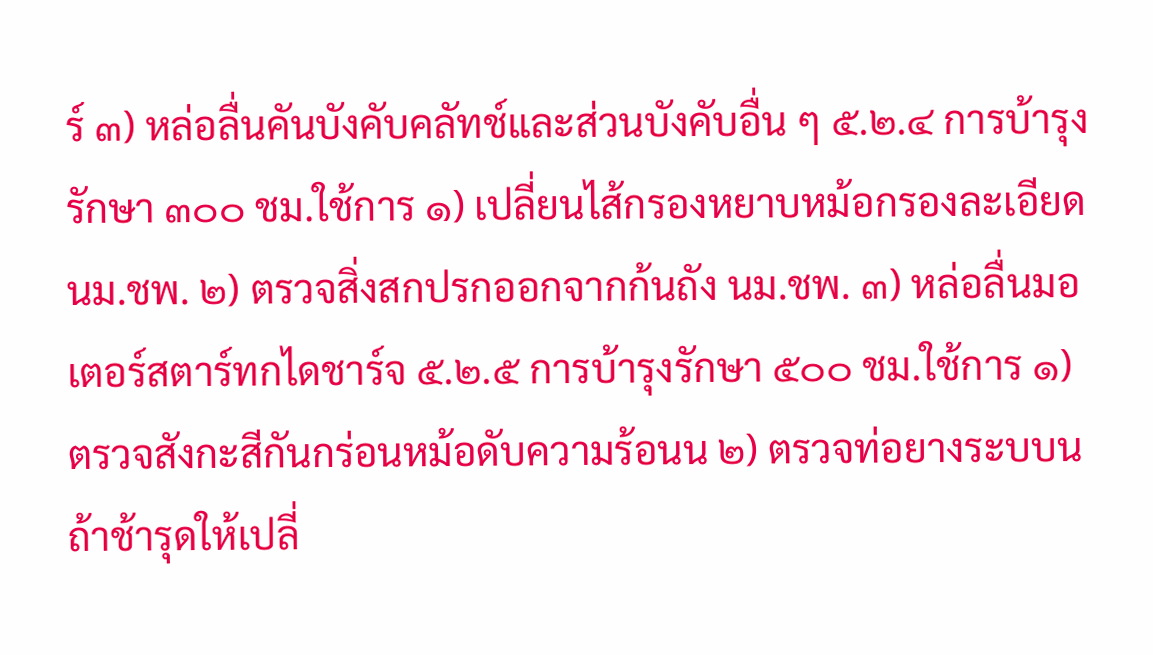ร์ ๓) หล่อลื่นคันบังคับคลัทช์และส่วนบังคับอื่น ๆ ๕.๒.๔ การบ้ารุงรักษา ๓๐๐ ชม.ใช้การ ๑) เปลี่ยนไส้กรองหยาบหม้อกรองละเอียด นม.ชพ. ๒) ตรวจสิ่งสกปรกออกจากก้นถัง นม.ชพ. ๓) หล่อลื่นมอเตอร์สตาร์ทกไดชาร์จ ๕.๒.๕ การบ้ารุงรักษา ๕๐๐ ชม.ใช้การ ๑) ตรวจสังกะสีกันกร่อนหม้อดับความร้อนน ๒) ตรวจท่อยางระบบน ถ้าช้ารุดให้เปลี่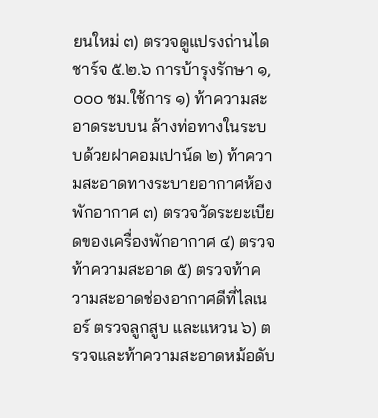ยนใหม่ ๓) ตรวจดูแปรงถ่านไดชาร์จ ๕.๒.๖ การบ้ารุงรักษา ๑,๐๐๐ ชม.ใช้การ ๑) ท้าความสะอาดระบบน ล้างท่อทางในระบบด้วยฝาคอมเปาน์ด ๒) ท้าความสะอาดทางระบายอากาศห้องพักอากาศ ๓) ตรวจวัดระยะเบียดของเครื่องพักอากาศ ๔) ตรวจท้าความสะอาด ๕) ตรวจท้าความสะอาดช่องอากาศดีที่ไลเนอร์ ตรวจลูกสูบ และแหวน ๖) ตรวจและท้าความสะอาดหม้อดับ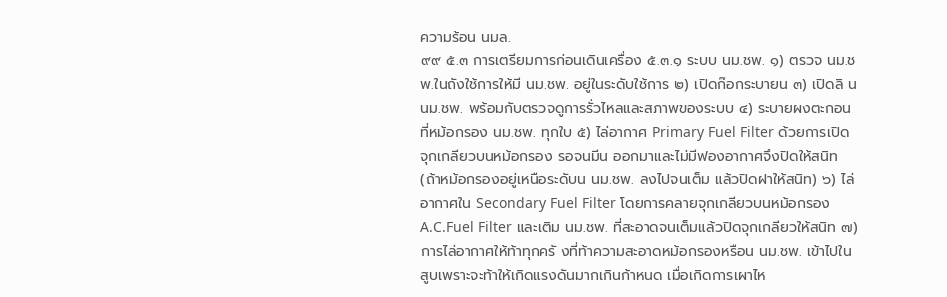ความร้อน นมล.
๙๙ ๕.๓ การเตรียมการก่อนเดินเครื่อง ๕.๓.๑ ระบบ นม.ชพ. ๑) ตรวจ นม.ชพ.ในถังใช้การให้มี นม.ชพ. อยู่ในระดับใช้การ ๒) เปิดก๊อกระบายน ๓) เปิดลิ น นม.ชพ. พร้อมกับตรวจดูการรั่วไหลและสภาพของระบบ ๔) ระบายผงตะกอนที่หม้อกรอง นม.ชพ. ทุกใบ ๕) ไล่อากาศ Primary Fuel Filter ด้วยการเปิดจุกเกลียวบนหม้อกรอง รอจนมีน ออกมาและไม่มีฟองอากาศจึงปิดให้สนิท (ถ้าหม้อกรองอยู่เหนือระดับน นม.ชพ. ลงไปจนเต็ม แล้วปิดฝาให้สนิท) ๖) ไล่อากาศใน Secondary Fuel Filter โดยการคลายจุกเกลียวบนหม้อกรอง A.C.Fuel Filter และเติม นม.ชพ. ที่สะอาดจนเต็มแล้วปิดจุกเกลียวให้สนิท ๗) การไล่อากาศให้ท้าทุกครั งที่ท้าความสะอาดหม้อกรองหรือน นม.ชพ. เข้าไปในสูบเพราะจะท้าให้เกิดแรงดันมากเกินก้าหนด เมื่อเกิดการเผาไห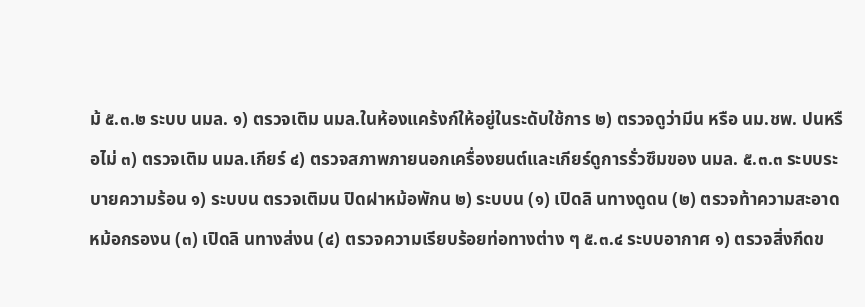ม้ ๕.๓.๒ ระบบ นมล. ๑) ตรวจเติม นมล.ในห้องแคร้งก์ให้อยู่ในระดับใช้การ ๒) ตรวจดูว่ามีน หรือ นม.ชพ. ปนหรือไม่ ๓) ตรวจเติม นมล.เกียร์ ๔) ตรวจสภาพภายนอกเครื่องยนต์และเกียร์ดูการรั่วซึมของ นมล. ๕.๓.๓ ระบบระบายความร้อน ๑) ระบบน ตรวจเติมน ปิดฝาหม้อพักน ๒) ระบบน (๑) เปิดลิ นทางดูดน (๒) ตรวจท้าความสะอาดหม้อกรองน (๓) เปิดลิ นทางส่งน (๔) ตรวจความเรียบร้อยท่อทางต่าง ๆ ๕.๓.๔ ระบบอากาศ ๑) ตรวจสิ่งกีดข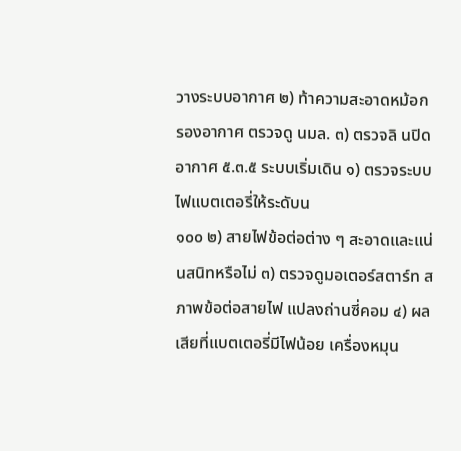วางระบบอากาศ ๒) ท้าความสะอาดหม้อกรองอากาศ ตรวจดู นมล. ๓) ตรวจลิ นปิดอากาศ ๕.๓.๕ ระบบเริ่มเดิน ๑) ตรวจระบบไฟแบตเตอรี่ให้ระดับน
๑๐๐ ๒) สายไฟข้อต่อต่าง ๆ สะอาดและแน่นสนิทหรือไม่ ๓) ตรวจดูมอเตอร์สตาร์ท สภาพข้อต่อสายไฟ แปลงถ่านซี่คอม ๔) ผลเสียที่แบตเตอรี่มีไฟน้อย เครื่องหมุน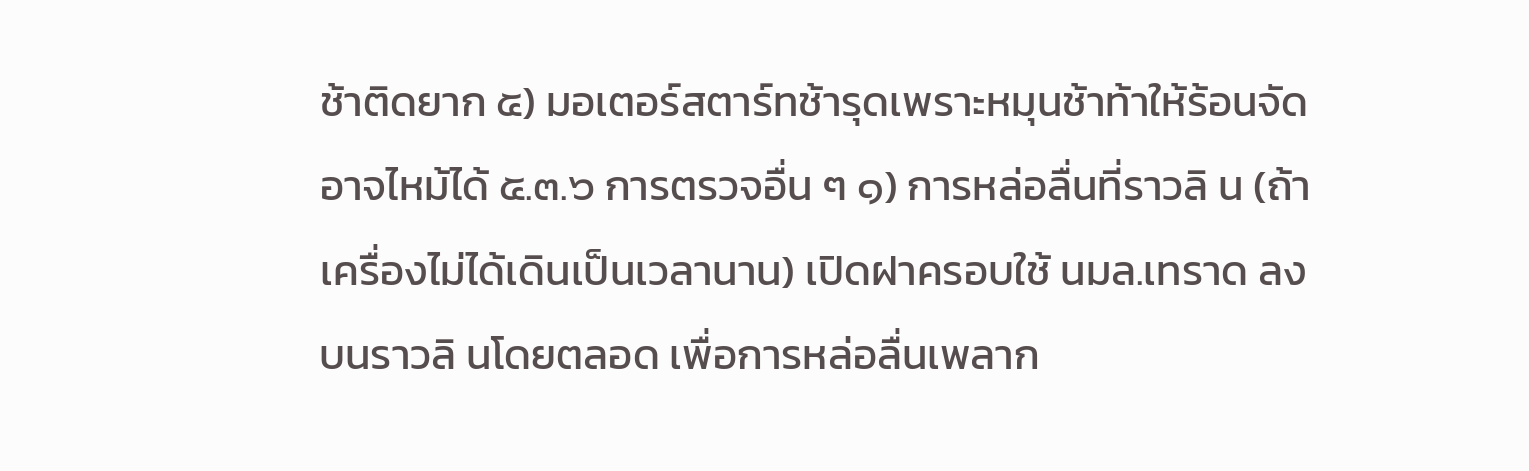ช้าติดยาก ๕) มอเตอร์สตาร์ทช้ารุดเพราะหมุนช้าท้าให้ร้อนจัดอาจไหม้ได้ ๕.๓.๖ การตรวจอื่น ๆ ๑) การหล่อลื่นที่ราวลิ น (ถ้าเครื่องไม่ได้เดินเป็นเวลานาน) เปิดฝาครอบใช้ นมล.เทราด ลงบนราวลิ นโดยตลอด เพื่อการหล่อลื่นเพลาก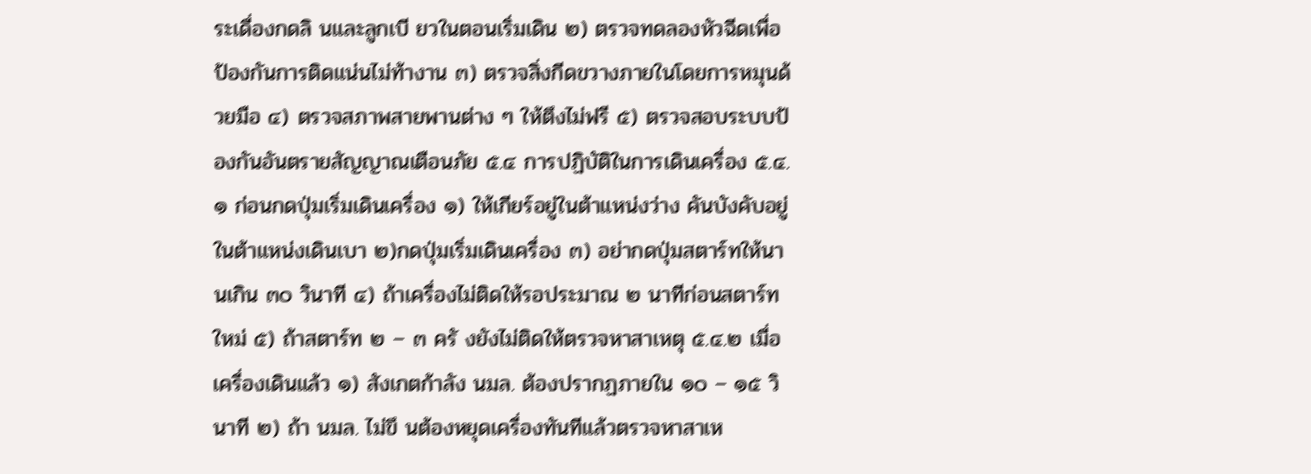ระเดื่องกดลิ นและลูกเบี ยวในตอนเริ่มเดิน ๒) ตรวจทดลองหัวฉีดเพื่อป้องกันการติดแน่นไม่ท้างาน ๓) ตรวจสิ่งกีดขวางภายในโดยการหมุนด้วยมือ ๔) ตรวจสภาพสายพานต่าง ๆ ให้ตึงไม่ฟรี ๕) ตรวจสอบระบบป้องกันอันตรายสัญญาณเตือนภัย ๕.๔ การปฏิบัติในการเดินเครื่อง ๕.๔.๑ ก่อนกดปุ่มเริ่มเดินเครื่อง ๑) ให้เกียร์อยู่ในต้าแหน่งว่าง คันบังคับอยู่ในต้าแหน่งเดินเบา ๒)กดปุ่มเริ่มเดินเครื่อง ๓) อย่ากดปุ่มสตาร์ทให้นานเกิน ๓๐ วินาที ๔) ถ้าเครื่องไม่ติดให้รอประมาณ ๒ นาทีก่อนสตาร์ทใหม่ ๕) ถ้าสตาร์ท ๒ – ๓ ครั งยังไม่ติดให้ตรวจหาสาเหตุ ๕.๔.๒ เมื่อเครื่องเดินแล้ว ๑) สังเกตก้าลัง นมล. ต้องปรากฏภายใน ๑๐ – ๑๕ วินาที ๒) ถ้า นมล. ไม่ขึ นต้องหยุดเครื่องทันทีแล้วตรวจหาสาเห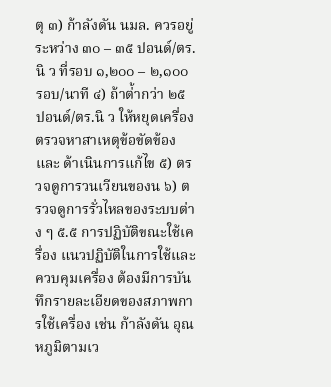ตุ ๓) ก้าลังดัน นมล. ควรอยู่ระหว่าง ๓๐ – ๓๕ ปอนด์/ตร.นิ ว ที่รอบ ๑,๒๐๐ – ๒,๑๐๐ รอบ/นาที ๔) ถ้าต่้ากว่า ๒๕ ปอนด์/ตร.นิ ว ให้หยุดเครื่องตรวจหาสาเหตุข้อขัดข้องและ ด้าเนินการแก้ไข ๕) ตรวจดูการวนเวียนของน ๖) ตรวจดูการรั่วไหลของระบบต่าง ๆ ๕.๕ การปฏิบัติขณะใช้เครื่อง แนวปฏิบัติในการใช้และควบคุมเครื่อง ต้องมีการบันทึกรายละเอียดของสภาพการใช้เครื่อง เช่น ก้าลังดัน อุณหภูมิตามเว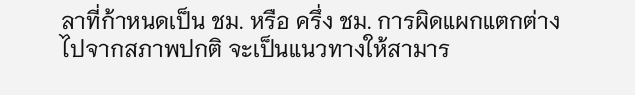ลาที่ก้าหนดเป็น ชม. หรือ ครึ่ง ชม. การผิดแผกแตกต่างไปจากสภาพปกติ จะเป็นแนวทางให้สามาร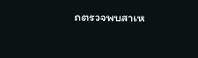ถตรวจพบสาเห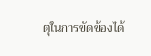ตุในการขัดข้องได้